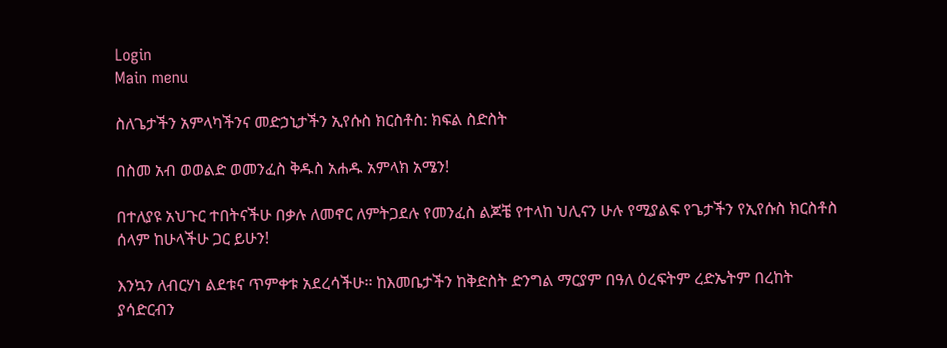Login
Main menu

ስለጌታችን አምላካችንና መድኃኒታችን ኢየሱስ ክርስቶስ: ክፍል ስድስት

በስመ አብ ወወልድ ወመንፈስ ቅዱስ አሐዱ አምላክ አሜን!

በተለያዩ አህጉር ተበትናችሁ በቃሉ ለመኖር ለምትጋደሉ የመንፈስ ልጆቼ የተላከ ህሊናን ሁሉ የሚያልፍ የጌታችን የኢየሱስ ክርስቶስ ሰላም ከሁላችሁ ጋር ይሁን!

እንኳን ለብርሃነ ልደቱና ጥምቀቱ አደረሳችሁ፡፡ ከእመቤታችን ከቅድስት ድንግል ማርያም በዓለ ዕረፍትም ረድኤትም በረከት ያሳድርብን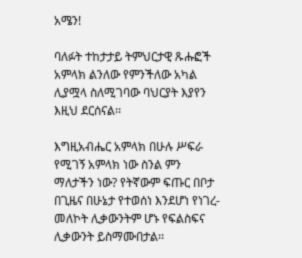አሜን!

ባለፉት ተከታታይ ትምህርታዊ ጹሑፎች አምላክ ልንለው የምንችለው አካል ሊያሟላ ስለሚገባው ባህርያት እያየን እዚህ ደርሰናል፡፡

እግዚአብሔር አምላክ በሁሉ ሥፍራ የሚገኝ አምላክ ነው ስንል ምን ማለታችን ነው? የትኛውም ፍጡር በቦታ በጊዜና በሁኔታ የተወሰነ እንደሆነ የነገረ-መለኮት ሊቃውንትም ሆኑ የፍልስፍና ሊቃውንት ይስማሙበታል፡፡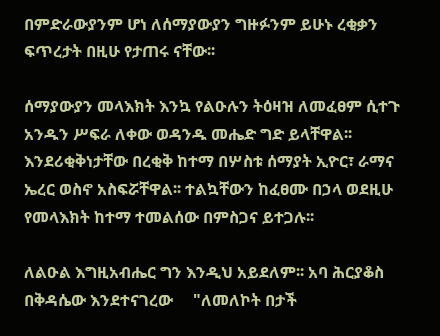በምድራውያንም ሆነ ለሰማያውያን ግዙፉንም ይሁኑ ረቂቃን ፍጥረታት በዚሁ የታጠሩ ናቸው፡፡

ሰማያውያን መላእክት እንኳ የልዑሉን ትዕዛዝ ለመፈፀም ሲተጉ አንዱን ሥፍራ ለቀው ወዳንዱ መሔድ ግድ ይላቸዋል፡፡ እንደሪቂቅነታቸው በረቂቅ ከተማ በሦስቱ ሰማያት ኢዮር፣ ራማና ኤረር ወስኖ አስፍሯቸዋል፡፡ ተልኳቸውን ከፈፀሙ በኃላ ወደዚሁ የመላእክት ከተማ ተመልሰው በምስጋና ይተጋሉ፡፡

ለልዑል እግዚአብሔር ግን እንዲህ አይደለም፡፡ አባ ሕርያቆስ በቅዳሴው እንደተናገረው     "ለመለኮት በታች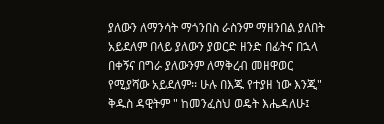ያለውን ለማንሳት ማጎንበስ ራስንም ማዘንበል ያለበት አይደለም በላይ ያለውን ያወርድ ዘንድ በፊትና በኋላ በቀኝና በግራ ያለውንም ለማቅረብ መዘዋወር የሚያሻው አይደለም፡፡ ሁሉ በእጁ የተያዘ ነው እንጂ" ቅዱስ ዳዊትም " ከመንፈስህ ወዴት እሔዳለሁ፤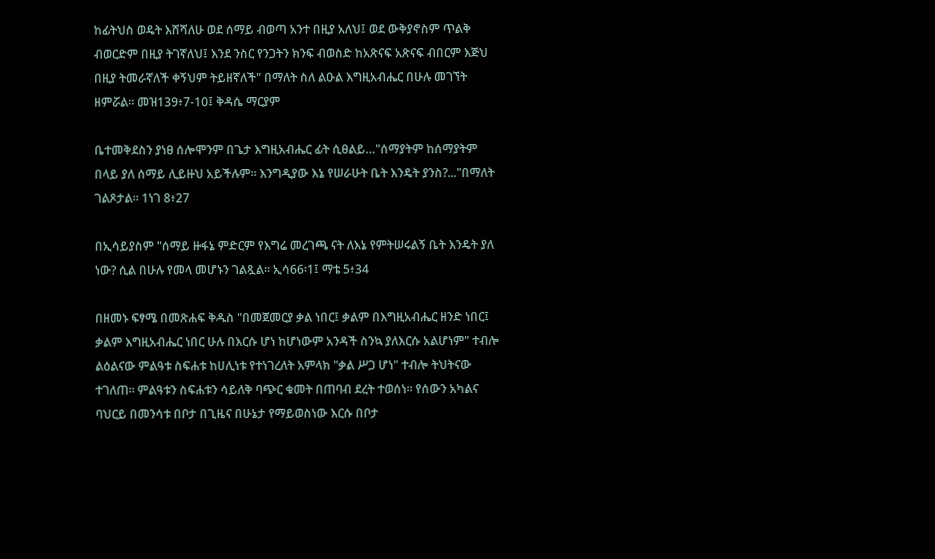ከፊትህስ ወዴት እሸሻለሁ ወደ ሰማይ ብወጣ አንተ በዚያ አለህ፤ ወደ ውቅያኖስም ጥልቅ ብወርድም በዚያ ትገኛለህ፤ እንደ ንስር የንጋትን ክንፍ ብወስድ ከአጽናፍ አጽናፍ ብበርም እጅህ በዚያ ትመራኛለች ቀኝህም ትይዘኛለች" በማለት ስለ ልዑል እግዚአብሔር በሁሉ መገኘት ዘምሯል፡፡ መዝ139፥7-10፤ ቅዳሴ ማርያም

ቤተመቅደስን ያነፀ ሰሎሞንም በጌታ እግዚአብሔር ፊት ሲፀልይ…"ሰማያትም ከሰማያትም በላይ ያለ ሰማይ ሊይዙህ አይችሉም፡፡ እንግዲያው እኔ የሠራሁት ቤት እንዴት ያንስ?..."በማለት ገልጾታል፡፡ 1ነገ 8፥27

በኢሳይያስም "ሰማይ ዙፋኔ ምድርም የእግሬ መረገጫ ናት ለእኔ የምትሠሩልኝ ቤት እንዴት ያለ ነው? ሲል በሁሉ የመላ መሆኑን ገልጿል፡፡ ኢሳ66፡1፤ ማቴ 5፥34

በዘመኑ ፍፃሜ በመጽሐፍ ቅዱስ "በመጀመርያ ቃል ነበር፤ ቃልም በእግዚአብሔር ዘንድ ነበር፤ ቃልም እግዚአብሔር ነበር ሁሉ በእርሱ ሆነ ከሆነውም አንዳች ስንኳ ያለእርሱ አልሆነም" ተብሎ ልዕልናው ምልዓቱ ስፍሐቱ ከሀሊነቱ የተነገረለት አምላክ "ቃል ሥጋ ሆነ" ተብሎ ትህትናው ተገለጠ፡፡ ምልዓቱን ስፍሐቱን ሳይለቅ ባጭር ቁመት በጠባብ ደረት ተወሰነ፡፡ የሰውን አካልና ባህርይ በመንሳቱ በቦታ በጊዜና በሁኔታ የማይወስነው እርሱ በቦታ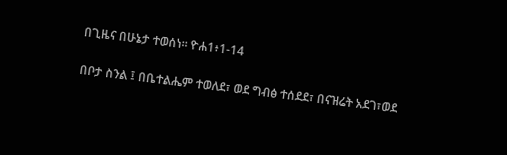በጊዜና በሁኔታ ተወሰነ፡፡ ዮሐ1፥1-14

በቦታ ስንል ፤ በቤተልሔም ተወለደ፣ ወደ ግብፅ ተሰደደ፣ በናዝሬት አደገ፣ወደ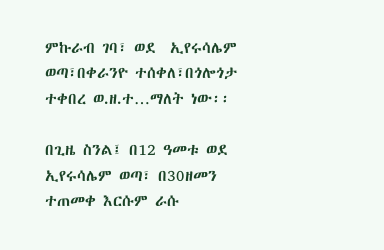ምኩራብ ገባ፣ ወደ  ኢየሩሳሌም ወጣ፣በቀራንዮ ተሰቀለ፣በጎሎጎታ ተቀበረ ወ.ዘ.ተ…ማለት ነው፡፡

በጊዜ ስንል፤ በ12 ዓመቱ ወደ ኢየሩሳሌም ወጣ፣ በ30ዘመን ተጠመቀ እርሱም ራሱ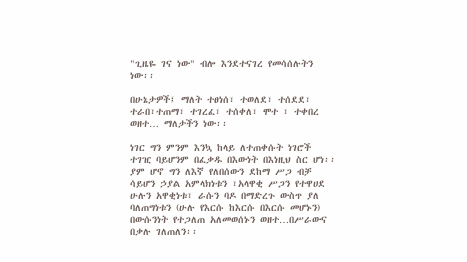"ጊዜዬ ገና ነው" ብሎ እንደተናገረ የመሳሰሉትን ነው፡፡

በሁኔታዎች፤ ማለት ተፀነሰ፣ ተወለደ፣ ተሰደደ፣ ተራበ፣ተጠማ፣ ተገረፈ፣ ተሰቀለ፣ ሞተ ፣ ተቀበረ ወዘተ… ማለታችን ነው፡፡

ነገር ግን ምንም እንኳ ከላይ ለተጠቀሱት ነገሮች ተገዢ ባይሆንም በፈቃዱ በእውነት በእነዚህ ስር ሆነ፡፡  ያም ሆኖ ግን ለእኛ የለበሰውን ደከማ ሥጋ ብቻ ሳይሆን ኃያል አምላክነቱን ፣አላዋቂ ሥጋን የተዋሀደ ሁሉን አዋቂነቱ፣ ራሱን ባዶ በማድረጉ ውስጥ ያለ ባለጠግነቱን (ሁሉ የእርሱ ከእርሱ በእርሱ መሆኑን) በውሱንነት የተጋለጠ አለመወሰኑን ወዘተ…በሥራውና በቃሉ ገለጠለን፡፡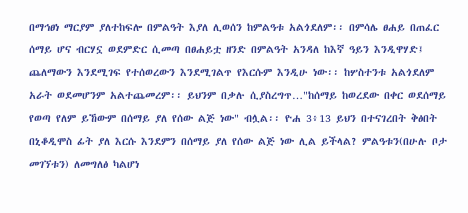በማኅፀነ ማርያም ያለተከፍሎ በምልዓት እያለ ሊወሰን ከምልዓቱ አልጎደለም፡፡ በምሳሌ ፀሐይ በጠፈር ሰማይ ሆና ብርሃኗ ወደምድር ሲመጣ በፀሐይቷ ዘንድ በምልዓት አንዳለ ከእኛ ዓይን እንዲዋሃድ፤ ጨለማውን እንደሚገፍ የተሰወረውን እንደሚገልጥ የእርሱም እንዲሁ ነው፡፡ ከሦስተንቱ አልጎደለም  አራት ወደመሆንም አልተጨመረም፡፡ ይህንም በቃሉ ሲያስረግጥ…"ከሰማይ ከወረደው በቀር ወደሰማይ የወጣ የለም ይኸውም በሰማይ ያለ የሰው ልጅ ነው" ብሏል፡፡ ዮሐ 3፥13 ይህን በተናገረበት ቅፅበት በኒቆዲሞስ ፊት ያለ እርሱ እንደምን በሰማይ ያለ የሰው ልጅ ነው ሊል ይችላል? ምልዓቱን(በሁሉ ቦታ መገኘቱን) ለመግለፅ ካልሆነ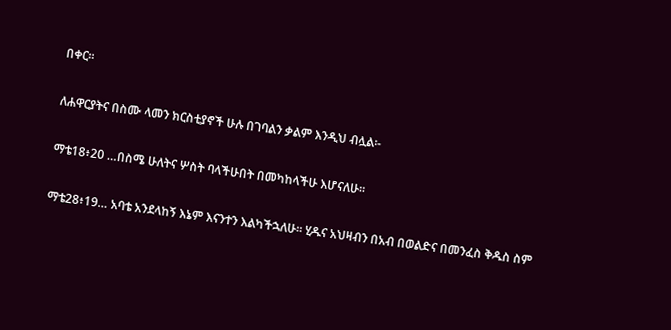በቀር፡፡

ለሐዋርያትና በስሙ ላመን ክርስቲያኖች ሁሉ በገባልን ቃልም እንዲህ ብሏል፡-

ማቴ18፥20 …በስሜ ሁለትና ሦስት ባላችሁበት በመካከላችሁ እሆናለሁ፡፡

ማቴ28፥19… አባቴ አንደላከኝ እኔም እናንተን እልካችኋለሁ፡፡ ሂዱና አህዛብን በአብ በወልድና በመንፈስ ቅዱስ ስም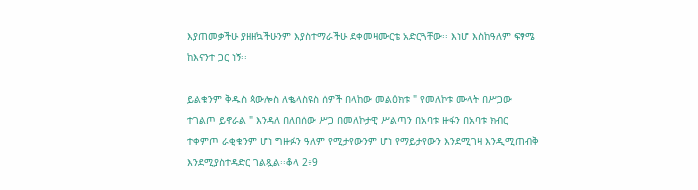እያጠመቃችሁ ያዘዘኳችሁንም እያስተማራችሁ ደቀመዛሙርቴ አድርጓቸው፡፡ እነሆ እስከዓለም ፍፃሜ ከእናንተ ጋር ነኝ፡፡

ይልቁንም ቅዱስ ጳውሎስ ለቈላስዩስ ሰዎች በላከው መልዕክቱ " የመለኮቱ ሙላት በሥጋው ተገልጦ ይኖራል " እንዳለ በለበሰው ሥጋ በመለኮታዊ ሥልጣን በአባቱ ዙፋን በአባቱ ክብር ተቀምጦ ራቂቁንም ሆነ ግዙፉን ዓለም የሚታየውንም ሆነ የማይታየውን እንደሚገዛ እንዲሚጠብቅ እንደሚያስተዳድር ገልጿል፡፡ቆላ 2፥9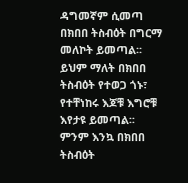ዳግመኛም ሲመጣ በክበበ ትስብዕት በግርማ መለኮት ይመጣል፡፡ ይህም ማለት በክበበ ትስብዕት የተወጋ ጎኑ፣ የተቸነከሩ እጆቹ እግሮቹ እየታዩ ይመጣል፡፡ ምንም እንኳ በክበበ ትስብዕት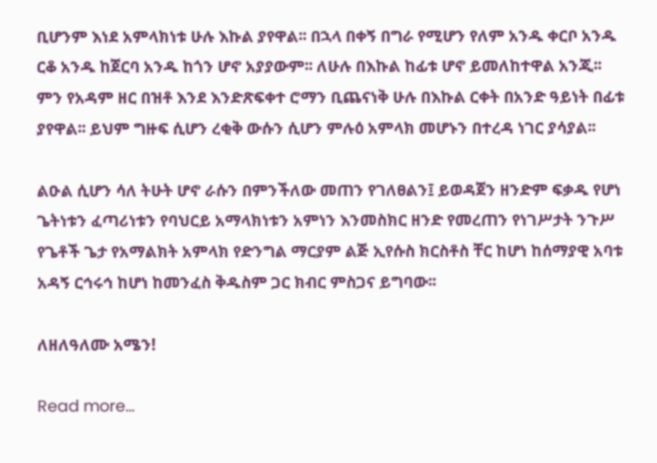ቢሆንም እነደ አምላክነቱ ሁሉ እኩል ያየዋል፡፡ በኋላ በቀኝ በግራ የሚሆን የለም አንዱ ቀርቦ አንዱ ርቆ አንዱ ከጀርባ አንዱ ከጎን ሆኖ አያያውም፡፡ ለሁሉ በእኩል ከፊቱ ሆኖ ይመለከተዋል አንጂ፡፡ ምን የአዳም ዘር በዝቶ እንደ እንድጽፍቀተ ሮማን ቢጨናነቅ ሁሉ በእኩል ርቀት በአንድ ዓይነት በፊቱ ያየዋል፡፡ ይህም ግዙፍ ሲሆን ረቂቅ ውሱን ሲሆን ምሉዕ አምላክ መሆኑን በተረዳ ነገር ያሳያል፡፡

ልዑል ሲሆን ሳለ ትሁት ሆኖ ራሱን በምንችለው መጠን የገለፀልን፤ ይወዳጀን ዘንድም ፍቃዱ የሆነ ጌትነቱን ፈጣሪነቱን የባህርይ አማላክነቱን አምነን እንመስክር ዘንድ የመረጠን የነገሥታት ንጉሥ የጌቶች ጌታ የአማልክት አምላክ የድንግል ማርያም ልጅ ኢየሱስ ክርስቶስ ቸር ከሆነ ከሰማያዊ አባቱ አዳኝ ርኅሩኅ ከሆነ ከመንፈስ ቅዱስም ጋር ክብር ምስጋና ይግባው፡፡

ለዘለዓለሙ አሜን!

Read more...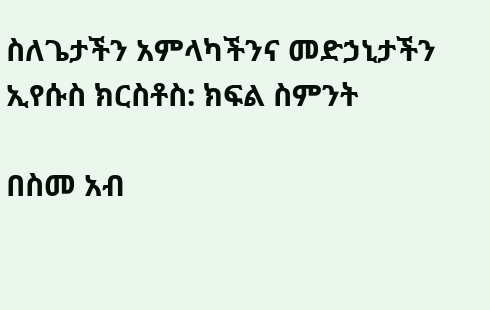ስለጌታችን አምላካችንና መድኃኒታችን ኢየሱስ ክርስቶስ: ክፍል ስምንት

በስመ አብ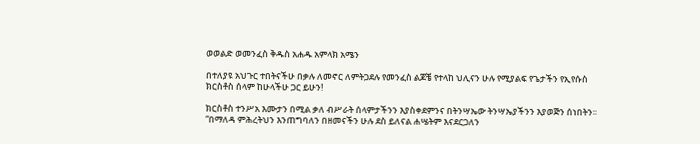ወወልድ ወመንፈስ ቅዱስ አሐዱ አምላክ አሜን

በተለያዩ አህጉር ተበትናችሁ በቃሉ ለመኖር ለምትጋደሉ የመንፈስ ልጆቼ የተላከ ህሊናን ሁሉ የሚያልፍ የጌታችን የኢየሱስ ክርስቶስ ሰላም ከሁላችሁ ጋር ይሁን!

ክርስቶስ ተንሥአ እሙታን በሚል ቃለ ብሥራት ሰላምታችንን እያስቀደምንና በትንሣኤው ትንሣኤያችንን እያወጅን ሰነበትን፡፡ “በማለዳ ምሕረትህን እንጠግባለን በዘመናችን ሁሉ ደስ ይለናል ሐሤትም እናደርጋለን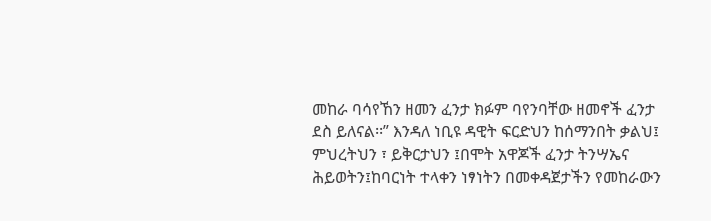መከራ ባሳየኸን ዘመን ፈንታ ክፉም ባየንባቸው ዘመኖች ፈንታ ደስ ይለናል፡፡” እንዳለ ነቢዩ ዳዊት ፍርድህን ከሰማንበት ቃልህ፤ ምህረትህን ፣ ይቅርታህን ፤በሞት አዋጆች ፈንታ ትንሣኤና ሕይወትን፤ከባርነት ተላቀን ነፃነትን በመቀዳጀታችን የመከራውን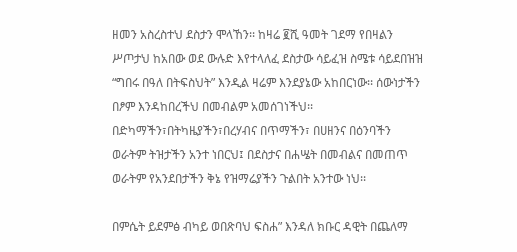ዘመን አስረስተህ ደስታን ሞላኸን፡፡ ከዛሬ ፪ሺ ዓመት ገደማ የበዛልን ሥጦታህ ከአበው ወደ ውሉድ እየተላለፈ ደስታው ሳይፈዝ ስሜቱ ሳይደበዝዝ “ግበሩ በዓለ በትፍስህት” እንዲል ዛሬም እንደያኔው አከበርነው፡፡ ሰውነታችን በፆም እንዳከበረችህ በመብልም አመሰገነችህ፡፡ በድካማችን፣በትካዜያችን፣በረሃብና በጥማችን፣ በሀዘንና በዕንባችን ወራትም ትዝታችን አንተ ነበርህ፤ በደስታና በሐሤት በመብልና በመጠጥ ወራትም የአንደበታችን ቅኔ የዝማሬያችን ጉልበት አንተው ነህ፡፡

በምሴት ይደምፅ ብካይ ወበጽባህ ፍስሐ” እንዳለ ክቡር ዳዊት በጨለማ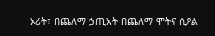ኦሪት፣ በጨለማ ኃጢአት በጨለማ ሞትና ሲዖል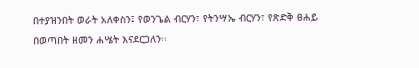በተያዝንበት ወራት አለቀስን፤ የወንጌል ብርሃን፣ የትንሣኤ ብርሃን፣ የጽድቅ ፀሐይ በወጣበት ዘመን ሐሤት እናደርጋለን፡፡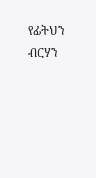የፊትህን ብርሃን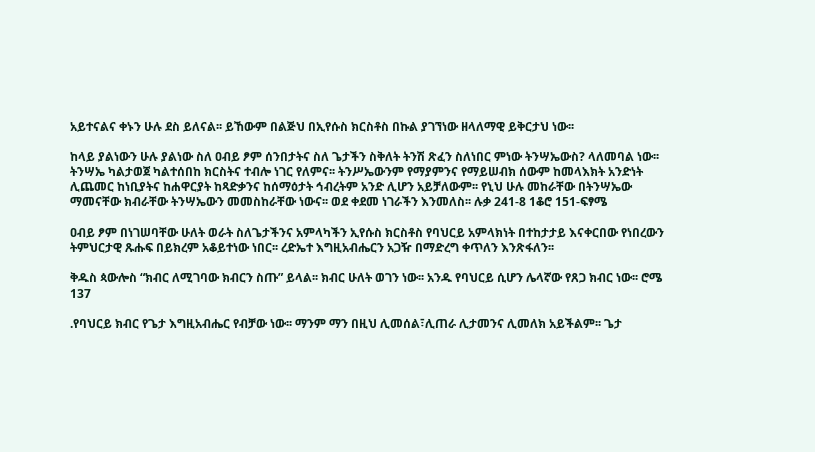አይተናልና ቀኑን ሁሉ ደስ ይለናል፡፡ ይኸውም በልጅህ በኢየሱስ ክርስቶስ በኩል ያገኘነው ዘላለማዊ ይቅርታህ ነው፡፡

ከላይ ያልነውን ሁሉ ያልነው ስለ ዐብይ ፆም ሰንበታትና ስለ ጌታችን ስቅለት ትንሽ ጽፈን ስለነበር ምነው ትንሣኤውስ? ላለመባል ነው፡፡ ትንሣኤ ካልታወጀ ካልተሰበከ ክርስትና ተብሎ ነገር የለምና፡፡ ትንሥኤውንም የማያምንና የማይሠብክ ሰውም ከመላእክት አንድነት ሊጨመር ከነቢያትና ከሐዋርያት ከጻድቃንና ከሰማዕታት ኅብረትም አንድ ሊሆን አይቻለውም፡፡ የኒህ ሁሉ መከራቸው በትንሣኤው ማመናቸው ክብራቸው ትንሣኤውን መመስከራቸው ነውና፡፡ ወደ ቀደመ ነገራችን እንመለስ፡፡ ሉቃ 241-8 1ቆሮ 151-ፍፃሜ

ዐብይ ፆም በነገሠባቸው ሁለት ወራት ስለጌታችንና አምላካችን ኢየሱስ ክርስቶስ የባህርይ አምላክነት በተከታታይ እናቀርበው የነበረውን ትምህርታዊ ጹሑፍ በይክረም አቆይተነው ነበር፡፡ ረድኤተ እግዚአብሔርን አጋዥ በማድረግ ቀጥለን እንጽፋለን፡፡

ቅዱስ ጳውሎስ “ክብር ለሚገባው ክብርን ስጡ” ይላል፡፡ ክብር ሁለት ወገን ነው፡፡ አንዱ የባህርይ ሲሆን ሌላኛው የጸጋ ክብር ነው፡፡ ሮሜ 137

.የባህርይ ክብር የጌታ እግዚአብሔር የብቻው ነው፡፡ ማንም ማን በዚህ ሊመሰል፣ሊጠራ ሊታመንና ሊመለክ አይችልም፡፡ ጌታ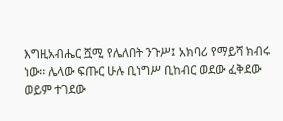እግዚአብሔር ሿሚ የሌለበት ንጉሥ፤ አክባሪ የማይሻ ክብሩ ነው፡፡ ሌላው ፍጡር ሁሉ ቢነግሥ ቢከብር ወደው ፈቅደው ወይም ተገደው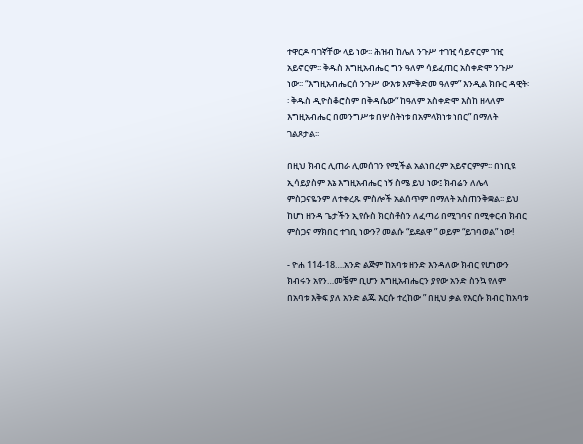ተዋርዶ ባገኛቸው ላይ ነው፡፡ ሕዝብ ከሌለ ንጉሥ ተገዢ ሳይኖርም ገዢ አይኖርም፡፡ ቅዱስ እግዚአብሔር ግን ዓለም ሳይፈጠር አስቀድሞ ንጉሥ ነው፡፡ “እግዚአብሔርሰ ንጉሥ ውእቱ እምቅድመ ዓለም” እንዲል ክቡር ዳዊት፡፡ ቅዱስ ዲዮስቆሮስም በቅዳሴው“ ከዓለም አስቀድሞ እስከ ዘላለም እግዚአብሔር በመንግሥቱ በሦስትነቱ በአምላክነቱ ነበር” በማለት ገልጾታል፡፡

በዚህ ክብር ሊጠራ ሊመሰገን የሚችል አልነበረም አይኖርምም፡፡ በነቢዩ ኢሳይያስም እኔ እግዚአብሔር ነኝ ስሜ ይህ ነው፤ ክብሬን ለሌላ ምስጋናዬንም ለተቀረጹ ምስሎች አልሰጥም በማለት አስጠንቅቋል፡፡ ይህ ከሆነ ዘንዳ ጌታችን ኢየሱስ ክርስቶስን ለፈጣሪ በሚገባና በሚቀርብ ክብር ምስጋና ማክበር ተገቢ ነውን? መልሱ “ይደልዋ ” ወይም “ይገባወል” ነው!

- ዮሐ 114-18….አንድ ልጅም ከአባቱ ዘንድ እንዳለው ክብር የሆነውን ክብሩን አየን…መቼም ቢሆን እግዚአብሔርን ያየው አንድ ስንኳ የለም በአባቱ እቅፍ ያለ አንድ ልጁ እርሱ ተረከው ” በዚህ ቃል የእርሱ ክብር ከአባቱ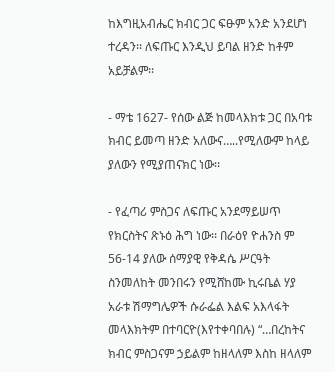ከእግዚአብሔር ክብር ጋር ፍፁም አንድ አንደሆነ ተረዳን፡፡ ለፍጡር እንዲህ ይባል ዘንድ ከቶም አይቻልም፡፡

- ማቴ 1627- የሰው ልጅ ከመላእክቱ ጋር በአባቱ ክብር ይመጣ ዘንድ አለውና…..የሚለውም ከላይ ያለውን የሚያጠናክር ነው፡፡

- የፈጣሪ ምስጋና ለፍጡር አንደማይሠጥ የክርስትና ጽኑዕ ሕግ ነው፡፡ በራዕየ ዮሐንስ ም 56-14 ያለው ሰማያዊ የቅዳሴ ሥርዓት ስንመለከት መንበሩን የሚሸከሙ ኪሩቤል ሃያ አራቱ ሽማግሌዎች ሱራፌል እልፍ አእላፋት መላእክትም በተባርዮ(እየተቀባበሉ) “…በረከትና ክብር ምስጋናም ኃይልም ከዘላለም እስከ ዘላለም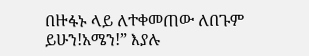በዙፋኑ ላይ ለተቀመጠው ለበጉም ይሁን!አሜን!” እያሉ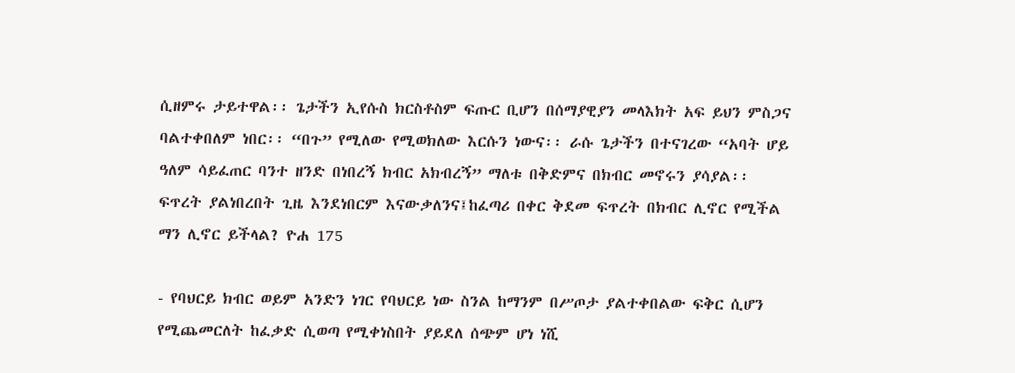ሲዘምሩ ታይተዋል፡፡ ጌታችን ኢየሱስ ክርስቶስም ፍጡር ቢሆን በሰማያዊያን መላእክት አፍ ይህን ምስጋና ባልተቀበለም ነበር፡፡ “በጉ” የሚለው የሚወክለው እርሱን ነውና፡፡ ራሱ ጌታችን በተናገረው “አባት ሆይ ዓለም ሳይፈጠር ባንተ ዘንድ በነበረኝ ክብር አክብረኝ” ማለቱ በቅድምና በክብር መኖሩን ያሳያል፡፡ ፍጥረት ያልነበረበት ጊዜ እንደነበርም እናውቃለንና፤ከፈጣሪ በቀር ቅደመ ፍጥረት በክብር ሊኖር የሚችል ማን ሊኖር ይችላል? ዮሐ 175

- የባህርይ ክብር ወይም አንድን ነገር የባህርይ ነው ስንል ከማንም በሥጦታ ያልተቀበልው ፍቅር ሲሆን የሚጨመርለት ከፈቃድ ሲወጣ የሚቀነስበት ያይደለ ሰጭም ሆነ ነሺ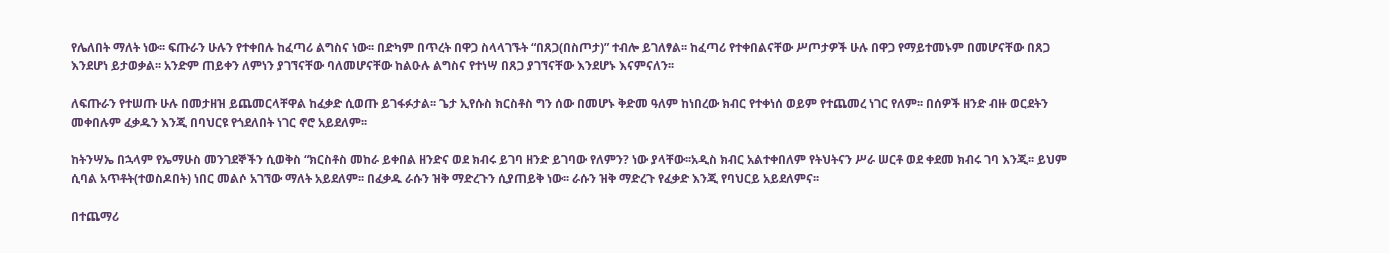የሌለበት ማለት ነው፡፡ ፍጡራን ሁሉን የተቀበሉ ከፈጣሪ ልግስና ነው፡፡ በድካም በጥረት በዋጋ ስላላገኙት “በጸጋ(በስጦታ)” ተብሎ ይገለፃል፡፡ ከፈጣሪ የተቀበልናቸው ሥጦታዎች ሁሉ በዋጋ የማይተመኑም በመሆናቸው በጸጋ እንደሆነ ይታወቃል፡፡ አንድም ጠይቀን ለምነን ያገኘናቸው ባለመሆናቸው ከልዑሉ ልግስና የተነሣ በጸጋ ያገኘናቸው እንደሆኑ እናምናለን፡፡

ለፍጡራን የተሠጡ ሁሉ በመታዘዝ ይጨመርላቸዋል ከፈቃድ ሲወጡ ይገፋፉታል፡፡ ጌታ ኢየሱስ ክርስቶስ ግን ሰው በመሆኑ ቅድመ ዓለም ከነበረው ክብር የተቀነሰ ወይም የተጨመረ ነገር የለም፡፡ በሰዎች ዘንድ ብዙ ወርደትን መቀበሉም ፈቃዱን እንጂ በባህርዩ የጎደለበት ነገር ኖሮ አይደለም፡፡

ከትንሣኤ በኋላም የኤማሁስ መንገደኞችን ሲወቅስ “ክርስቶስ መከራ ይቀበል ዘንድና ወደ ክብሩ ይገባ ዘንድ ይገባው የለምን? ነው ያላቸው፡፡አዲስ ክብር አልተቀበለም የትህትናን ሥራ ሠርቶ ወደ ቀደመ ክብሩ ገባ እንጂ፡፡ ይህም ሲባል አጥቶት(ተወስዶበት) ነበር መልሶ አገኘው ማለት አይደለም፡፡ በፈቃዱ ራሱን ዝቅ ማድረጉን ሲያጠይቅ ነው፡፡ ራሱን ዝቅ ማድረጉ የፈቃድ እንጂ የባህርይ አይደለምና፡፡

በተጨማሪ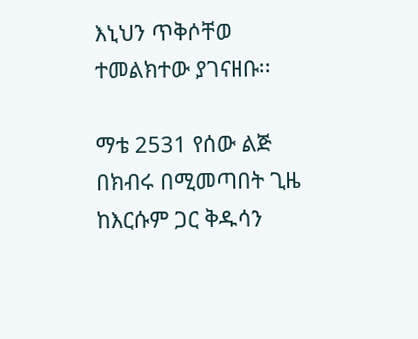እኒህን ጥቅሶቸወ ተመልክተው ያገናዘቡ፡፡

ማቴ 2531 የሰው ልጅ በክብሩ በሚመጣበት ጊዜ ከእርሱም ጋር ቅዱሳን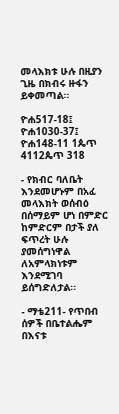መላእክቱ ሁሉ በዚያን ጊዜ በክብሩ ዙፋን ይቀመጣል፡፡

ዮሐ517-18፤ ዮሐ1030-37፤ ዮሐ148-11 1ጴጥ 4112ጴጥ 318

- የክብር ባለቤት እንደመሆኑም በአፈ መላእክት ወሰብዕ በሰማይም ሆነ በምድር ከምድርም በታች ያለ ፍጥረት ሁሉ ያመሰግነዋል ለአምላክነቱም እንደሚገባ ይሰግድለታል፡፡

- ማቴ211- የጥበብ ሰዎች በቤተልሔም በእናቱ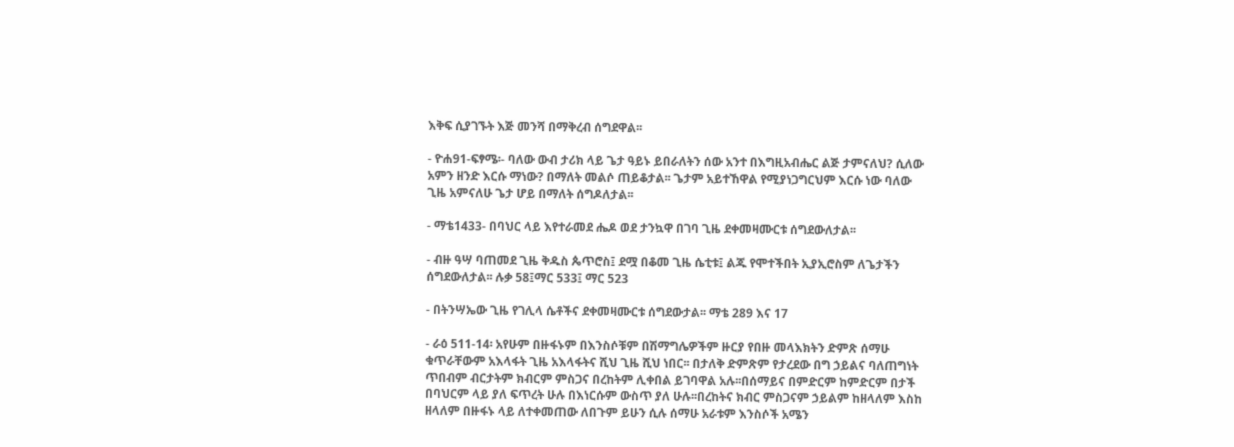እቅፍ ሲያገኙት እጅ መንሻ በማቅረብ ሰግደዋል፡፡

- ዮሐ91-ፍፃሜ፡- ባለው ውብ ታሪክ ላይ ጌታ ዓይኑ ይበራለትን ሰው አንተ በእግዚአብሔር ልጅ ታምናለህ? ሲለው አምን ዘንድ እርሱ ማነው? በማለት መልሶ ጠይቆታል፡፡ ጌታም አይተኸዋል የሚያነጋግርህም እርሱ ነው ባለው ጊዜ አምናለሁ ጌታ ሆይ በማለት ሰግዶለታል፡፡

- ማቴ1433- በባህር ላይ እየተራመደ ሔዶ ወደ ታንኳዋ በገባ ጊዜ ደቀመዛሙርቱ ሰግደውለታል፡፡

- ብዙ ዓሣ ባጠመደ ጊዜ ቅዱስ ጴጥሮስ፤ ደሟ በቆመ ጊዜ ሴቲቱ፤ ልጁ የሞተችበት ኢያኢሮስም ለጌታችን ሰግደውለታል፡፡ ሉቃ 58፤ማር 533፤ ማር 523

- በትንሣኤው ጊዜ የገሊላ ሴቶችና ደቀመዛሙርቱ ሰግደውታል፡፡ ማቴ 289 እና 17

- ራዕ 511-14፡ አየሁም በዙፋኑም በእንስሶቹም በሽማግሌዎችም ዙርያ የበዙ መላእክትን ድምጽ ሰማሁ ቁጥራቸውም አእላፋት ጊዜ አእላፋትና ሺህ ጊዜ ሺህ ነበር፡፡ በታለቅ ድምጽም የታረደው በግ ኃይልና ባለጠግነት ጥበብም ብርታትም ክብርም ምስጋና በረከትም ሊቀበል ይገባዋል አሉ፡፡በሰማይና በምድርም ከምድርም በታች በባህርም ላይ ያለ ፍጥረት ሁሉ በእነርሱም ውስጥ ያለ ሁሉ፡፡በረከትና ክብር ምስጋናም ኃይልም ከዘላለም እስከ ዘላለም በዙፋኑ ላይ ለተቀመጠው ለበጉም ይሁን ሲሉ ሰማሁ አራቱም እንስሶች አሜን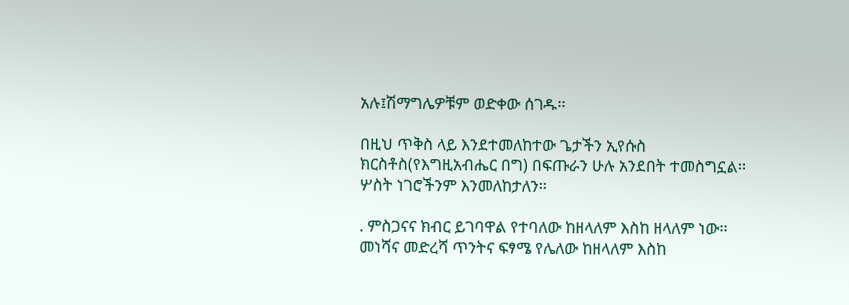አሉ፤ሽማግሌዎቹም ወድቀው ሰገዱ፡፡

በዚህ ጥቅስ ላይ እንደተመለከተው ጌታችን ኢየሱስ ክርስቶስ(የእግዚአብሔር በግ) በፍጡራን ሁሉ አንደበት ተመስግኗል፡፡ ሦስት ነገሮችንም እንመለከታለን፡፡

. ምስጋናና ክብር ይገባዋል የተባለው ከዘላለም እስከ ዘላለም ነው፡፡ መነሻና መድረሻ ጥንትና ፍፃሜ የሌለው ከዘላለም እስከ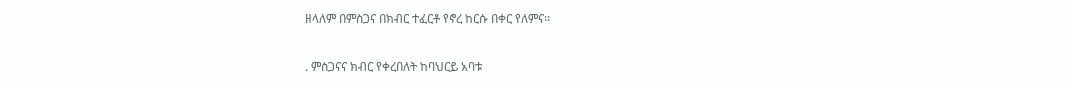ዘላለም በምስጋና በክብር ተፈርቶ የኖረ ከርሱ በቀር የለምና፡፡

. ምስጋናና ክብር የቀረበለት ከባህርይ አባቱ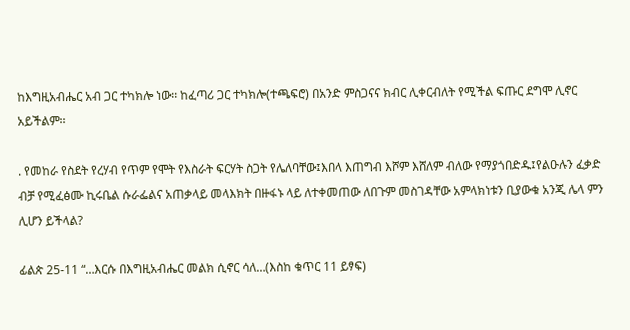ከእግዚአብሔር አብ ጋር ተካክሎ ነው፡፡ ከፈጣሪ ጋር ተካክሎ(ተጫፍሮ) በአንድ ምስጋናና ክብር ሊቀርብለት የሚችል ፍጡር ደግሞ ሊኖር አይችልም፡፡

. የመከራ የስደት የረሃብ የጥም የሞት የእስራት ፍርሃት ስጋት የሌለባቸው፤እበላ እጠግብ እሾም እሸለም ብለው የማያጎበድዱ፤የልዑሉን ፈቃድ ብቻ የሚፈፅሙ ኪሩቤል ሱራፌልና አጠቃላይ መላእክት በዙፋኑ ላይ ለተቀመጠው ለበጉም መስገዳቸው አምላክነቱን ቢያውቁ አንጂ ሌላ ምን ሊሆን ይችላል?

ፊልጵ 25-11 “…እርሱ በእግዚአብሔር መልክ ሲኖር ሳለ…(እስከ ቁጥር 11 ይፃፍ)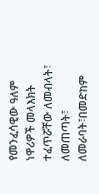የመንፈሳዊው ዓለም ነዋሪዎች መላእክት ተፈጥሯቸው ለመብላት፣ ለመጠጣት፣ ለመራባት፣በመድከም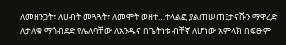ለመዘንጋት፣ ለሀብት መጓጓት፣ ለመሞት ወዘተ…ተላልፎ ያልጠሠጠ፤ታናሹን ማዋረድ ለታለቁ ማጎብደድ የሌለባቸው ለአንዱና በጌትነቱ ብቸኛ ለሆነው አምላክ በፍፁም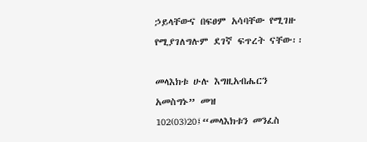ኃይላቸውና በፍፀም አሳባቸው የሚገዙ የሚያገለግሉም ደገኛ ፍጥረት ናቸው፡፡

መላእክቱ ሁሉ እግዚአብሔርን አመስግኑ” መዝ 102(03)20፤“መላእክቱን መንፈስ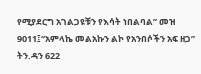የሚያደርግ አገልጋዩቹን የእሳት ነበልባል” መዝ 9011፤“አምላኬ መልአኩን ልኮ የአንበሶችን አፍ ዘጋ” ትን.ዳን 622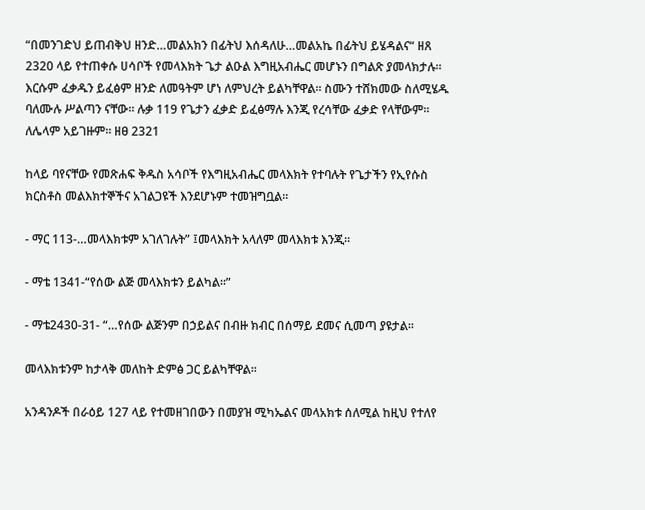“በመንገድህ ይጠብቅህ ዘንድ…መልአክን በፊትህ እሰዳለሁ…መልአኬ በፊትህ ይሄዳልና“ ዘጸ 2320 ላይ የተጠቀሱ ሀሳቦች የመላእክት ጌታ ልዑል እግዚአብሔር መሆኑን በግልጽ ያመላክታሉ፡፡ እርሱም ፈቃዱን ይፈፅም ዘንድ ለመዓትም ሆነ ለምህረት ይልካቸዋል፡፡ ስሙን ተሸክመው ስለሚሄዱ ባለሙሉ ሥልጣን ናቸው፡፡ ሉቃ 119 የጌታን ፈቃድ ይፈፅማሉ እንጂ የረሳቸው ፈቃድ የላቸውም፡፡ለሌላም አይገዙም፡፡ ዘፀ 2321

ከላይ ባየናቸው የመጽሐፍ ቅዱስ አሳቦች የእግዚአብሔር መላእክት የተባሉት የጌታችን የኢየሱስ ክርስቶስ መልእክተኞችና አገልጋዩች እንደሆኑም ተመዝግቧል፡፡

- ማር 113-…መላእክቱም አገለገሉት” ፤መላእክት አላለም መላእክቱ እንጂ፡፡

- ማቴ 1341-“የሰው ልጅ መላእክቱን ይልካል፡፡”

- ማቴ2430-31- “…የሰው ልጅንም በኃይልና በብዙ ክብር በሰማይ ደመና ሲመጣ ያዩታል፡፡

መላእክቱንም ከታላቅ መለከት ድምፅ ጋር ይልካቸዋል፡፡

አንዳንዶች በራዕይ 127 ላይ የተመዘገበውን በመያዝ ሚካኤልና መላአክቱ ሰለሚል ከዚህ የተለየ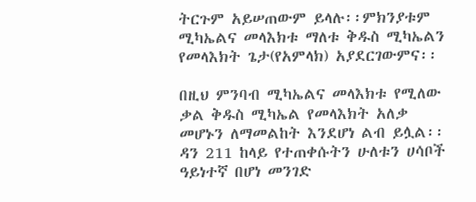ትርጉም አይሠጠውም ይላሉ፡፡ምክንያቱም ሚካኤልና መላእክቱ ማለቱ ቅዱስ ሚካኤልን የመላእክት ጌታ(የአምላክ) አያደርገውምና፡፡

በዚህ ምንባብ ሚካኤልና መላእክቱ የሚለው ቃል ቅዱስ ሚካኤል የመላእክት አለቃ መሆኑን ለማመልከት እንደሆነ ልብ ይሏል፡፡ ዳን 211 ከላይ የተጠቀሱትን ሁለቱን ሀሳቦች ዓይነተኛ በሆነ መንገድ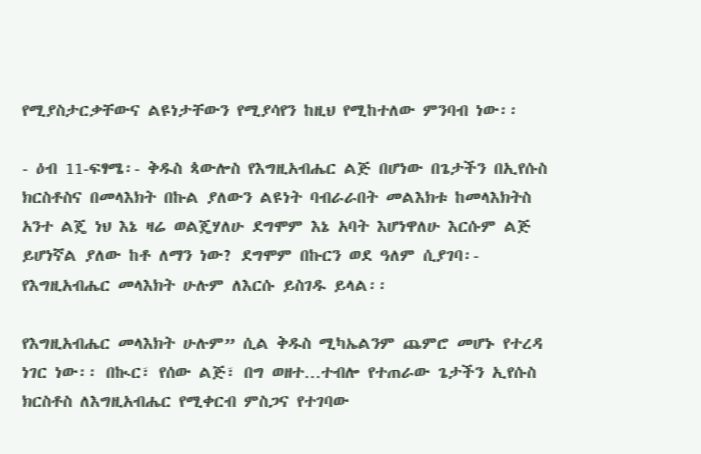የሚያስታርቃቸውና ልዩነታቸውን የሚያሳየን ከዚህ የሚከተለው ምንባብ ነው፡፡

- ዕብ 11-ፍፃሜ፡- ቅዱስ ጳውሎስ የእግዚአብሔር ልጅ በሆነው በጌታችን በኢየሱስ ክርስቶስና በመላእክት በኩል ያለውን ልዩነት ባብራራበት መልእክቱ ከመላእክትስ አንተ ልጄ ነህ እኔ ዛሬ ወልጄሃለሁ ደግሞም እኔ አባት እሆነዋለሁ እርሱም ልጅ ይሆነኛል ያለው ከቶ ለማን ነው? ደግሞም በኩርን ወደ ዓለም ሲያገባ፡- የእግዚአብሔር መላእክት ሁሉም ለእርሱ ይስገዱ ይላል፡፡

የእግዚአብሔር መላእክት ሁሉም” ሲል ቅዱስ ሚካኤልንም ጨምሮ መሆኑ የተረዳ ነገር ነው፡፡ በኲር፣ የሰው ልጅ፣ በግ ወዘተ…ተብሎ የተጠራው ጌታችን ኢየሱስ ክርስቶስ ለእግዚአብሔር የሚቀርብ ምስጋና የተገባው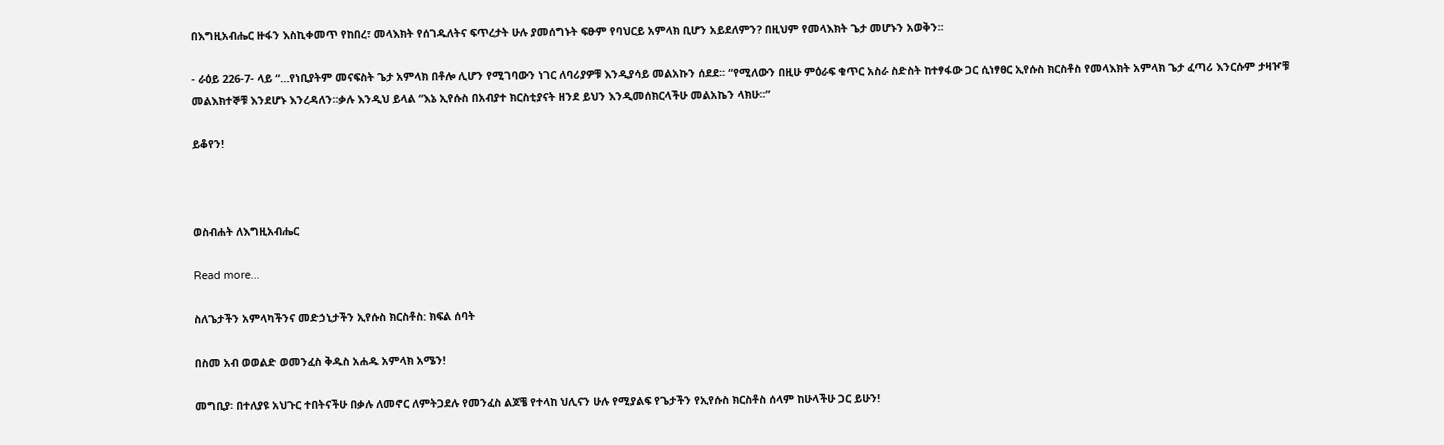በእግዚአብሔር ዙፋን እስኪቀመጥ የከበረ፣ መላእክት የሰገዱለትና ፍጥረታት ሁሉ ያመሰግኑት ፍፁም የባህርይ አምላክ ቢሆን አይደለምን? በዚህም የመላእክት ጌታ መሆኑን አወቅን፡፡

- ራዕይ 226-7- ላይ “…የነቢያትም መናፍስት ጌታ አምላክ በቶሎ ሊሆን የሚገባውን ነገር ለባሪያዎቹ እንዲያሳይ መልአኩን ሰደደ፡፡ “የሚለውን በዚሁ ምዕራፍ ቁጥር አስራ ስድስት ከተፃፋው ጋር ሲነፃፀር ኢየሱስ ክርስቶስ የመላእክት አምላክ ጌታ ፈጣሪ እንርሱም ታዛዦቹ መልእክተኞቹ እንደሆኑ እንረዳለን፡፡ቃሉ እንዲህ ይላል “እኔ ኢየሱስ በአብያተ ክርስቲያናት ዘንደ ይህን እንዲመሰክርላችሁ መልአኬን ላክሁ፡፡”

ይቆየን!



ወስብሐት ለእግዚአብሔር

Read more...

ስለጌታችን አምላካችንና መድኃኒታችን ኢየሱስ ክርስቶስ: ክፍል ሰባት

በስመ አብ ወወልድ ወመንፈስ ቅዱስ አሐዱ አምላክ አሜን!

መግቢያ፡ በተለያዩ አህጉር ተበትናችሁ በቃሉ ለመኖር ለምትጋደሉ የመንፈስ ልጆቼ የተላከ ህሊናን ሁሉ የሚያልፍ የጌታችን የኢየሱስ ክርስቶስ ሰላም ከሁላችሁ ጋር ይሁን!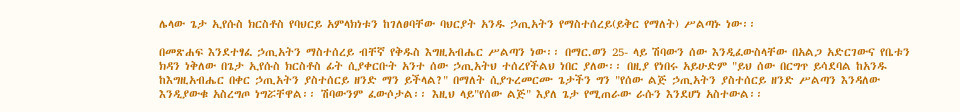ሌላው ጌታ ኢየሱስ ክርስቶስ የባህርይ አምላክነቱን ከገለፀባቸው ባህርያት አንዱ ኃጢአትን የማስተሰረይ(ይቅር የማለት) ሥልጣኑ ነው፡፡

በመጽሐፍ እንደተፃፈ ኃጢአትን ማስተሰረይ ብቸኛ የቅዱስ እግዚአብሔር ሥልጣን ነው፡፡ በማር.ወን 25- ላይ ሽባውን ሰው እንዲፈውስላቸው በአልጋ አድርገውና የቤቱን ክዳን ነቅለው በጌታ ኢየሱስ ክርስቶስ ፊት ሲያቀርቡት አንተ ሰው ኃጢአትህ ተሰረየችልህ ነበር ያለው፡፡ በዚያ የነበሩ አይሁድም "ይህ ሰው በርግጥ ይሳደባል ከአንዱ ከእግዚአብሔር በቀር ኃጢአትን ያስተሰርይ ዘንድ ማን ይችላል?" በማለት ሲያጉረመርሙ ጌታችን ግን "የሰው ልጅ ኃጢአትን ያስተሰርይ ዘንድ ሥልጣን እንዳለው እንዲያውቁ አስረግጦ ነግሯቸዋል፡፡ ሽባውንም ፈውሶታል፡፡ እዚህ ላይ"የሰው ልጅ" እያለ ጌታ የሚጠራው ራሱን እንደሆነ አስተውል፡፡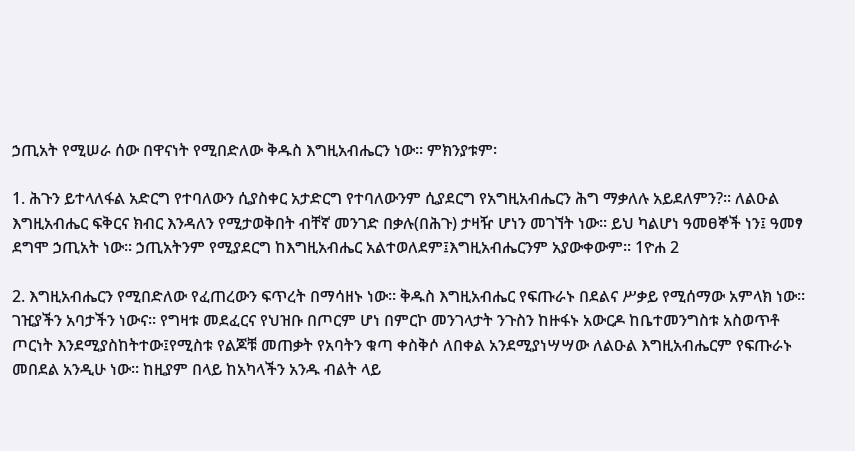ኃጢአት የሚሠራ ሰው በዋናነት የሚበድለው ቅዱስ እግዚአብሔርን ነው፡፡ ምክንያቱም፡

1. ሕጉን ይተላለፋል አድርግ የተባለውን ሲያስቀር አታድርግ የተባለውንም ሲያደርግ የአግዚአብሔርን ሕግ ማቃለሉ አይደለምን?፡፡ ለልዑል እግዚአብሔር ፍቅርና ክብር እንዳለን የሚታወቅበት ብቸኛ መንገድ በቃሉ(በሕጉ) ታዛዥ ሆነን መገኘት ነው፡፡ ይህ ካልሆነ ዓመፀኞች ነን፤ ዓመፃ ደግሞ ኃጢአት ነው፡፡ ኃጢአትንም የሚያደርግ ከእግዚአብሔር አልተወለደም፤እግዚአብሔርንም አያውቀውም፡፡ 1ዮሐ 2

2. እግዚአብሔርን የሚበድለው የፈጠረውን ፍጥረት በማሳዘኑ ነው፡፡ ቅዱስ እግዚአብሔር የፍጡራኑ በደልና ሥቃይ የሚሰማው አምላክ ነው፡፡ ገዢያችን አባታችን ነውና፡፡ የግዛቱ መደፈርና የህዝቡ በጦርም ሆነ በምርኮ መንገላታት ንጉስን ከዙፋኑ አውርዶ ከቤተመንግስቱ አስወጥቶ ጦርነት እንደሚያስከትተው፤የሚስቱ የልጆቹ መጠቃት የአባትን ቁጣ ቀስቅሶ ለበቀል አንደሚያነሣሣው ለልዑል እግዚአብሔርም የፍጡራኑ መበደል አንዲሁ ነው፡፡ ከዚያም በላይ ከአካላችን አንዱ ብልት ላይ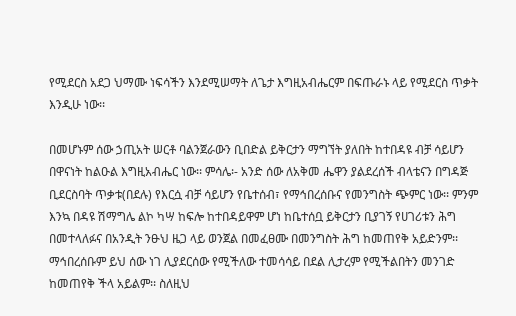የሚደርስ አደጋ ህማሙ ነፍሳችን እንደሚሠማት ለጌታ እግዚአብሔርም በፍጡራኑ ላይ የሚደርስ ጥቃት እንዲሁ ነው፡፡

በመሆኑም ሰው ኃጢአት ሠርቶ ባልንጀራውን ቢበድል ይቅርታን ማግኘት ያለበት ከተበዳዩ ብቻ ሳይሆን በዋናነት ከልዑል እግዚአብሔር ነው፡፡ ምሳሌ፡- አንድ ሰው ለአቅመ ሔዋን ያልደረሰች ብላቴናን በግዳጅ ቢደርስባት ጥቃቱ(በደሉ) የእርሷ ብቻ ሳይሆን የቤተሰብ፣ የማኅበረሰቡና የመንግስት ጭምር ነው፡፡ ምንም እንኳ በዳዩ ሽማግሌ ልኮ ካሣ ከፍሎ ከተበዳይዋም ሆነ ከቤተሰቧ ይቅርታን ቢያገኝ የሀገሪቱን ሕግ በመተላለፉና በአንዲት ንፁህ ዜጋ ላይ ወንጀል በመፈፀሙ በመንግስት ሕግ ከመጠየቅ አይድንም፡፡ ማኅበረሰቡም ይህ ሰው ነገ ሊያደርሰው የሚችለው ተመሳሳይ በደል ሊታረም የሚችልበትን መንገድ ከመጠየቅ ችላ አይልም፡፡ ስለዚህ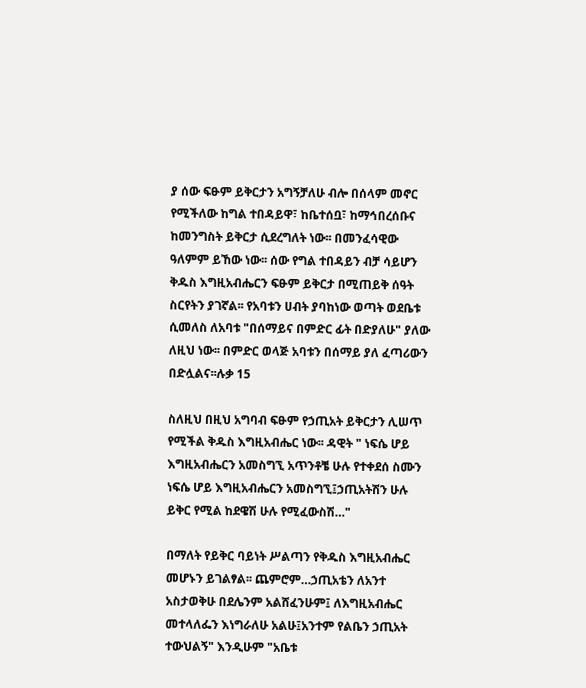ያ ሰው ፍፁም ይቅርታን አግኝቻለሁ ብሎ በሰላም መኖር የሚችለው ከግል ተበዳይዋ፣ ከቤተሰቧ፣ ከማኅበረሰቡና ከመንግስት ይቅርታ ሲደረግለት ነው፡፡ በመንፈሳዊው ዓለምም ይኸው ነው፡፡ ሰው የግል ተበዳይን ብቻ ሳይሆን ቅዱስ እግዚአብሔርን ፍፁም ይቅርታ በሚጠይቅ ሰዓት ስርየትን ያገኛል፡፡ የአባቱን ሀብት ያባከነው ወጣት ወደቤቱ ሲመለስ ለአባቱ "በሰማይና በምድር ፊት በድያለሁ" ያለው ለዚህ ነው፡፡ በምድር ወላጅ አባቱን በሰማይ ያለ ፈጣሪውን በድሏልና፡፡ሉቃ 15

ስለዚህ በዚህ አግባብ ፍፁም የኃጢአት ይቅርታን ሊሠጥ የሚችል ቅዱስ እግዚአብሔር ነው፡፡ ዳዊት " ነፍሴ ሆይ እግዚአብሔርን አመስግኚ አጥንቶቼ ሁሉ የተቀደሰ ስሙን ነፍሴ ሆይ እግዚአብሔርን አመስግኚ፤ኃጢአትሽን ሁሉ ይቅር የሚል ከደዌሽ ሁሉ የሚፈውስሽ…"

በማለት የይቅር ባይነት ሥልጣን የቅዱስ እግዚአብሔር መሆኑን ይገልፃል፡፡ ጨምሮም…ኃጢአቴን ለአንተ አስታወቅሁ በደሌንም አልሸፈንሁም፤ ለእግዚአብሔር መተላለፌን እነግራለሁ አልሁ፤አንተም የልቤን ኃጢአት ተውህልኝ" እንዲሁም "አቤቱ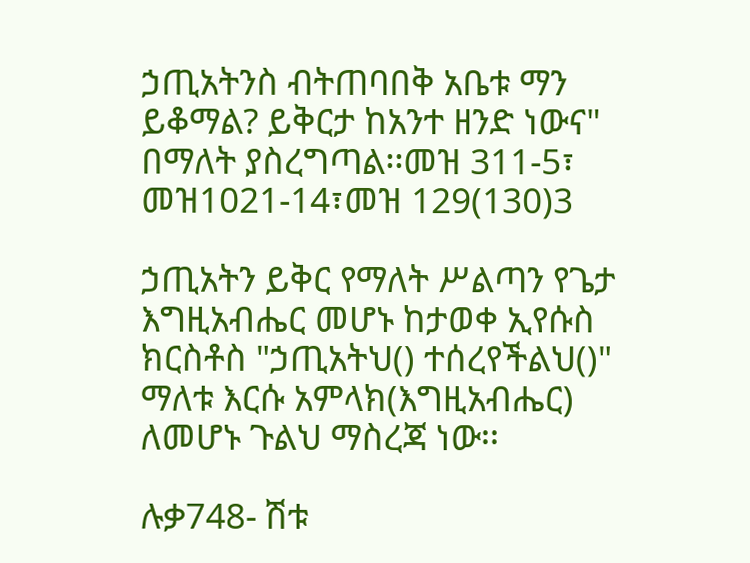ኃጢአትንስ ብትጠባበቅ አቤቱ ማን ይቆማል? ይቅርታ ከአንተ ዘንድ ነውና" በማለት ያስረግጣል፡፡መዝ 311-5፣ መዝ1021-14፣መዝ 129(130)3

ኃጢአትን ይቅር የማለት ሥልጣን የጌታ እግዚአብሔር መሆኑ ከታወቀ ኢየሱስ ክርስቶስ "ኃጢአትህ() ተሰረየችልህ()" ማለቱ እርሱ አምላክ(እግዚአብሔር) ለመሆኑ ጉልህ ማስረጃ ነው፡፡

ሉቃ748- ሽቱ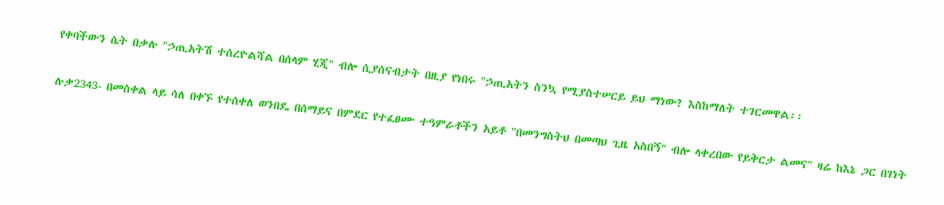የቀባችውን ሴት በቃሉ "ኃጢአትሽ ተሰረዮልሻል በሰላም ሂጂ" ብሎ ሲያሰናብታት በዚያ የነበሩ "ኃጢአትን ስንኳ የሚያስተሠርይ ይህ ማነው? እስከማለት ተገርመዋል፡፡

ሉቃ2343- በመስቀል ላይ ሳለ በቀኙ የተሰቀለ ወንበዴ በሰማይና በምደር የተፈፀሙ ተዓምራቶችን አይቶ "በመንግስትህ በመጣህ ጊዜ አስበኝ" ብሎ ላቀረበው የይቅርታ ልመና" ዛሬ ከእኔ ጋር በገነት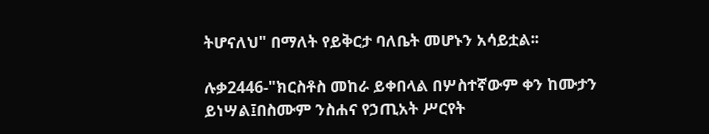ትሆናለህ" በማለት የይቅርታ ባለቤት መሆኑን አሳይቷል፡፡

ሉቃ2446-"ክርስቶስ መከራ ይቀበላል በሦስተኛውም ቀን ከሙታን ይነሣል፤በስሙም ንስሐና የኃጢአት ሥርየት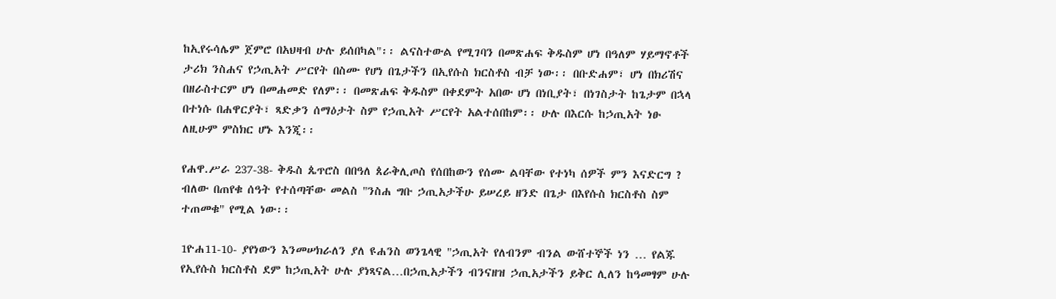ከኢየሩሳሌም ጀምሮ በአህዛብ ሁሉ ይሰበካል"፡፡ ልናስተውል የሚገባን በመጽሐፍ ቅዱስም ሆነ በዓለም ሃይማኖቶች ታሪክ ንስሐና የኃጢአት ሥርየት በስሙ የሆነ በጌታችን በኢየሱስ ክርስቶስ ብቻ ነው፡፡ በቡድሐም፣ ሆነ በክሪሽና በዘራስተርም ሆነ በመሐመድ የለም፡፡ በመጽሐፍ ቅዱስም በቀደምት አበው ሆነ በነቢያት፣ በነገስታት ከጌታም በኋላ በተነሱ በሐዋርያት፣ ጻድቃን ሰማዕታት ስም የኃጢአት ሥርየት አልተሰበከም፡፡ ሁሉ በእርሱ ከኃጢአት ነፁ ለዚሁም ምስክር ሆኑ እንጂ፡፡

የሐዋ.ሥራ 237-38- ቅዱስ ጴጥሮስ በበዓለ ጰራቅሊጦስ የሰበከውን የሰሙ ልባቸው የተነካ ሰዎች ምን እናድርግ ? ብለው በጠየቁ ሰዓት የተሰጣቸው መልስ "ንስሐ ግቡ ኃጢአታችሁ ይሠረይ ዘንድ በጌታ በእየሱስ ክርስቶስ ስም ተጠመቁ" የሚል ነው፡፡

1ዮሐ11-10- ያየነውን እንመሠክራለን ያለ ዩሐንስ ወንጌላዊ "ኃጢአት የለብንም ብንል ውሸተኞች ነን … የልጁ የኢየሱስ ክርስቶስ ደም ከኃጢአት ሁሉ ያነጻናል…በኃጢአታችን ብንናዘዝ ኃጢአታችን ይቅር ሊለን ከዓመፃም ሁሉ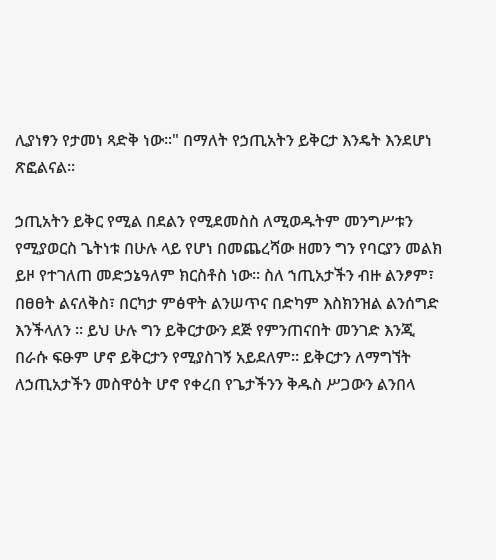ሊያነፃን የታመነ ጻድቅ ነው፡፡" በማለት የኃጢአትን ይቅርታ እንዴት እንደሆነ ጽፎልናል፡፡

ኃጢአትን ይቅር የሚል በደልን የሚደመስስ ለሚወዱትም መንግሥቱን የሚያወርስ ጌትነቱ በሁሉ ላይ የሆነ በመጨረሻው ዘመን ግን የባርያን መልክ ይዞ የተገለጠ መድኃኔዓለም ክርስቶስ ነው፡፡ ስለ ኀጢአታችን ብዙ ልንፆም፣ በፀፀት ልናለቅስ፣ በርካታ ምፅዋት ልንሠጥና በድካም እስክንዝል ልንሰግድ እንችላለን ፡፡ ይህ ሁሉ ግን ይቅርታውን ደጅ የምንጠናበት መንገድ እንጂ በራሱ ፍፁም ሆኖ ይቅርታን የሚያስገኝ አይደለም፡፡ ይቅርታን ለማግኘት ለኃጢአታችን መስዋዕት ሆኖ የቀረበ የጌታችንን ቅዱስ ሥጋውን ልንበላ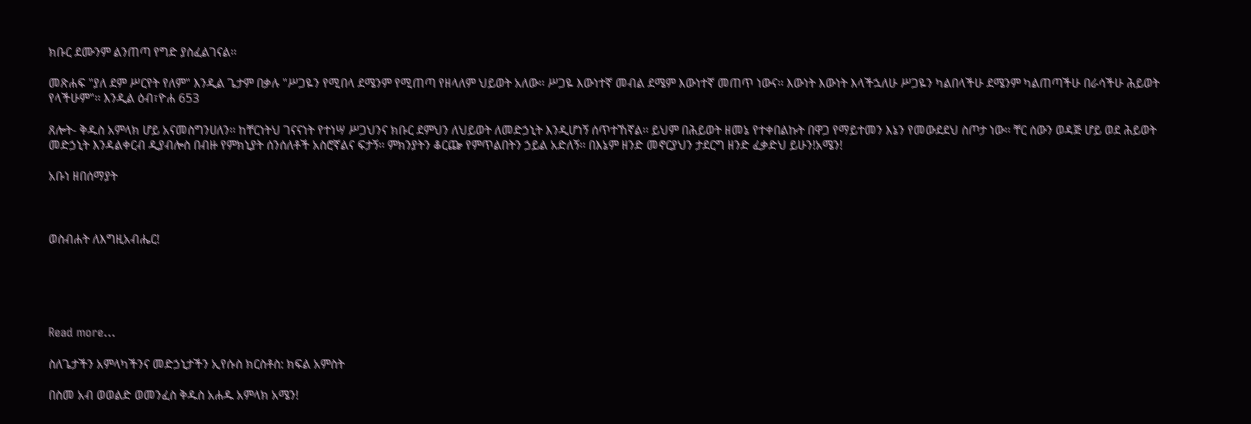ክቡር ደሙንም ልንጠጣ የግድ ያስፈልገናል፡፡

መጽሐፍ "ያለ ደም ሥርየት የለም" እንዲል ጌታም በቃሉ "ሥጋዬን የሚበላ ደሜንም የሚጠጣ የዘላለም ህይወት አለው፡፡ ሥጋዬ እውነተኛ መብል ደሜም እውነተኛ መጠጥ ነውና፡፡ እውነት እውነት እላችኋለሁ ሥጋዬን ካልበላችሁ ደሜንም ካልጠጣችሁ በራሳችሁ ሕይወት የላችሁም"፡፡ እንዲል ዕብ፣ዮሐ 653

ጸሎት- ቅዱስ አምላክ ሆይ አናመስግንሀለን፡፡ ከቸርነትህ ገናናነት የተነሣ ሥጋህንና ክቡር ደምህን ለህይወት ለመድኃኒት እንዲሆነኝ ሰጥተኸኛል፡፡ ይህም በሕይወት ዘመኔ የተቀበልኩት በዋጋ የማይተመን እኔን የመውደደህ ስጦታ ነው፡፡ ቸር ሰውን ወዳጅ ሆይ ወደ ሕይወት መድኃኒት እንዳልቀርብ ዲያብሎስ በብዙ የምክኒያት ሰንሰለቶች አስሮኛልና ፍታኝ፡፡ ምክንያትን ቆርጬ የምጥልበትን ኃይል አድለኝ፡፡ በእኔም ዘንድ መኖርያህን ታደርግ ዘንድ ፈቃድህ ይሁን!አሜን!

አቡነ ዘበሰማያት



ወስብሐት ለእግዚአብሔር!





Read more...

ስለጌታችን አምላካችንና መድኃኒታችን ኢየሱስ ክርስቶስ: ክፍል አምስት

በስመ አብ ወወልድ ወመንፈስ ቅዱስ አሐዱ አምላክ አሜን!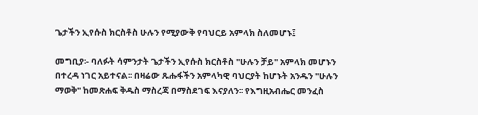ጌታችን ኢየሱስ ክርስቶስ ሁሉን የሚያውቅ የባህርይ አምላክ ስለመሆኑ፤

መግቢያ፡- ባለፉት ሳምንታት ጌታችን ኢየሱስ ክርስቶስ "ሁሉን ቻይ" አምላክ መሆኑን በተረዳ ነገር አይተናል፡፡ በዛሬው ጹሑፋችን አምላካዊ ባህርያት ከሆኑት አንዱን "ሁሉን ማወቅ" ከመጽሐፍ ቅዱስ ማስረጃ በማስደገፍ እናያለን፡፡ የእግዚአብሔር መንፈስ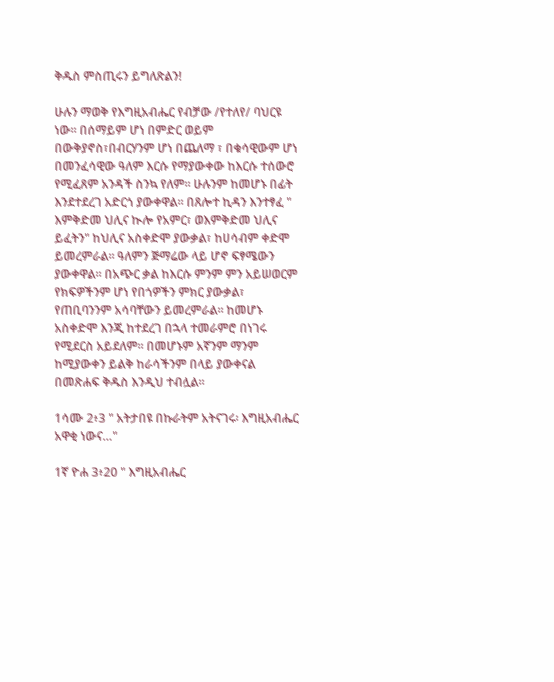ቅዱስ ምስጢሩን ይግለጽልን!

ሁሉን ማወቅ የእግዚአብሔር የብቻው /የተለየ/ ባህርዩ ነው፡፡ በሰማይም ሆነ በምድር ወይም በውቅያኖስ፣በብርሃንም ሆነ በጨለማ ፣ በቁሳዊውም ሆነ በመንፈሳዊው ዓለም እርሱ የማያውቀው ከእርሱ ተሰውሮ የሚፈጸም አንዳች ስንኳ የለም፡፡ ሁሉንም ከመሆኑ በፊት እንደተደረገ አድርጎ ያውቀዋል፡፡ በጸሎተ ኪዳን እንተፃፈ " እምቅድመ ህሊና ኲሎ የአምር፣ ወእምቅድመ ህሊና ይፈትን" ከህሊና አስቀድሞ ያውቃል፣ ከሀሳብም ቀድሞ ይመረምራል፡፡ ዓለምን ጅማሬው ላይ ሆኖ ፍፃሜውን ያውቀዋል፡፡ በአጭር ቃል ከእርሱ ምንም ምን አይሠወርም የክፍዎችንም ሆነ የበጎዎችን ምክር ያውቃል፣ የጠቢባንንም አሳባቸውን ይመረምራል፡፡ ከመሆኑ አስቀድሞ እንጂ ከተደረገ በኋላ ተመራምሮ በነገሩ የሚደርስ አይደለም፡፡ በመሆኑም አኛንም ማንም ከሚያውቀን ይልቅ ከራሳችንም በላይ ያውቀናል በመጽሐፍ ቅዱስ እንዲህ ተብሏል፡፡

1ሳሙ 2፥3 " አትታበዩ በኩራትም አትናገሩ፡ እግዚአብሔር አዋቂ ነውና…"

1ኛ ዮሐ 3፥20 " እግዚአብሔር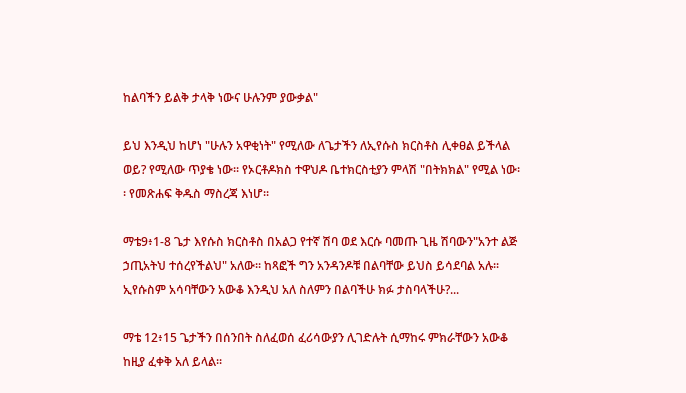ከልባችን ይልቅ ታላቅ ነውና ሁሉንም ያውቃል"

ይህ እንዲህ ከሆነ "ሁሉን አዋቂነት" የሚለው ለጌታችን ለኢየሱስ ክርስቶስ ሊቀፀል ይችላል ወይ? የሚለው ጥያቄ ነው፡፡ የኦርቶዶክስ ተዋህዶ ቤተክርስቲያን ምላሽ "በትክክል" የሚል ነው፡፡ የመጽሐፍ ቅዱስ ማስረጃ እነሆ፡፡

ማቴ9፥1-8 ጌታ እየሱስ ክርስቶስ በአልጋ የተኛ ሽባ ወደ እርሱ ባመጡ ጊዜ ሽባውን"አንተ ልጅ ኃጢአትህ ተሰረየችልህ" አለው፡፡ ከጻፎች ግን አንዳንዶቹ በልባቸው ይህስ ይሳደባል አሉ፡፡ ኢየሱስም አሳባቸውን አውቆ እንዲህ አለ ስለምን በልባችሁ ክፉ ታስባላችሁ?...

ማቴ 12፥15 ጌታችን በሰንበት ስለፈወሰ ፈሪሳውያን ሊገድሉት ሲማከሩ ምክራቸውን አውቆ ከዚያ ፈቀቅ አለ ይላል፡፡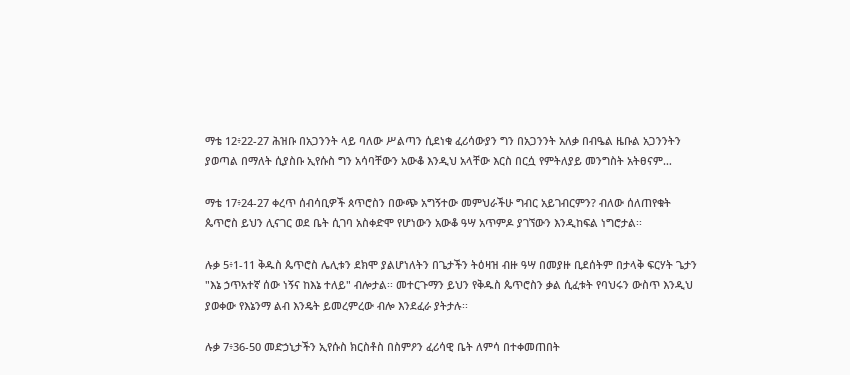ማቴ 12፥22-27 ሕዝቡ በአጋንንት ላይ ባለው ሥልጣን ሲደነቁ ፈሪሳውያን ግን በአጋንንት አለቃ በብዔል ዜቡል አጋንንትን ያወጣል በማለት ሲያስቡ ኢየሱስ ግን አሳባቸውን አውቆ እንዲህ አላቸው እርስ በርሷ የምትለያይ መንግስት አትፀናም…

ማቴ 17፥24-27 ቀረጥ ሰብሳቢዎች ጰጥሮስን በውጭ አግኝተው መምህራችሁ ግብር አይገብርምን? ብለው ሰለጠየቁት ጴጥሮስ ይህን ሊናገር ወደ ቤት ሲገባ አስቀድሞ የሆነውን አውቆ ዓሣ አጥምዶ ያገኘውን እንዲከፍል ነግሮታል፡፡

ሉቃ 5፥1-11 ቅዱስ ጴጥሮስ ሌሊቱን ደክሞ ያልሆነለትን በጌታችን ትዕዛዝ ብዙ ዓሣ በመያዙ ቢደሰትም በታላቅ ፍርሃት ጌታን "እኔ ኃጥአተኛ ሰው ነኝና ከእኔ ተለይ" ብሎታል፡፡ መተርጉማን ይህን የቅዱስ ጴጥሮስን ቃል ሲፈቱት የባህሩን ውስጥ እንዲህ ያወቀው የእኔንማ ልብ እንዴት ይመረምረው ብሎ እንደፈራ ያትታሉ፡፡

ሉቃ 7፥36-50 መድኃኒታችን ኢየሱስ ክርስቶስ በስምዖን ፈሪሳዊ ቤት ለምሳ በተቀመጠበት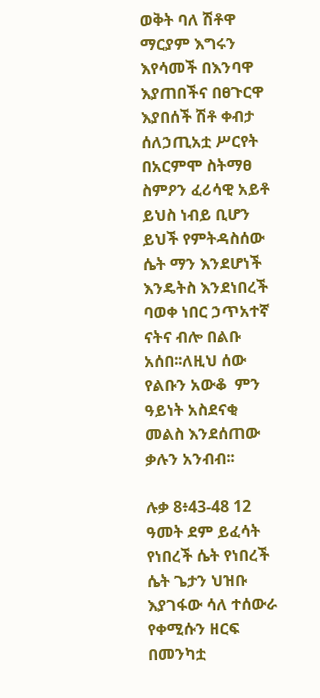ወቅት ባለ ሽቶዋ ማርያም እግሩን እየሳመች በእንባዋ እያጠበችና በፀጉርዋ እያበሰች ሽቶ ቀብታ ሰለኃጢአቷ ሥርየት በአርምሞ ስትማፀ ስምዖን ፈሪሳዊ አይቶ ይህስ ነብይ ቢሆን ይህች የምትዳስሰው ሴት ማን እንደሆነች እንዴትስ እንደነበረች ባወቀ ነበር ኃጥአተኛ ናትና ብሎ በልቡ አሰበ፡፡ለዚህ ሰው የልቡን አውቆ  ምን ዓይነት አስደናቂ መልስ እንደሰጠው ቃሉን አንብብ፡፡

ሉቃ 8፥43-48 12 ዓመት ደም ይፈሳት የነበረች ሴት የነበረች ሴት ጌታን ህዝቡ እያገፋው ሳለ ተሰውራ የቀሚሱን ዘርፍ በመንካቷ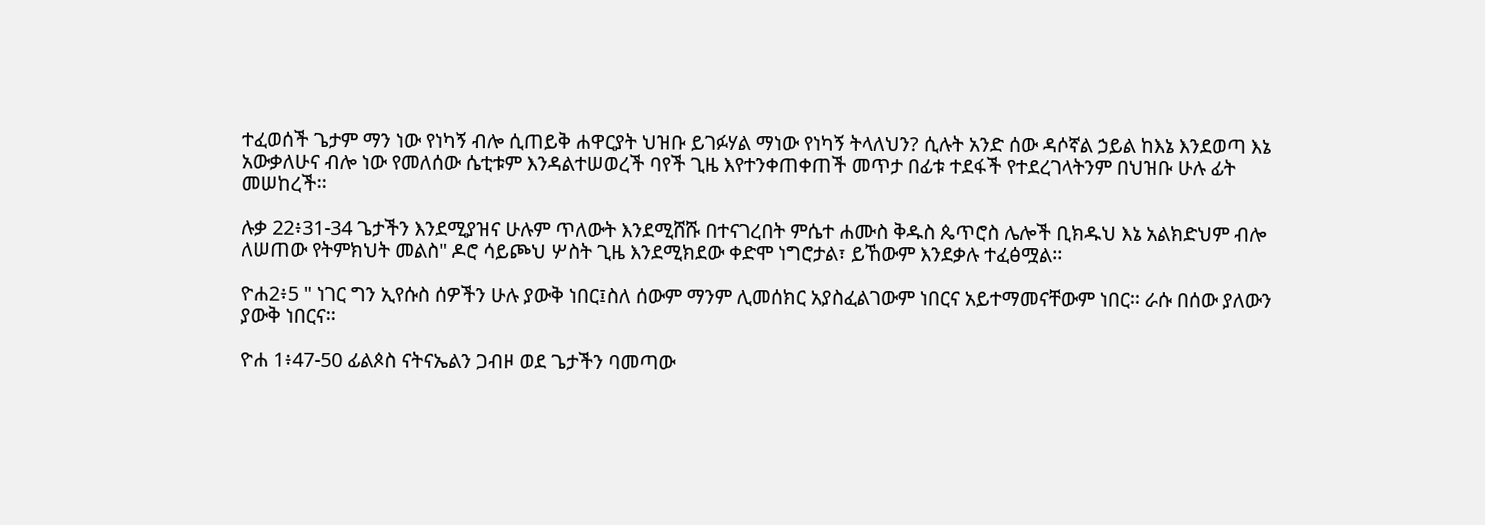ተፈወሰች ጌታም ማን ነው የነካኝ ብሎ ሲጠይቅ ሐዋርያት ህዝቡ ይገፉሃል ማነው የነካኝ ትላለህን? ሲሉት አንድ ሰው ዳሶኛል ኃይል ከእኔ እንደወጣ እኔ አውቃለሁና ብሎ ነው የመለሰው ሴቲቱም እንዳልተሠወረች ባየች ጊዜ እየተንቀጠቀጠች መጥታ በፊቱ ተደፋች የተደረገላትንም በህዝቡ ሁሉ ፊት መሠከረች፡፡

ሉቃ 22፥31-34 ጌታችን እንደሚያዝና ሁሉም ጥለውት እንደሚሸሹ በተናገረበት ምሴተ ሐሙስ ቅዱስ ጴጥሮስ ሌሎች ቢክዱህ እኔ አልክድህም ብሎ ለሠጠው የትምክህት መልስ" ዶሮ ሳይጮህ ሦስት ጊዜ እንደሚክደው ቀድሞ ነግሮታል፣ ይኸውም እንደቃሉ ተፈፅሟል፡፡

ዮሐ2፥5 " ነገር ግን ኢየሱስ ሰዎችን ሁሉ ያውቅ ነበር፤ስለ ሰውም ማንም ሊመሰክር አያስፈልገውም ነበርና አይተማመናቸውም ነበር፡፡ ራሱ በሰው ያለውን ያውቅ ነበርና፡፡

ዮሐ 1፥47-50 ፊልጶስ ናትናኤልን ጋብዞ ወደ ጌታችን ባመጣው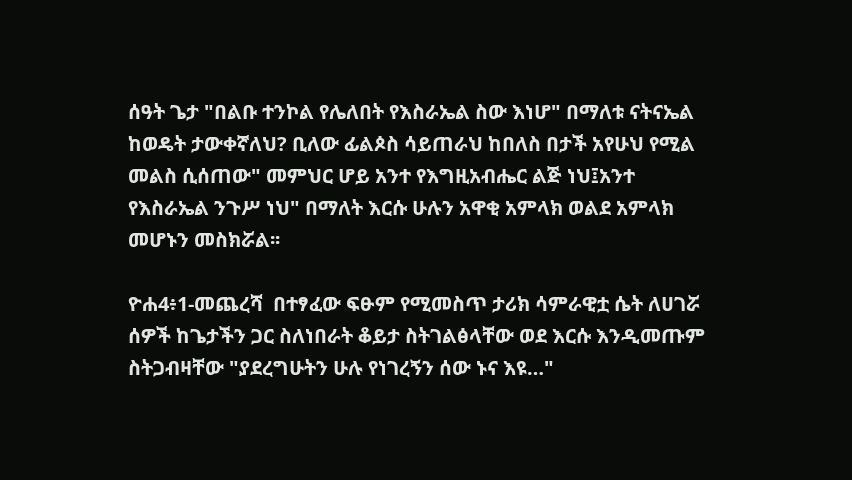ሰዓት ጌታ "በልቡ ተንኮል የሌለበት የእስራኤል ስው እነሆ" በማለቱ ናትናኤል ከወዴት ታውቀኛለህ? ቢለው ፊልጶስ ሳይጠራህ ከበለስ በታች አየሁህ የሚል መልስ ሲሰጠው" መምህር ሆይ አንተ የእግዚአብሔር ልጅ ነህ፤አንተ የእስራኤል ንጉሥ ነህ" በማለት እርሱ ሁሉን አዋቂ አምላክ ወልደ አምላክ መሆኑን መስክሯል፡፡

ዮሐ4፥1-መጨረሻ  በተፃፈው ፍፁም የሚመስጥ ታሪክ ሳምራዊቷ ሴት ለሀገሯ ሰዎች ከጌታችን ጋር ስለነበራት ቆይታ ስትገልፅላቸው ወደ እርሱ እንዲመጡም ስትጋብዛቸው "ያደረግሁትን ሁሉ የነገረኝን ሰው ኑና እዩ…"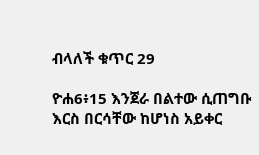ብላለች ቁጥር 29

ዮሐ6፥15 እንጀራ በልተው ሲጠግቡ እርስ በርሳቸው ከሆነስ አይቀር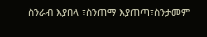ስንራብ እያበላ ፣ስንጠማ እያጠጣ፣ስንታመም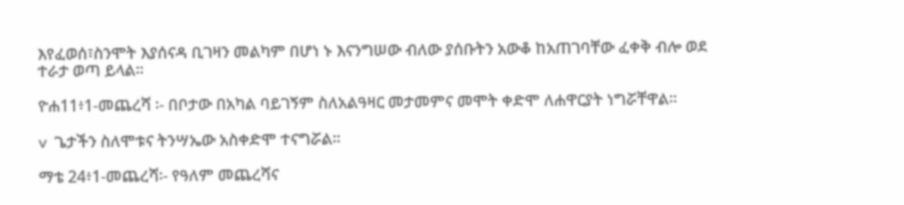እየፈወሰ፣ስንሞት እያሰናዳ ቢገዛን መልካም በሆነ ኑ እናንግሠው ብለው ያሰቡትን አውቆ ከአጠገባቸው ፈቀቅ ብሎ ወደ ተራታ ወጣ ይላል፡፡

ዮሐ11፥1-መጨረሻ ፡- በቦታው በአካል ባይገኝም ስለአልዓዛር መታመምና መሞት ቀድሞ ለሐዋርያት ነግሯቸዋል፡፡

v  ጌታችን ስለሞቱና ትንሣኤው አስቀድሞ ተናግሯል፡፡

ማቴ 24፥1-መጨረሻ፡- የዓለም መጨረሻና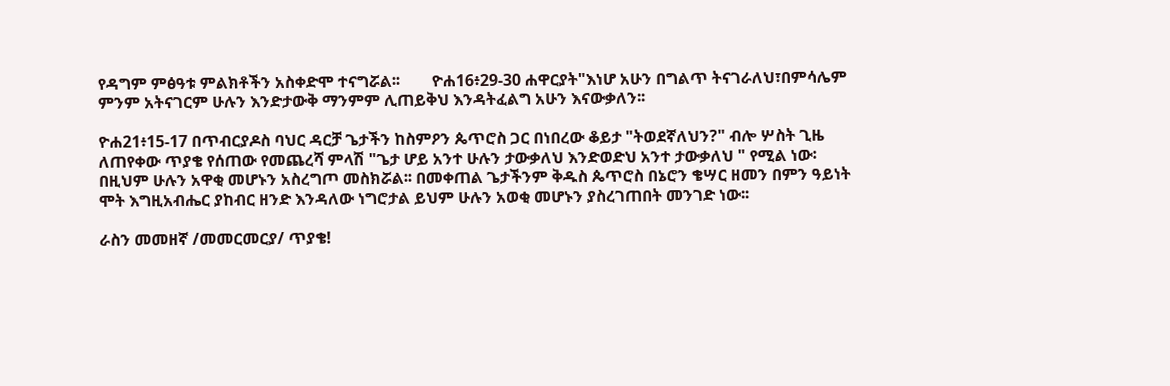የዳግም ምፅዓቱ ምልክቶችን አስቀድሞ ተናግሯል፡፡        ዮሐ16፥29-30 ሐዋርያት"እነሆ አሁን በግልጥ ትናገራለህ፣በምሳሌም ምንም አትናገርም ሁሉን እንድታውቅ ማንምም ሊጠይቅህ እንዳትፈልግ አሁን እናውቃለን፡፡

ዮሐ21፥15-17 በጥብርያዶስ ባህር ዳርቻ ጌታችን ከስምዖን ጴጥሮስ ጋር በነበረው ቆይታ "ትወደኛለህን?" ብሎ ሦስት ጊዜ ለጠየቀው ጥያቄ የሰጠው የመጨረሻ ምላሽ "ጌታ ሆይ አንተ ሁሉን ታውቃለህ እንድወድህ አንተ ታውቃለህ " የሚል ነው፡ በዚህም ሁሉን አዋቂ መሆኑን አስረግጦ መስክሯል፡፡ በመቀጠል ጌታችንም ቅዱስ ጴጥሮስ በኔሮን ቄሣር ዘመን በምን ዓይነት ሞት እግዚአብሔር ያከብር ዘንድ እንዳለው ነግሮታል ይህም ሁሉን አወቂ መሆኑን ያስረገጠበት መንገድ ነው፡፡

ራስን መመዘኛ /መመርመርያ/ ጥያቄ!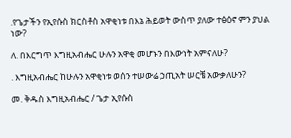.የጌታችን የኢየሱስ ክርስቶስ አዋቂነቱ በእኔ ሕይወት ውስጥ ያለው ተፅዕኖ ምን ያህል ነው?

ለ. በእርግጥ እግዚአብሔር ሁሉን አዋቂ መሆኑን በእውነት አምናለሁ?

. እግዚአብሔር ከሁሉን አዋቂነቱ ወሰን ተሠውሬ ኃጢአት ሠርቼ አውቃለሁን?

መ. ቅዱስ እግዚአብሔር / ጌታ ኢየሱስ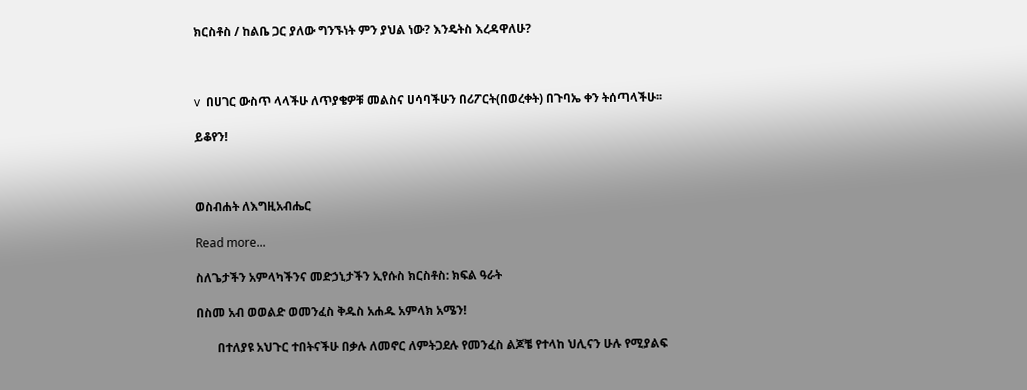ክርስቶስ / ከልቤ ጋር ያለው ግንኙነት ምን ያህል ነው? እንዴትስ እረዳዋለሁ?



v  በሀገር ውስጥ ላላችሁ ለጥያቄዎቹ መልስና ሀሳባችሁን በሪፖርት(በወረቀት) በጉባኤ ቀን ትሰጣላችሁ፡፡

ይቆየን!



ወስብሐት ለእግዚአብሔር

Read more...

ስለጌታችን አምላካችንና መድኃኒታችን ኢየሱስ ክርስቶስ: ክፍል ዓራት

በስመ አብ ወወልድ ወመንፈስ ቅዱስ አሐዱ አምላክ አሜን!

       በተለያዩ አህጉር ተበትናችሁ በቃሉ ለመኖር ለምትጋደሉ የመንፈስ ልጆቼ የተላከ ህሊናን ሁሉ የሚያልፍ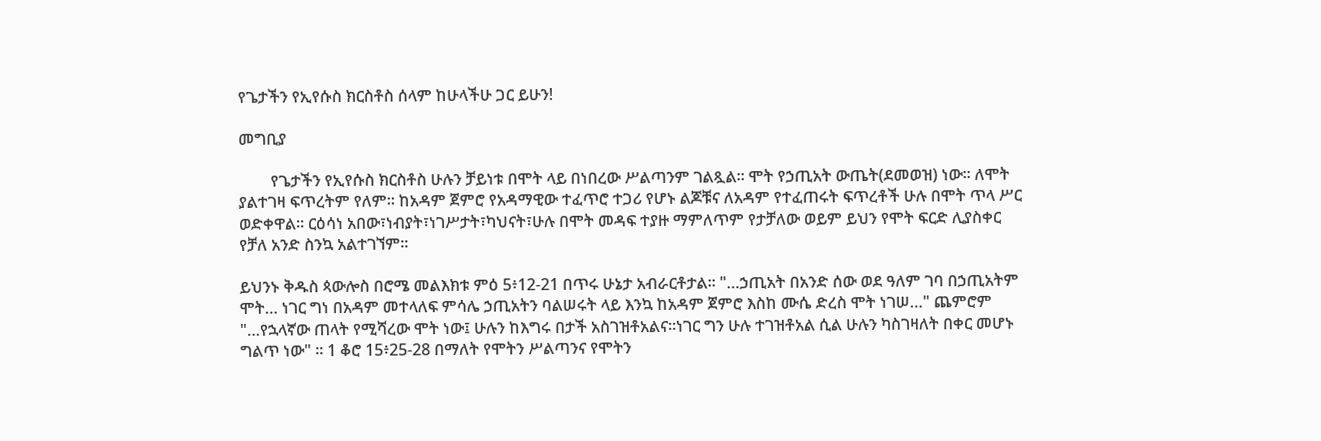የጌታችን የኢየሱስ ክርስቶስ ሰላም ከሁላችሁ ጋር ይሁን!

መግቢያ

        የጌታችን የኢየሱስ ክርስቶስ ሁሉን ቻይነቱ በሞት ላይ በነበረው ሥልጣንም ገልጿል፡፡ ሞት የኃጢአት ውጤት(ደመወዝ) ነው፡፡ ለሞት ያልተገዛ ፍጥረትም የለም፡፡ ከአዳም ጀምሮ የአዳማዊው ተፈጥሮ ተጋሪ የሆኑ ልጆቹና ለአዳም የተፈጠሩት ፍጥረቶች ሁሉ በሞት ጥላ ሥር ወድቀዋል፡፡ ርዕሳነ አበው፣ነብያት፣ነገሥታት፣ካህናት፣ሁሉ በሞት መዳፍ ተያዙ ማምለጥም የታቻለው ወይም ይህን የሞት ፍርድ ሊያስቀር የቻለ አንድ ስንኳ አልተገኘም፡፡

ይህንኑ ቅዱስ ጳውሎስ በሮሜ መልእክቱ ምዕ 5፥12-21 በጥሩ ሁኔታ አብራርቶታል፡፡ "…ኃጢአት በአንድ ሰው ወደ ዓለም ገባ በኃጢአትም ሞት… ነገር ግነ በአዳም መተላለፍ ምሳሌ ኃጢአትን ባልሠሩት ላይ እንኳ ከአዳም ጀምሮ እስከ ሙሴ ድረስ ሞት ነገሠ…" ጨምሮም "…የኋላኛው ጠላት የሚሻረው ሞት ነው፤ ሁሉን ከእግሩ በታች አስገዝቶአልና፡፡ነገር ግን ሁሉ ተገዝቶአል ሲል ሁሉን ካስገዛለት በቀር መሆኑ ግልጥ ነው" ፡፡ 1 ቆሮ 15፥25-28 በማለት የሞትን ሥልጣንና የሞትን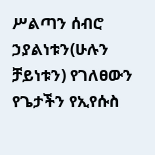ሥልጣን ሰብሮ ኃያልነቱን(ሁሉን ቻይነቱን) የገለፀውን የጌታችን የኢየሱስ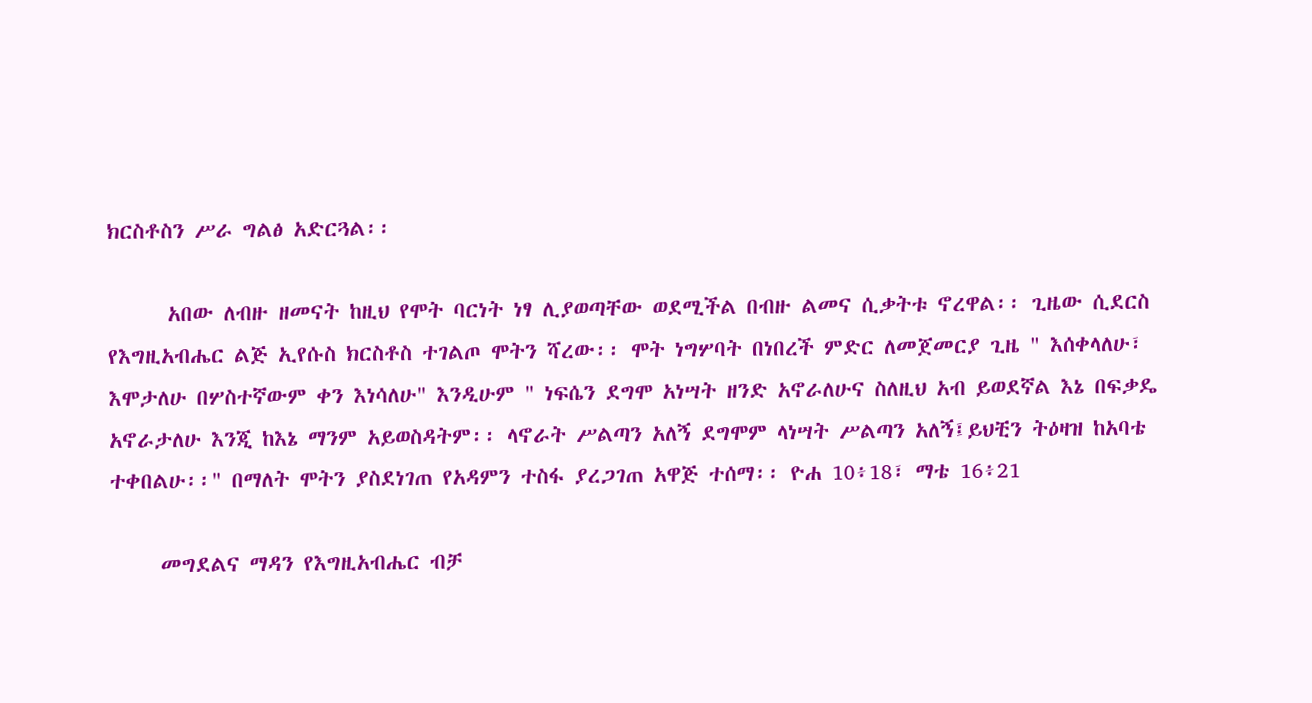ክርስቶስን ሥራ ግልፅ አድርጓል፡፡

      አበው ለብዙ ዘመናት ከዚህ የሞት ባርነት ነፃ ሊያወጣቸው ወደሚችል በብዙ ልመና ሲቃትቱ ኖረዋል፡፡ ጊዜው ሲደርስ የእግዚአብሔር ልጅ ኢየሱስ ክርስቶስ ተገልጦ ሞትን ሻረው፡፡ ሞት ነግሦባት በነበረች ምድር ለመጀመርያ ጊዜ " እሰቀላለሁ፣ እሞታለሁ በሦስተኛውም ቀን እነሳለሁ" እንዲሁም " ነፍሴን ደግሞ አነሣት ዘንድ አኖራለሁና ስለዚህ አብ ይወደኛል እኔ በፍቃዴ አኖራታለሁ እንጂ ከእኔ ማንም አይወስዳትም፡፡ ላኖራት ሥልጣን አለኝ ደግሞም ላነሣት ሥልጣን አለኝ፤ይህቺን ትዕዛዝ ከአባቴ ተቀበልሁ፡፡" በማለት ሞትን ያስደነገጠ የአዳምን ተስፋ ያረጋገጠ አዋጅ ተሰማ፡፡ ዮሐ 10፥18፣ ማቴ 16፥21

     መግደልና ማዳን የእግዚአብሔር ብቻ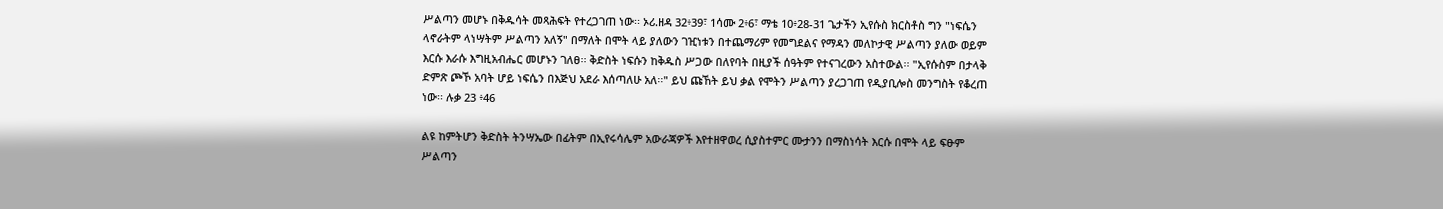ሥልጣን መሆኑ በቅዱሳት መጻሕፍት የተረጋገጠ ነው፡፡ ኦሪ.ዘዳ 32፥39፣ 1ሳሙ 2፥6፣ ማቴ 10፥28-31 ጌታችን ኢየሱስ ክርስቶስ ግን "ነፍሴን ላኖራትም ላነሣትም ሥልጣን አለኝ" በማለት በሞት ላይ ያለውን ገዢነቱን በተጨማሪም የመግደልና የማዳን መለኮታዊ ሥልጣን ያለው ወይም እርሱ እራሱ እግዚአብሔር መሆኑን ገለፀ፡፡ ቅድስት ነፍሱን ከቅዱስ ሥጋው በለየባት በዚያች ሰዓትም የተናገረውን አስተውል፡፡ "ኢየሱስም በታላቅ ድምጽ ጮኾ አባት ሆይ ነፍሴን በእጅህ አደራ እሰጣለሁ አለ፡፡" ይህ ጩኸት ይህ ቃል የሞትን ሥልጣን ያረጋገጠ የዲያቢሎስ መንግስት የቆረጠ ነው፡፡ ሉቃ 23 ፥46

ልዩ ከምትሆን ቅድስት ትንሣኤው በፊትም በኢየሩሳሌም አውራጃዎች እየተዘዋወረ ሲያስተምር ሙታንን በማስነሳት እርሱ በሞት ላይ ፍፁም ሥልጣን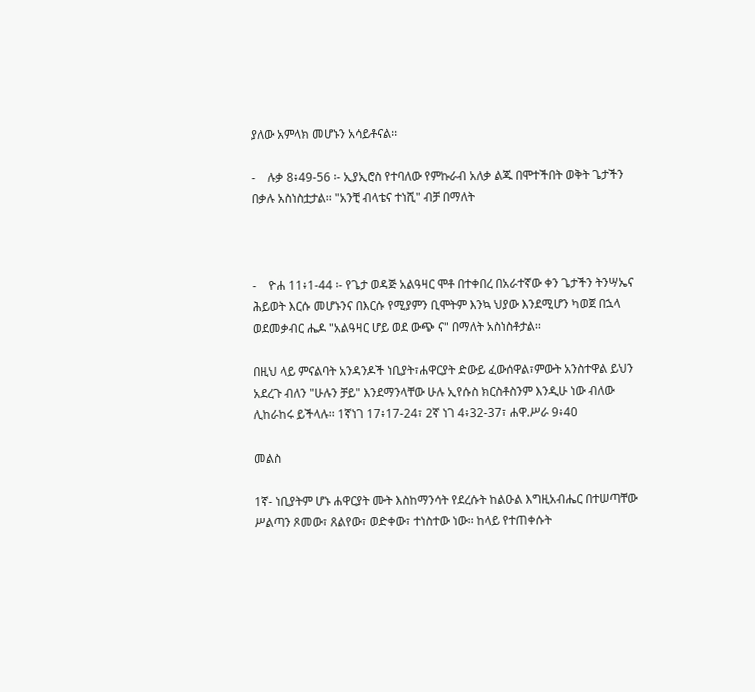ያለው አምላክ መሆኑን አሳይቶናል፡፡

-    ሉቃ 8፥49-56 ፡- ኢያኢሮስ የተባለው የምኩራብ አለቃ ልጁ በሞተችበት ወቅት ጌታችን በቃሉ አስነስቷታል፡፡ "አንቺ ብላቴና ተነሺ" ብቻ በማለት



-    ዮሐ 11፥1-44 ፡- የጌታ ወዳጅ አልዓዛር ሞቶ በተቀበረ በአራተኛው ቀን ጌታችን ትንሣኤና ሕይወት እርሱ መሆኑንና በእርሱ የሚያምን ቢሞትም እንኳ ህያው እንደሚሆን ካወጀ በኋላ ወደመቃብር ሔዶ "አልዓዛር ሆይ ወደ ውጭ ና" በማለት አስነስቶታል፡፡

በዚህ ላይ ምናልባት አንዳንዶች ነቢያት፣ሐዋርያት ድውይ ፈውሰዋል፣ምውት አንስተዋል ይህን አደረጉ ብለን "ሁሉን ቻይ" እንደማንላቸው ሁሉ ኢየሱስ ክርስቶስንም እንዲሁ ነው ብለው ሊከራከሩ ይችላሉ፡፡ 1ኛነገ 17፥17-24፣ 2ኛ ነገ 4፥32-37፣ ሐዋ.ሥራ 9፥40

መልስ

1ኛ- ነቢያትም ሆኑ ሐዋርያት ሙት እስከማንሳት የደረሱት ከልዑል እግዚአብሔር በተሠጣቸው ሥልጣን ጾመው፣ ጸልየው፣ ወድቀው፣ ተነስተው ነው፡፡ ከላይ የተጠቀሱት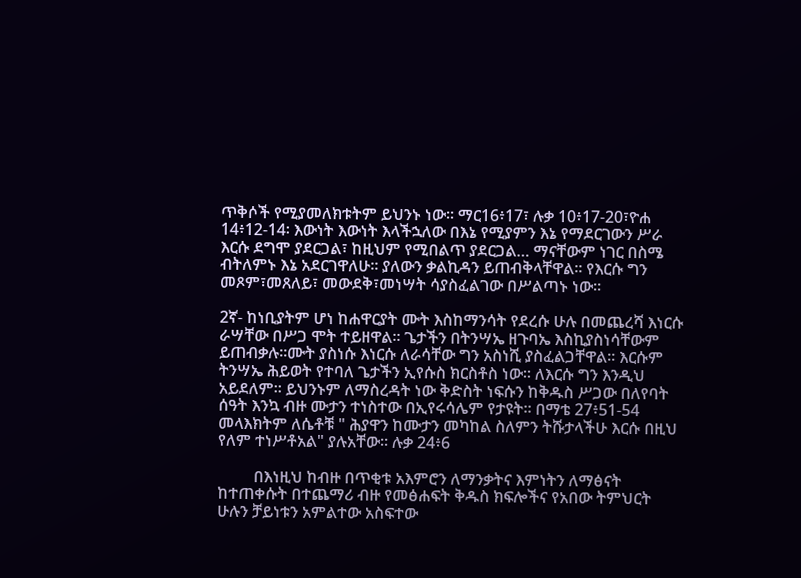ጥቅሶች የሚያመለክቱትም ይህንኑ ነው፡፡ ማር16፥17፣ ሉቃ 10፥17-20፣ዮሐ 14፥12-14፡ እውነት እውነት እላችኋለው በእኔ የሚያምን እኔ የማደርገውን ሥራ እርሱ ደግሞ ያደርጋል፣ ከዚህም የሚበልጥ ያደርጋል… ማናቸውም ነገር በስሜ ብትለምኑ እኔ አደርገዋለሁ፡፡ ያለውን ቃልኪዳን ይጠብቅላቸዋል፡፡ የእርሱ ግን መጾም፣መጸለይ፣ መውደቅ፣መነሣት ሳያስፈልገው በሥልጣኑ ነው፡፡

2ኛ- ከነቢያትም ሆነ ከሐዋርያት ሙት እስከማንሳት የደረሱ ሁሉ በመጨረሻ እነርሱ ራሣቸው በሥጋ ሞት ተይዘዋል፡፡ ጌታችን በትንሣኤ ዘጉባኤ እስኪያስነሳቸውም ይጠብቃሉ፡፡ሙት ያስነሱ እነርሱ ለራሳቸው ግን አስነሺ ያስፈልጋቸዋል፡፡ እርሱም ትንሣኤ ሕይወት የተባለ ጌታችን ኢየሱስ ክርስቶስ ነው፡፡ ለእርሱ ግን እንዲህ አይደለም፡፡ ይህንኑም ለማስረዳት ነው ቅድስት ነፍሱን ከቅዱስ ሥጋው በለየባት ሰዓት እንኳ ብዙ ሙታን ተነስተው በኢየሩሳሌም የታዩት፡፡ በማቴ 27፥51-54 መላእክትም ለሴቶቹ " ሕያዋን ከሙታን መካከል ስለምን ትሹታላችሁ እርሱ በዚህ የለም ተነሥቶአል" ያሉአቸው፡፡ ሉቃ 24፥6

         በእነዚህ ከብዙ በጥቂቱ አእምሮን ለማንቃትና እምነትን ለማፅናት ከተጠቀሱት በተጨማሪ ብዙ የመፅሐፍት ቅዱስ ክፍሎችና የአበው ትምህርት ሁሉን ቻይነቱን አምልተው አስፍተው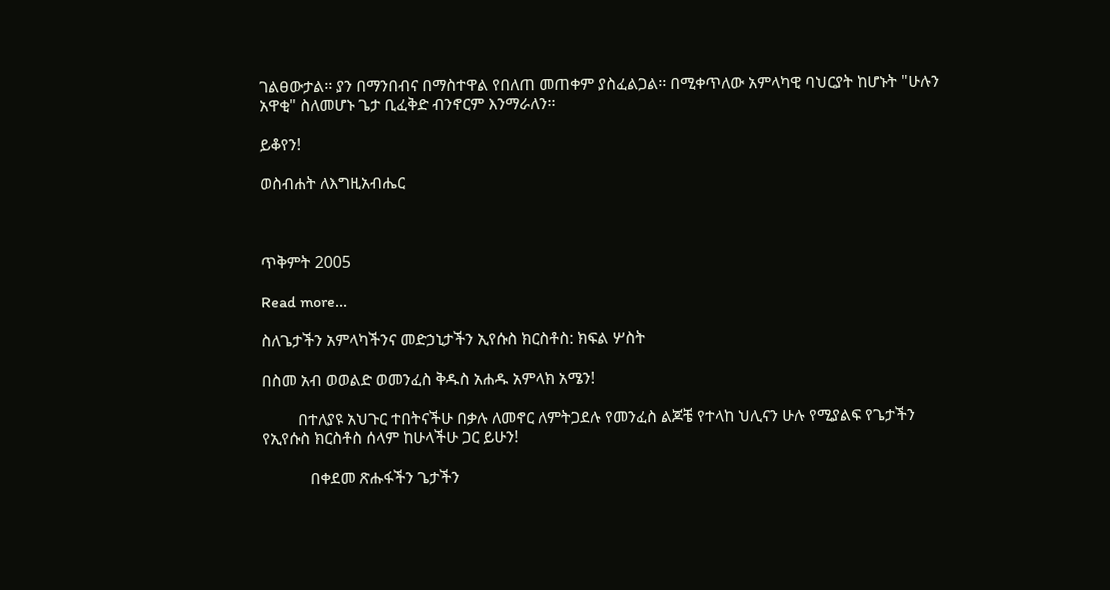ገልፀውታል፡፡ ያን በማንበብና በማስተዋል የበለጠ መጠቀም ያስፈልጋል፡፡ በሚቀጥለው አምላካዊ ባህርያት ከሆኑት "ሁሉን አዋቂ" ስለመሆኑ ጌታ ቢፈቅድ ብንኖርም እንማራለን፡፡

ይቆየን!

ወስብሐት ለእግዚአብሔር



ጥቅምት 2005

Read more...

ስለጌታችን አምላካችንና መድኃኒታችን ኢየሱስ ክርስቶስ: ክፍል ሦስት

በስመ አብ ወወልድ ወመንፈስ ቅዱስ አሐዱ አምላክ አሜን!

         በተለያዩ አህጉር ተበትናችሁ በቃሉ ለመኖር ለምትጋደሉ የመንፈስ ልጆቼ የተላከ ህሊናን ሁሉ የሚያልፍ የጌታችን የኢየሱስ ክርስቶስ ሰላም ከሁላችሁ ጋር ይሁን!

            በቀደመ ጽሑፋችን ጌታችን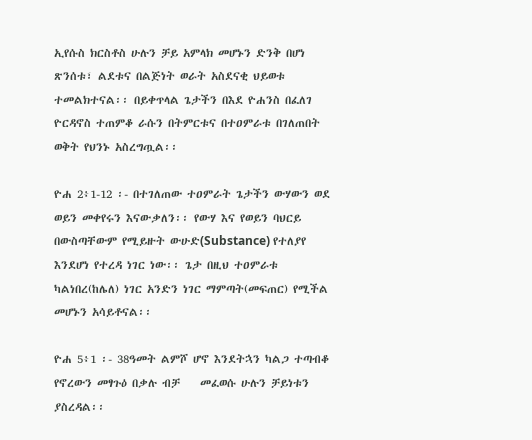ኢየሱስ ክርስቶስ ሁሉን ቻይ አምላክ መሆኑን ድንቅ በሆነ ጽንሰቱ፣ ልደቱና በልጅነት ወራት አስደናቂ ህይወቱ ተመልክተናል፡፡ በይቀጥላል ጌታችን በእደ ዮሐንስ በፈለገ ዮርዳኖስ ተጠምቆ ራሱን በትምርቱና በተዐምራቱ በገለጠበት ወቅት የህንኑ አስረግጧል፡፡

ዮሐ 2፥1-12 ፡- በተገለጠው ተዐምራት ጌታችን ውሃውን ወደ ወይን መቀየሩን እናውቃለን፡፡ የውሃ እና የወይን ባህርይ በውስጣቸውም የሚይዙት ውሁድ(Substance) የተለያየ እንደሆነ የተረዳ ነገር ነው፡፡ ጌታ በዚህ ተዐምራቱ ካልነበረ(ከሌለ) ነገር አንድን ነገር ማምጣት(መፍጠር) የሚችል መሆኑን አሳይቶናል፡፡

ዮሐ 5፥1 ፡- 38ዓመት ልምሾ ሆኖ እንደትኋን ካልጋ ተጣብቆ የኖረውን መፃጉዕ በቃሉ ብቻ    መፈወሱ ሁሉን ቻይነቱን ያስረዳል፡፡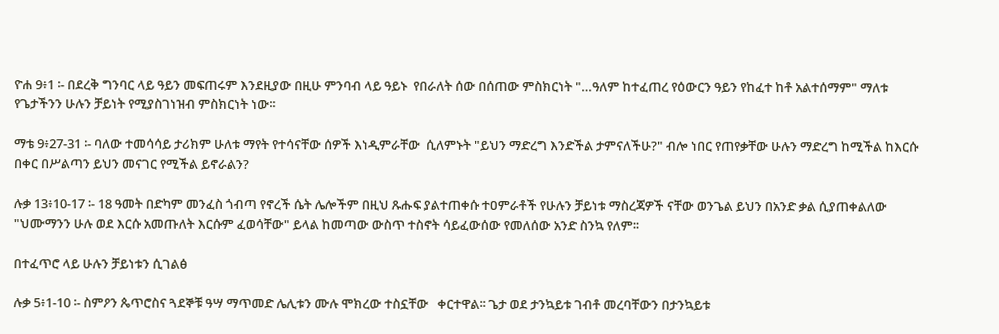ዮሐ 9፥1 ፡- በደረቅ ግንባር ላይ ዓይን መፍጠሩም እንደዚያው በዚሁ ምንባብ ላይ ዓይኑ  የበራለት ሰው በሰጠው ምስክርነት "…ዓለም ከተፈጠረ የዕውርን ዓይን የከፈተ ከቶ አልተሰማም" ማለቱ የጌታችንን ሁሉን ቻይነት የሚያስገነዝብ ምስክርነት ነው፡፡

ማቴ 9፥27-31 ፡- ባለው ተመሳሳይ ታሪክም ሁለቱ ማየት የተሳናቸው ሰዎች እነዲምራቸው  ሲለምኑት "ይህን ማድረግ እንድችል ታምናለችሁ?" ብሎ ነበር የጠየቃቸው ሁሉን ማድረግ ከሚችል ከእርሱ በቀር በሥልጣን ይህን መናገር የሚችል ይኖራልን?

ሉቃ 13፥10-17 ፡- 18 ዓመት በድካም መንፈስ ጎብጣ የኖረች ሴት ሌሎችም በዚህ ጹሑፍ ያልተጠቀሱ ተዐምራቶች የሁሉን ቻይነቱ ማስረጃዎች ናቸው ወንጌል ይህን በአንድ ቃል ሲያጠቀልለው "ህሙማንን ሁሉ ወደ እርሱ አመጡለት እርሱም ፈወሳቸው" ይላል ከመጣው ውስጥ ተስኖት ሳይፈውሰው የመለሰው አንድ ስንኳ የለም፡፡

በተፈጥሮ ላይ ሁሉን ቻይነቱን ሲገልፅ

ሉቃ 5፥1-10 ፡- ስምዖን ጴጥሮስና ጓደኞቹ ዓሣ ማጥመድ ሌሊቱን ሙሉ ሞክረው ተስኗቸው   ቀርተዋል፡፡ ጌታ ወደ ታንኳይቱ ገብቶ መረባቸውን በታንኳይቱ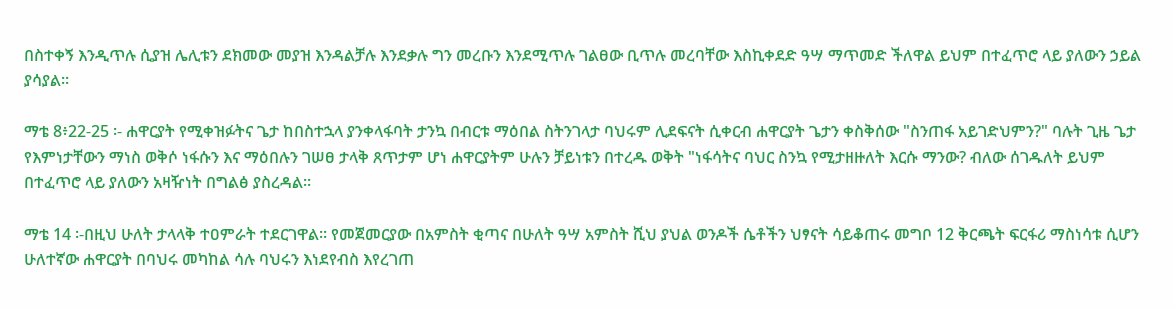በስተቀኝ እንዲጥሉ ሲያዝ ሌሊቱን ደክመው መያዝ እንዳልቻሉ እንደቃሉ ግን መረቡን እንደሚጥሉ ገልፀው ቢጥሉ መረባቸው እስኪቀደድ ዓሣ ማጥመድ ችለዋል ይህም በተፈጥሮ ላይ ያለውን ኃይል ያሳያል፡፡

ማቴ 8፥22-25 ፡- ሐዋርያት የሚቀዝፉትና ጌታ ከበስተኋላ ያንቀላፋባት ታንኳ በብርቱ ማዕበል ስትንገላታ ባህሩም ሊደፍናት ሲቀርብ ሐዋርያት ጌታን ቀስቅሰው "ስንጠፋ አይገድህምን?" ባሉት ጊዜ ጌታ የእምነታቸውን ማነስ ወቅሶ ነፋሱን እና ማዕበሉን ገሠፀ ታላቅ ጸጥታም ሆነ ሐዋርያትም ሁሉን ቻይነቱን በተረዱ ወቅት "ነፋሳትና ባህር ስንኳ የሚታዘዙለት እርሱ ማንው? ብለው ሰገዱለት ይህም በተፈጥሮ ላይ ያለውን አዛዥነት በግልፅ ያስረዳል፡፡

ማቴ 14 ፡-በዚህ ሁለት ታላላቅ ተዐምራት ተደርገዋል፡፡ የመጀመርያው በአምስት ቂጣና በሁለት ዓሣ አምስት ሺህ ያህል ወንዶች ሴቶችን ህፃናት ሳይቆጠሩ መግቦ 12 ቅርጫት ፍርፋሪ ማስነሳቱ ሲሆን ሁለተኛው ሐዋርያት በባህሩ መካከል ሳሉ ባህሩን እነደየብስ እየረገጠ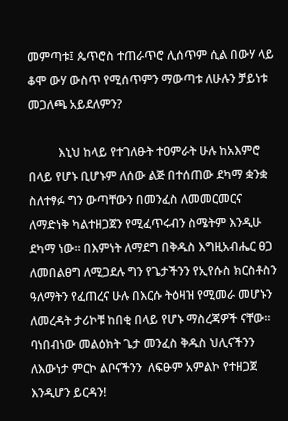መምጣቱ፤ ጴጥሮስ ተጠራጥሮ ሊሰጥም ሲል በውሃ ላይ ቆሞ ውሃ ውስጥ የሚሰጥምን ማውጣቱ ለሁሉን ቻይነቱ መጋለጫ አይደለምን?

          እኒህ ከላይ የተገለፁት ተዐምራት ሁሉ ከአእምሮ በላይ የሆኑ ቢሆኑም ለሰው ልጅ በተሰጠው ደካማ ቋንቋ ስለተፃፉ ግን ውጣቸውን በመንፈስ ለመመርመርና ለማድነቅ ካልተዘጋጀን የሚፈጥሩብን ስሜትም እንዲሁ ደካማ ነው፡፡ በእምነት ለማደግ በቅዱስ እግዚአብሔር ፀጋ ለመበልፀግ ለሚጋደሉ ግን የጌታችንን የኢየሱስ ክርስቶስን ዓለማትን የፈጠረና ሁሉ በእርሱ ትዕዛዝ የሚመራ መሆኑን ለመረዳት ታሪኮቹ ከበቂ በላይ የሆኑ ማስረጃዎች ናቸው፡፡ ባነበብነው መልዕክት ጌታ መንፈስ ቅዱስ ህሊናችንን ለእውነታ ምርኮ ልቦናችንን  ለፍፁም አምልኮ የተዘጋጀ እንዲሆን ይርዳን!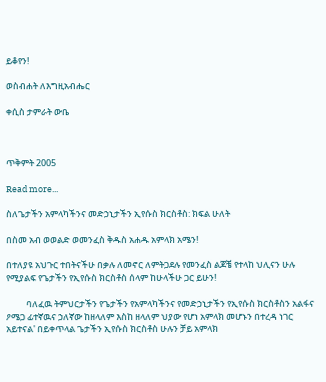ይቆየን!

ወስብሐት ለእግዚአብሔር

ቀሲስ ታምራት ውቤ



ጥቅምት 2005

Read more...

ስለጌታችን አምላካችንና መድኃኒታችን ኢየሱስ ክርስቶስ: ክፍል ሁለት

በስመ አብ ወወልድ ወመንፈስ ቅዱስ አሐዱ አምላክ አሜን!

በተለያዩ አህጉር ተበትናችሁ በቃሉ ለመኖር ለምትጋደሉ የመንፈስ ልጆቼ የተላከ ህሊናን ሁሉ የሚያልፍ የጌታችን የኢየሱስ ክርስቶስ ሰላም ከሁላችሁ ጋር ይሁን!

          ባለፈዉ ትምህርታችን የጌታችን የአምላካችንና የመድኃኒታችን የኢየሱስ ክርስቶስን አልፋና ዖሜጋ ፊተኛዉና ኃለኛው ከዘላለም እስከ ዘላለም ህያው የሆነ አምላክ መሆኑን በተረዳ ነገር አይተናል' በይቀጥላል ጌታችን ኢየሱስ ክርስቶስ ሁሉን ቻይ አምላክ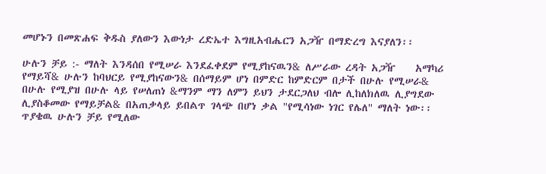መሆኑን በመጽሐፍ ቅዱስ ያለውን እውነታ ረድኤተ እግዚአብሔርን አጋዥ በማድረግ እናያለን፡፡

ሁሉን ቻይ :- ማለት እንዳሰበ የሚሠራ እንደፈቀደም የሚያከናዉን& ለሥራው ረዳት አጋዥ    አማካሪ የማይሻ& ሁሉን ከባህርይ የሚያከናውን& በሰማይም ሆነ በምድር ከምድርም በታች በሁሉ የሚሠራ& በሁሉ የሚያዝ በሁሉ ላይ የሠለጠነ &ማንም ማን ለምን ይህን ታደርጋለህ ብሎ ሊከለክለዉ ሊያግደው ሊያስቆመው የማይቻል& በአጠቃላይ ይበልጥ ገላጭ በሆነ ቃል "የሚሳነው ነገር የሌለ" ማለት ነው፡፡ ጥያቄዉ ሁሉን ቻይ የሚለው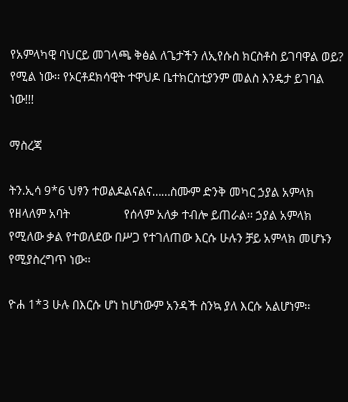የአምላካዊ ባህርይ መገላጫ ቅፅል ለጌታችን ለኢየሱስ ክርስቶስ ይገባዋል ወይ? የሚል ነው፡፡ የኦርቶደክሳዊት ተዋህዶ ቤተክርስቲያንም መልስ እንዴታ ይገባል ነው!!!

ማስረጃ

ትን.ኢሳ 9*6 ህፃን ተወልዶልናልና……ስሙም ድንቅ መካር ኃያል አምላክ የዘላለም አባት                  የሰላም አለቃ ተብሎ ይጠራል፡፡ ኃያል አምላክ የሚለው ቃል የተወለደው በሥጋ የተገለጠው እርሱ ሁሉን ቻይ አምላክ መሆኑን የሚያስረግጥ ነው፡፡

ዮሐ 1*3 ሁሉ በእርሱ ሆነ ከሆነውም አንዳች ስንኳ ያለ እርሱ አልሆነም፡፡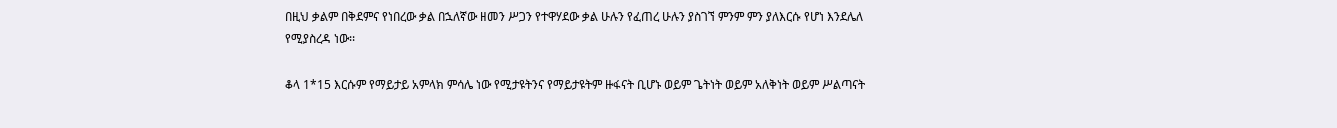በዚህ ቃልም በቅደምና የነበረው ቃል በኋለኛው ዘመን ሥጋን የተዋሃደው ቃል ሁሉን የፈጠረ ሁሉን ያስገኘ ምንም ምን ያለእርሱ የሆነ እንደሌለ የሚያስረዳ ነው፡፡

ቆላ 1*15 እርሱም የማይታይ አምላክ ምሳሌ ነው የሚታዩትንና የማይታዩትም ዙፋናት ቢሆኑ ወይም ጌትነት ወይም አለቅነት ወይም ሥልጣናት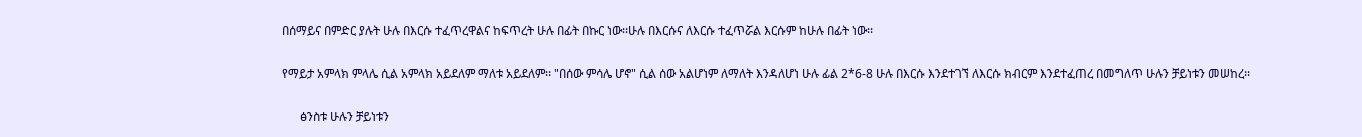በሰማይና በምድር ያሉት ሁሉ በእርሱ ተፈጥረዋልና ከፍጥረት ሁሉ በፊት በኩር ነው፡፡ሁሉ በእርሱና ለእርሱ ተፈጥሯል እርሱም ከሁሉ በፊት ነው፡፡

የማይታ አምላክ ምላሌ ሲል አምላክ አይደለም ማለቱ አይደለም፡፡ "በሰው ምሳሌ ሆኖ" ሲል ሰው አልሆነም ለማለት እንዳለሆነ ሁሉ ፊል 2*6-8 ሁሉ በእርሱ እንደተገኘ ለእርሱ ክብርም እንደተፈጠረ በመግለጥ ሁሉን ቻይነቱን መሠከረ፡፡

      ፅንስቱ ሁሉን ቻይነቱን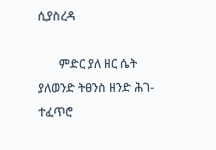ሲያስረዳ

       ምድር ያለ ዘር ሴት ያለወንድ ትፀንስ ዘንድ ሕገ-ተፈጥሮ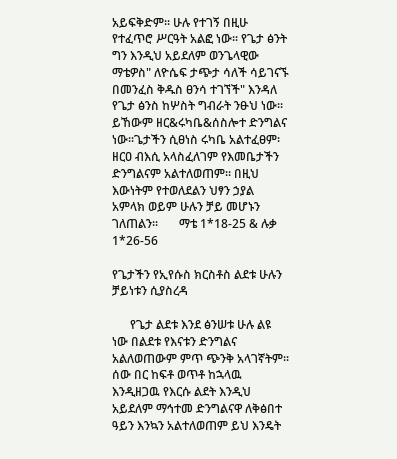አይፍቅድም፡፡ ሁሉ የተገኝ በዚሁ የተፈጥሮ ሥርዓት አልፎ ነው፡፡ የጌታ ፅንት ግን እንዲህ አይደለም ወንጌላዊው ማቴዎስ" ለዮሴፍ ታጭታ ሳለች ሳይገናኙ በመንፈስ ቅዱስ ፀንሳ ተገኘች" እንዳለ የጌታ ፅንስ ከሦስት ግብራት ንፁህ ነው፡፡ ይኸውም ዘር&ሩካቤ&ሰስሎተ ድንግልና ነው፡፡ጌታችን ሲፀነስ ሩካቤ አልተፈፀም፡ዘርዐ ብእሲ አላስፈለገም የእመቤታችን ድንግልናም አልተለወጠም፡፡ በዚህ እውነትም የተወለደልን ህፃን ኃያል አምላክ ወይም ሁሉን ቻይ መሆኑን ገለጠልን፡፡       ማቴ 1*18-25 & ሉቃ 1*26-56

የጌታችን የኢየሱስ ክርስቶስ ልደቱ ሁሉን ቻይነቱን ሲያስረዳ

      የጌታ ልደቱ እንደ ፅንሠቱ ሁሉ ልዩ ነው በልደቱ የእናቱን ድንግልና አልለወጠውም ምጥ ጭንቅ አላገኛትም፡፡ ሰው በር ከፍቶ ወጥቶ ከኋላዉ እንዲዘጋዉ የእርሱ ልደት እንዲህ አይደለም ማኅተመ ድንግልናዋ ለቅፅበተ ዓይን እንኳን አልተለወጠም ይህ እንዴት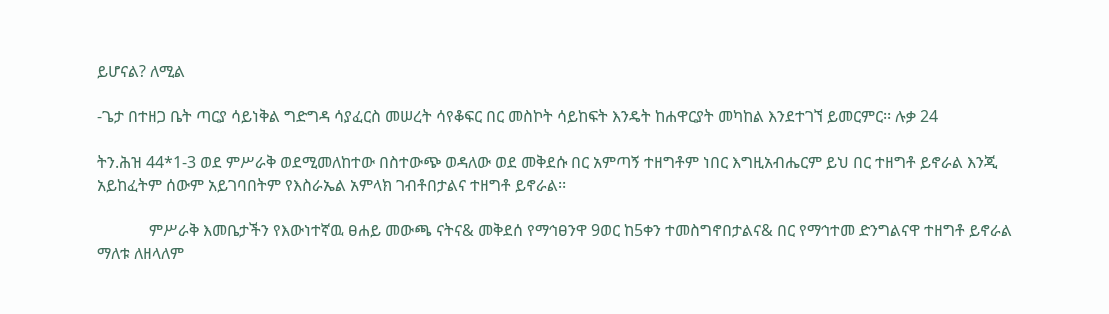ይሆናል? ለሚል

-ጌታ በተዘጋ ቤት ጣርያ ሳይነቅል ግድግዳ ሳያፈርስ መሠረት ሳየቆፍር በር መስኮት ሳይከፍት እንዴት ከሐዋርያት መካከል እንደተገኘ ይመርምር፡፡ ሉቃ 24

ትን.ሕዝ 44*1-3 ወደ ምሥራቅ ወደሚመለከተው በስተውጭ ወዳለው ወደ መቅደሱ በር አምጣኝ ተዘግቶም ነበር እግዚአብሔርም ይህ በር ተዘግቶ ይኖራል እንጂ አይከፈትም ሰውም አይገባበትም የእስራኤል አምላክ ገብቶበታልና ተዘግቶ ይኖራል፡፡

             ምሥራቅ እመቤታችን የእውነተኛዉ ፀሐይ መውጫ ናትና& መቅደሰ የማኅፀንዋ 9ወር ከ5ቀን ተመስግኖበታልና& በር የማኅተመ ድንግልናዋ ተዘግቶ ይኖራል ማለቱ ለዘላለም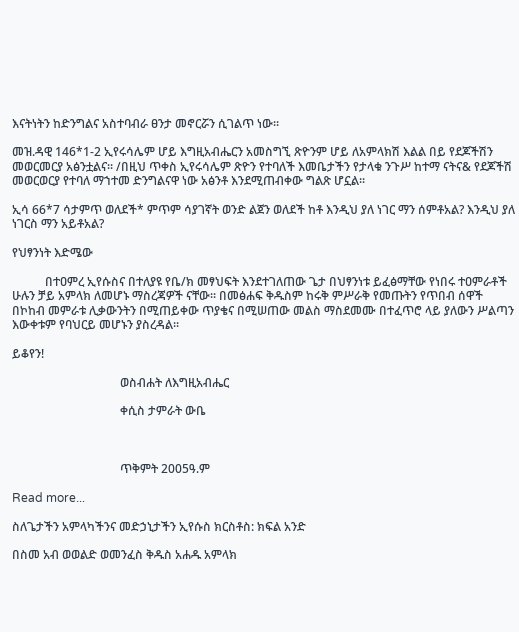እናትነትን ከድንግልና አስተባብራ ፀንታ መኖርሯን ሲገልጥ ነው፡፡

መዝ.ዳዊ 146*1-2 ኢየሩሳሌም ሆይ እግዚአብሔርን አመስግኚ ጽዮንም ሆይ ለአምላክሽ እልል በይ የደጆችሽን መወርመርያ አፅንቷልና፡፡ /በዚህ ጥቀስ ኢየሩሳሌም ጽዮን የተባለች እመቤታችን የታላቁ ንጉሥ ከተማ ናትና& የደጆችሽ መወርወርያ የተባለ ማኀተመ ድንግልናዋ ነው አፅንቶ እንደሚጠብቀው ግልጽ ሆኗል፡፡

ኢሳ 66*7 ሳታምጥ ወለደች* ምጥም ሳያገኛት ወንድ ልጀን ወለደች ከቶ እንዲህ ያለ ነገር ማን ሰምቶአል? እንዲህ ያለ ነገርስ ማን አይቶአል?

የህፃንነት እድሜው

           በተዐምረ ኢየሱስና በተለያዩ የቤ/ክ መፃህፍት እንደተገለጠው ጌታ በህፃንነቱ ይፈፅማቸው የነበሩ ተዐምራቶች ሁሉን ቻይ አምላክ ለመሆኑ ማስረጃዎች ናቸው፡፡ በመፅሐፍ ቅዱስም ከሩቅ ምሥራቅ የመጡትን የጥበብ ሰዋች በኮከብ መምራቱ ሊቃውንትን በሚጠይቀው ጥያቄና በሚሠጠው መልስ ማስደመሙ በተፈጥሮ ላይ ያለውን ሥልጣን እውቀቱም የባህርይ መሆኑን ያስረዳል፡፡

ይቆየን!

                                    ወስብሐት ለእግዚአብሔር

                                    ቀሲስ ታምራት ውቤ



                                    ጥቅምት 2005ዓ.ም

Read more...

ስለጌታችን አምላካችንና መድኃኒታችን ኢየሱስ ክርስቶስ: ክፍል አንድ

በስመ አብ ወወልድ ወመንፈስ ቅዱስ አሐዱ አምላክ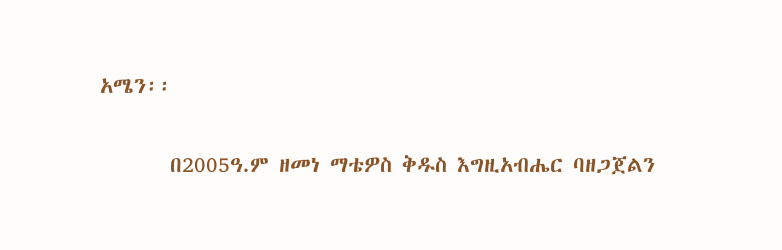አሜን፡፡

       በ2005ዓ.ም ዘመነ ማቴዎስ ቅዱስ እግዚአብሔር ባዘጋጀልን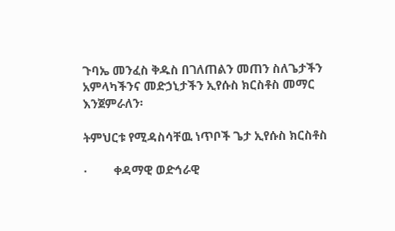ጉባኤ መንፈስ ቅዱስ በገለጠልን መጠን ስለጌታችን አምላካችንና መድኃኒታችን ኢየሱስ ክርስቶስ መማር እንጀምራለን፡

ትምህርቱ የሚዳስሳቸዉ ነጥቦች ጌታ ኢየሱስ ክርስቶስ

·         ቀዳማዊ ወድኅራዊ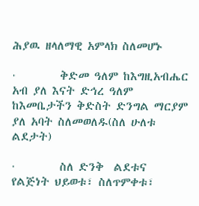ሕያዉ ዘላለማዊ አምላክ ስለመሆኑ

·         ቅድመ ዓለም ከእግዚአብሔር አብ ያለ እናት ድኅረ ዓለም ከእመቤታችን ቅድስት ድንግል ማርያም ያለ አባት ስለመወለዱ(ስለ ሁለቱ ልደታት)

·         ስለ ድንቅ  ልደቱና የልጅነት ህይወቱ፣ ስለጥምቀቱ፣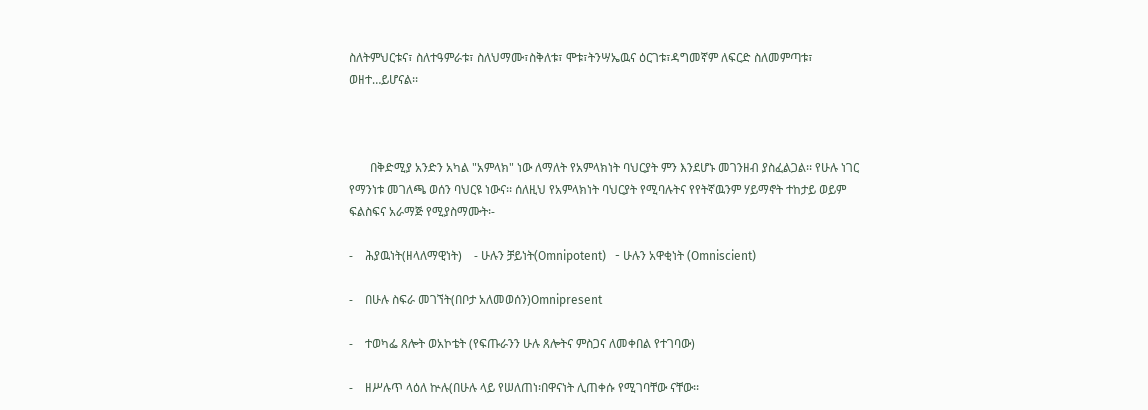ስለትምህርቱና፣ ስለተዓምራቱ፣ ስለህማሙ፣ስቅለቱ፣ ሞቱ፣ትንሣኤዉና ዕርገቱ፣ዳግመኛም ለፍርድ ስለመምጣቱ፣ ወዘተ…ይሆናል፡፡



       በቅድሚያ አንድን አካል "አምላክ" ነው ለማለት የአምላክነት ባህርያት ምን እንደሆኑ መገንዘብ ያስፈልጋል፡፡ የሁሉ ነገር የማንነቱ መገለጫ ወሰን ባህርዩ ነውና፡፡ ሰለዚህ የአምላክነት ባህርያት የሚባሉትና የየትኛዉንም ሃይማኖት ተከታይ ወይም ፍልስፍና አራማጅ የሚያስማሙት፡-

-    ሕያዉነት(ዘላለማዊነት)    - ሁሉን ቻይነት(Omnipotent)   - ሁሉን አዋቂነት (Omniscient)

-    በሁሉ ስፍራ መገኘት(በቦታ አለመወሰን)Omnipresent

-    ተወካፌ ጸሎት ወአኮቴት (የፍጡራንን ሁሉ ጸሎትና ምስጋና ለመቀበል የተገባው)

-    ዘሥሉጥ ላዕለ ኵሉ(በሁሉ ላይ የሠለጠነ፡በዋናነት ሊጠቀሱ የሚገባቸው ናቸው፡፡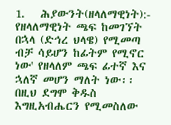1.   ሕያውንት(ዘላለማዊነት):- የዘላለማዊነት ጫፍ ከመገኘት በኋላ (ድኅረ ህላዌ) የሚመጣ ብቻ ሳይሆን ከፊትም የሚኖር ነው' የዘላለም ጫፍ ፊተኛ እና ኋለኛ መሆን ማለት ነው፡፡ በዚህ ደግሞ ቅዱስ እግዚአብሔርን የሚመስለው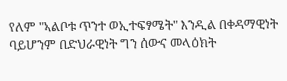የለም "ኣልቦቱ ጥንተ ወኢተፍፃሜት" እንዲል በቀዳማዊነት ባይሆንም በድህራዊነት ግን ሰውና መላዕክት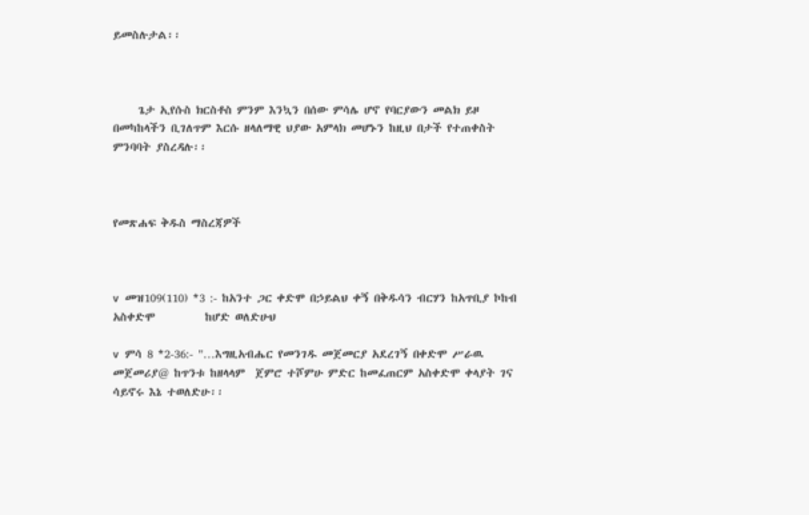ይመስሉታል፡፡



     ጌታ ኢየሱስ ክርስቶስ ምንም እንኳን በሰው ምሳሌ ሆኖ የባርያውን መልክ ይዞ በመካከላችን ቢገለጥም እርሱ ዘላለማዊ ህያው አምላክ መሆኑን ከዚህ በታች የተጠቀስት ምንባባት ያስረዳሉ፡፡



የመጽሐፍ ቅዱስ ማስረጃዎች



v  መዝ109(110) *3 :- ከአንተ ጋር ቀድሞ በኃይልህ ቀኝ በቅዱሳን ብርሃን ከአጥቢያ ኮከብ አስቀድሞ          ከሆድ ወለድሁህ

v  ምሳ 8 *2-36:- "…እግዚአብሔር የመንገዱ መጀመርያ አደረገኝ በቀድሞ ሥራዉ መጀመሪያ@ ከጥንቱ ከዘላላም  ጀምሮ ተሾምሁ ምድር ከመፈጠርም አስቀድሞ ቀላያት ገና ሳይኖሩ እኔ ተወለድሁ፡፡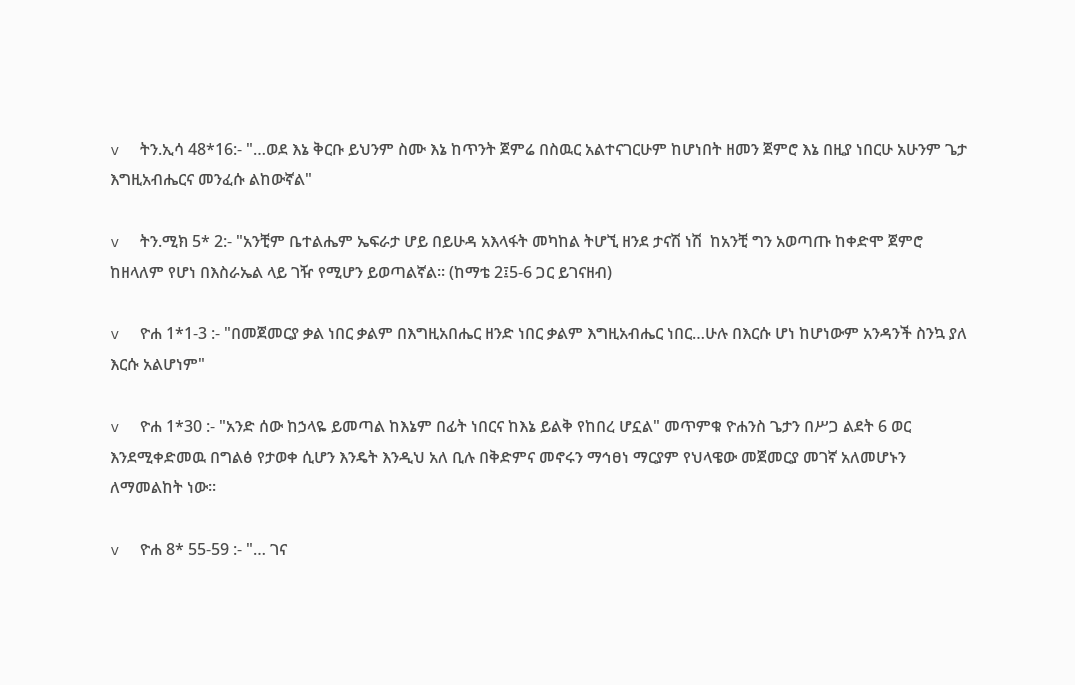v  ትን.ኢሳ 48*16:- "…ወደ እኔ ቅርቡ ይህንም ስሙ እኔ ከጥንት ጀምሬ በስዉር አልተናገርሁም ከሆነበት ዘመን ጀምሮ እኔ በዚያ ነበርሁ አሁንም ጌታ እግዚአብሔርና መንፈሱ ልከውኛል"

v  ትን.ሚክ 5* 2:- "አንቺም ቤተልሔም ኤፍራታ ሆይ በይሁዳ አእላፋት መካከል ትሆኚ ዘንደ ታናሽ ነሽ  ከአንቺ ግን አወጣጡ ከቀድሞ ጀምሮ ከዘላለም የሆነ በእስራኤል ላይ ገዥ የሚሆን ይወጣልኛል፡፡ (ከማቴ 2፤5-6 ጋር ይገናዘብ)

v  ዮሐ 1*1-3 :- "በመጀመርያ ቃል ነበር ቃልም በእግዚአበሔር ዘንድ ነበር ቃልም እግዚአብሔር ነበር…ሁሉ በእርሱ ሆነ ከሆነውም አንዳንች ስንኳ ያለ እርሱ አልሆነም"

v  ዮሐ 1*30 :- "አንድ ሰው ከኃላዬ ይመጣል ከእኔም በፊት ነበርና ከእኔ ይልቅ የከበረ ሆኗል" መጥምቁ ዮሐንስ ጌታን በሥጋ ልደት 6 ወር እንደሚቀድመዉ በግልፅ የታወቀ ሲሆን እንዴት እንዲህ አለ ቢሉ በቅድምና መኖሩን ማኅፀነ ማርያም የህላዌው መጀመርያ መገኛ አለመሆኑን ለማመልከት ነው፡፡

v  ዮሐ 8* 55-59 :- "… ገና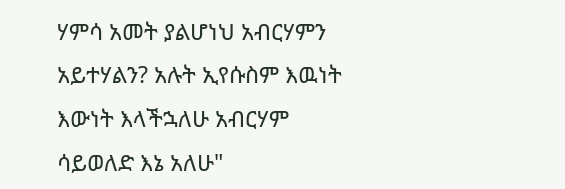ሃምሳ አመት ያልሆነህ አብርሃምን አይተሃልን? አሉት ኢየሱስም እዉነት እውነት እላችኋለሁ አብርሃም ሳይወለድ እኔ አለሁ"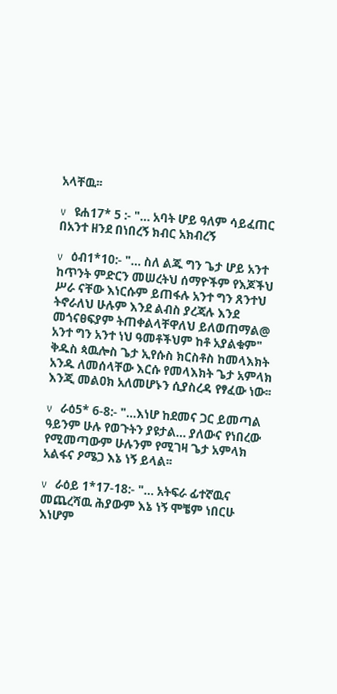አላቸዉ፡፡

v  ዩሐ17* 5 :- "… አባት ሆይ ዓለም ሳይፈጠር በአንተ ዘንደ በነበረኝ ክብር አክብረኝ

v  ዕብ1*10:- "… ስለ ልጁ ግን ጌታ ሆይ አንተ ከጥንት ምድርን መሠረትህ ሰማዮችም የእጆችህ ሥራ ናቸው እነርሱም ይጠፋሉ አንተ ግን ጸንተህ ትኖራለህ ሁሉም እንደ ልብስ ያረጃሉ እንደ መጎናፀፍያም ትጠቀልላቸዋለህ ይለወጠማል@ አንተ ግን አንተ ነህ ዓመቶችህም ከቶ አያልቁም" ቅዱስ ጳዉሎስ ጌታ ኢየሱስ ክርስቶስ ከመላእክት አንዱ ለመሰላቸው እርሱ የመላእክት ጌታ አምላክ እንጂ መልዐክ አለመሆኑን ሲያስረዳ የፃፈው ነው፡፡

v  ራዕ5* 6-8:- "…እነሆ ከደመና ጋር ይመጣል ዓይንም ሁሉ የወጉትን ያዩታል… ያለውና የነበረው የሚመጣውም ሁሉንም የሚገዛ ጌታ አምላክ አልፋና ዖሜጋ እኔ ነኝ ይላል፡፡

v  ራዕይ 1*17-18:- "… አትፍራ ፊተኛዉና መጨረሻዉ ሕያውም እኔ ነኝ ሞቼም ነበርሁ እነሆም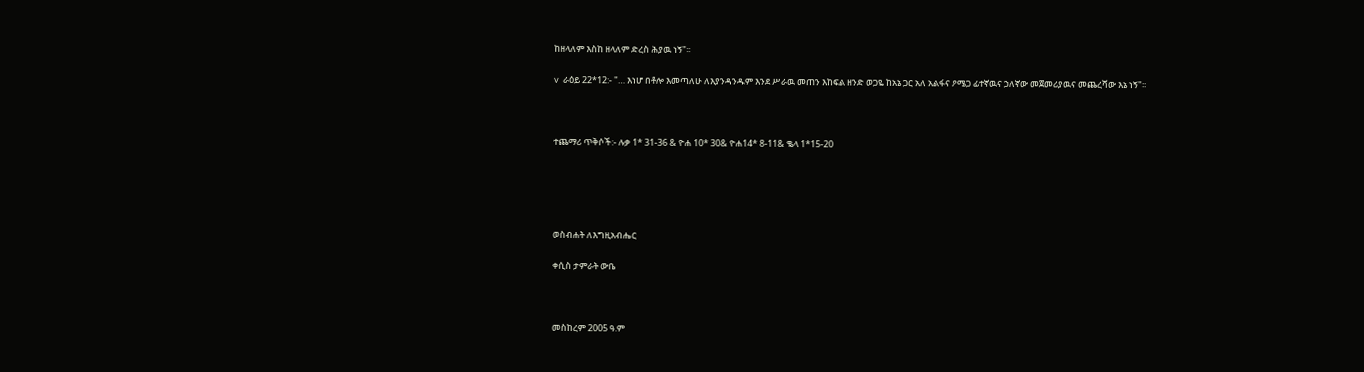ከዘላለም እስከ ዘላለም ድረስ ሕያዉ ነኝ"፡፡

v  ራዕይ 22*12:- "… እነሆ በቶሎ እመጣለሁ ለእያንዳንዱም እንደ ሥራዉ መጠን እከፍል ዘንድ ወጋዬ ከአኔ ጋር አለ አልፋና ዖሜጋ ፊተኛዉና ኃለኛው መጀመሪያዉና መጨረሻው እኔ ነኝ"፡፡



ተጨማሪ ጥቅሶች:- ሉቃ 1* 31-36 & ዮሐ 10* 30& ዮሐ14* 8-11& ቈላ 1*15-20





ወስብሐት ለእግዚአብሔር

ቀሲስ ታምራት ውቤ



መስከረም 2005 ዓ.ም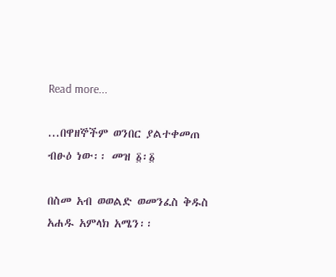Read more...

...በዋዘኞችም ወንበር ያልተቀመጠ ብፁዕ ነው፡፡ መዝ ፩፡፩

በስመ አብ ወወልድ ወመንፈስ ቅዱስ አሐዱ አምላክ አሜን፡፡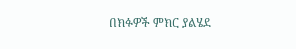በክፉዎች ምክር ያልሄደ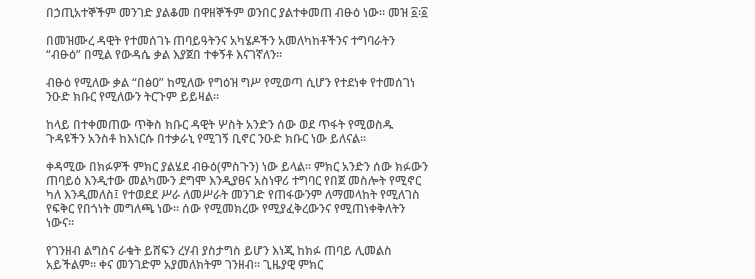በኃጢአተኞችም መንገድ ያልቆመ በዋዘኞችም ወንበር ያልተቀመጠ ብፁዕ ነው፡፡ መዝ ፩፡፩

በመዝሙረ ዳዊት የተመሰገኑ ጠባይዓትንና አካሄዶችን አመለካከቶችንና ተግባራትን “ብፁዕ” በሚል የውዳሴ ቃል እያጀበ ተቀኝቶ እናገኛለን፡፡

ብፁዕ የሚለው ቃል “በፅዐ” ከሚለው የግዕዝ ግሥ የሚወጣ ሲሆን የተደነቀ የተመሰገነ ንዑድ ክቡር የሚለውን ትርጉም ይይዛል፡፡

ከላይ በተቀመጠው ጥቅስ ክቡር ዳዊት ሦስት አንድን ሰው ወደ ጥፋት የሚወስዱ ጉዳዩችን አንስቶ ከእነርሱ በተቃራኒ የሚገኝ ቢኖር ንዑድ ክቡር ነው ይለናል፡፡

ቀዳሚው በክፉዎች ምክር ያልሄደ ብፁዕ(ምስጉን) ነው ይላል፡፡ ምክር አንድን ሰው ክፉውን ጠባይዕ እንዲተው መልካሙን ደግሞ እንዲያፀና አስነዋሪ ተግባር የበጀ መስሎት የሚኖር ካለ እንዲመለስ፤ የተወደደ ሥራ ለመሥራት መንገድ የጠፋውንም ለማመላከት የሚለገስ የፍቅር የበጎነት መግለጫ ነው፡፡ ሰው የሚመክረው የሚያፈቅረውንና የሚጠነቀቅለትን ነውና፡፡

የገንዘብ ልግስና ራቁት ይሸፍን ረሃብ ያስታግስ ይሆን እነጂ ከክፉ ጠባይ ሊመልስ አይችልም፡፡ ቀና መንገድም አያመለክትም ገንዘብ፡፡ ጊዜያዊ ምክር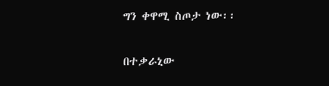ግን ቀዋሚ ስጦታ ነው፡፡

በተቃራኒው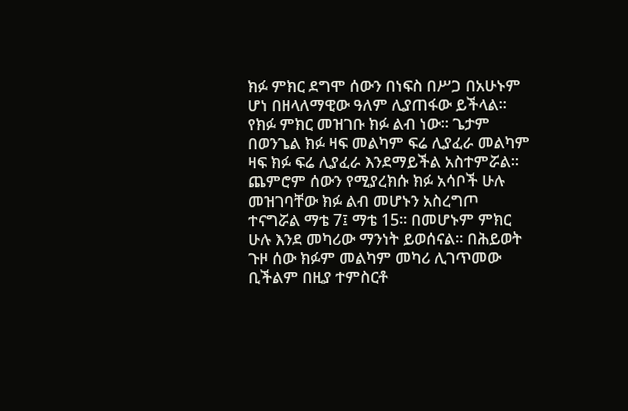ክፉ ምክር ደግሞ ሰውን በነፍስ በሥጋ በአሁኑም ሆነ በዘላለማዊው ዓለም ሊያጠፋው ይችላል፡፡የክፉ ምክር መዝገቡ ክፉ ልብ ነው፡፡ ጌታም በወንጌል ክፉ ዛፍ መልካም ፍሬ ሊያፈራ መልካም ዛፍ ክፉ ፍሬ ሊያፈራ እንደማይችል አስተምሯል፡፡ ጨምሮም ሰውን የሚያረክሱ ክፉ አሳቦች ሁሉ መዝገባቸው ክፉ ልብ መሆኑን አስረግጦ ተናግሯል ማቴ 7፤ ማቴ 15፡፡ በመሆኑም ምክር ሁሉ እንደ መካሪው ማንነት ይወሰናል፡፡ በሕይወት ጉዞ ሰው ክፉም መልካም መካሪ ሊገጥመው ቢችልም በዚያ ተምስርቶ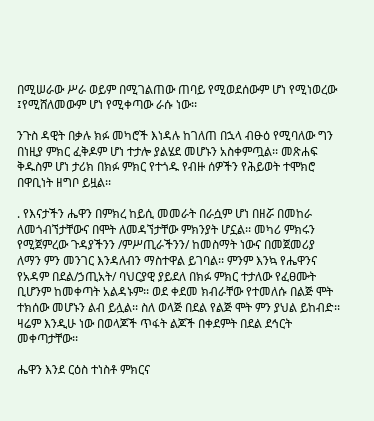በሚሠራው ሥራ ወይም በሚገልጠው ጠባይ የሚወደሰውም ሆነ የሚነወረው ፤የሚሸለመውም ሆነ የሚቀጣው ራሱ ነው፡፡

ንጉስ ዳዊት በቃሉ ክፉ መካሮች እነዳሉ ከገለጠ በኋላ ብፁዕ የሚባለው ግን በነዚያ ምክር ፈቅዶም ሆነ ተታሎ ያልሄደ መሆኑን አስቀምጧል፡፡ መጽሐፍ ቅዱስም ሆነ ታሪክ በክፉ ምክር የተጎዱ የብዙ ሰዎችን የሕይወት ተሞክሮ በዋቢነት ዘግቦ ይዟል፡፡

. የእናታችን ሔዋን በምክረ ከይሲ መመራት በራሷም ሆነ በዘሯ በመከራ ለመጎብኘታቸውና በሞት ለመዳኘታቸው ምክንያት ሆኗል፡፡ መካሪ ምክሩን የሚጀምረው ጉዳያችንን /ምሥጢራችንን/ ከመስማት ነውና በመጀመሪያ ለማን ምን መንገር እንዳለብን ማስተዋል ይገባል፡፡ ምንም እንኳ የሔዋንና የአዳም በደል/ኃጢአት/ ባህርያዊ ያይደለ በክፉ ምክር ተታለው የፈፀሙት ቢሆንም ከመቀጣት አልዳኑም፡፡ ወደ ቀደመ ክብራቸው የተመለሱ በልጅ ሞት ተክሰው መሆኑን ልብ ይሏል፡፡ ስለ ወላጅ በደል የልጅ ሞት ምን ያህል ይከብድ፡፡ ዛሬም እንዲሁ ነው በወላጆች ጥፋት ልጆች በቀደምት በደል ደኅርት መቀጣታቸው፡፡

ሔዋን እንደ ርዕስ ተነስቶ ምክርና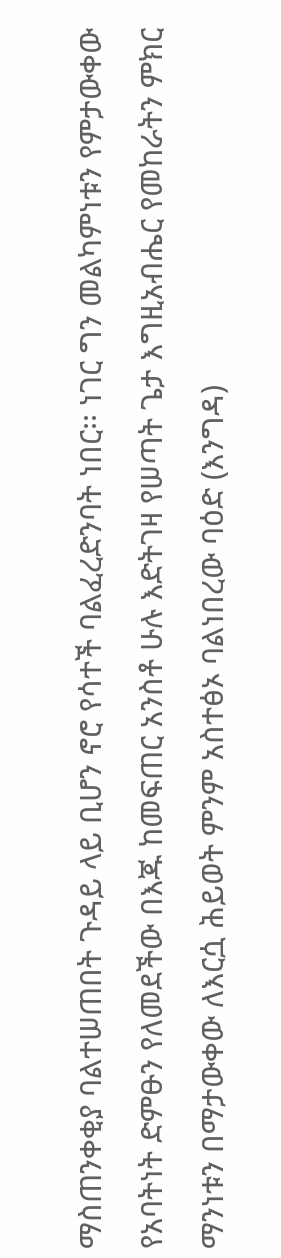ማስጠንቀቂያ ባልተሠጠበት ጉዳይ ላይ ቢሆን ኖሮ የሳተች ባልፈረድንባት ነበር፡፡ ነገር ግን መልካምነቱን የምታውቀው የአባትነት ድምፁን የለመደችው በእጁ ከመፍጠር አንስቶ ሁሉ እድትገዛ የሠጣት ጌታ እግዚአብሔር የመከራትን ምክር ማንነቱን በማታውቀው ለእርሷ ሕይወት ምንም አስተፅኦ ባልነበረው ባዕድ (እንግዳ)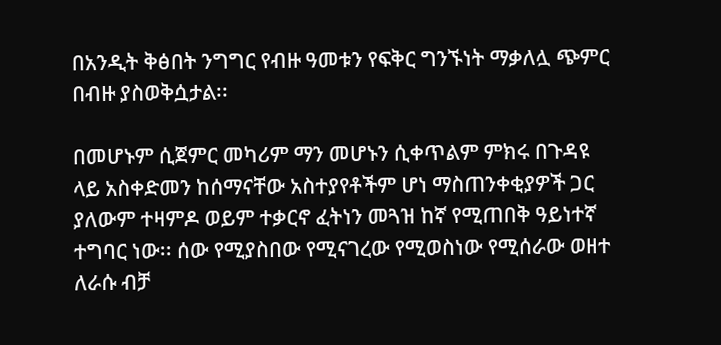በአንዲት ቅፅበት ንግግር የብዙ ዓመቱን የፍቅር ግንኙነት ማቃለሏ ጭምር በብዙ ያስወቅሷታል፡፡

በመሆኑም ሲጀምር መካሪም ማን መሆኑን ሲቀጥልም ምክሩ በጉዳዩ ላይ አስቀድመን ከሰማናቸው አስተያየቶችም ሆነ ማስጠንቀቂያዎች ጋር ያለውም ተዛምዶ ወይም ተቃርኖ ፈትነን መጓዝ ከኛ የሚጠበቅ ዓይነተኛ ተግባር ነው፡፡ ሰው የሚያስበው የሚናገረው የሚወስነው የሚሰራው ወዘተ ለራሱ ብቻ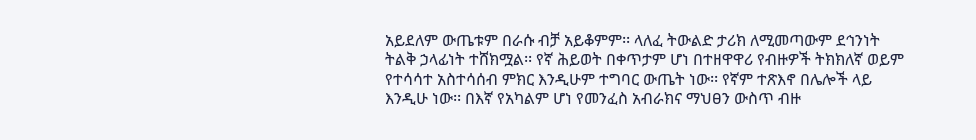አይደለም ውጤቱም በራሱ ብቻ አይቆምም፡፡ ላለፈ ትውልድ ታሪክ ለሚመጣውም ደኅንነት ትልቅ ኃላፊነት ተሸክሟል፡፡ የኛ ሕይወት በቀጥታም ሆነ በተዘዋዋሪ የብዙዎች ትክክለኛ ወይም የተሳሳተ አስተሳሰብ ምክር እንዲሁም ተግባር ውጤት ነው፡፡ የኛም ተጽእኖ በሌሎች ላይ እንዲሁ ነው፡፡ በእኛ የአካልም ሆነ የመንፈስ አብራክና ማህፀን ውስጥ ብዙ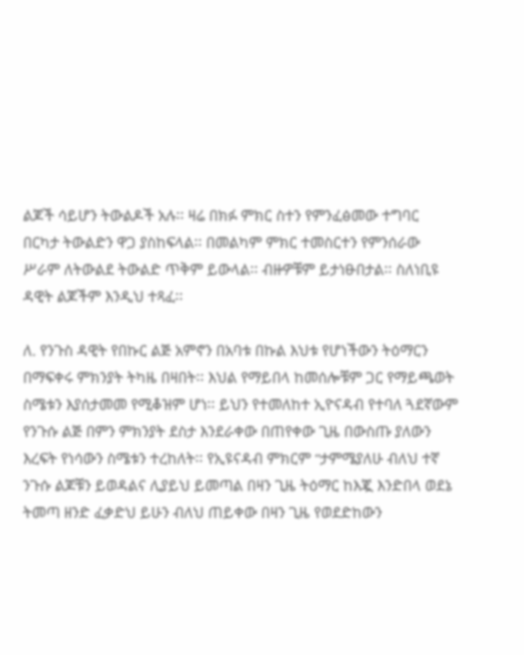ልጆች ሳይሆን ትውልዶች አሉ፡፡ ዛሬ በክፉ ምክር ስተን የምንፈፅመው ተግባር በርካታ ትውልድን ዋጋ ያስከፍላል፡፡ በመልካም ምክር ተመስርተን የምንሰራው ሥራም ለትውልደ ትውልድ ጥቅም ይውላል፡፡ ብዙዎቹም ይታነፁበታል፡፡ ስለነቢዩ ዳዊት ልጆችም እንዲህ ተጻፈ፡፡

ለ. የንጉስ ዳዊት የበኩር ልጅ አምኖን በአባቱ በኩል እህቱ የሆነችውን ትዕማርን በማፍቀሩ ምክንያት ትካዜ በዛበት፡፡ እህል የማይበላ ከመሰሎቹም ጋር የማይጫወት ስሜቱን እያሰታመመ የሚቆዝም ሆነ፡፡ ይህን የተመለከተ ኢዮናዳብ የተባለ ጓደኛውም የንጉሱ ልጅ በምን ምክንያት ደስታ እንደራቀው በጠየቀው ጊዜ በውስጡ ያለውን እረፍት የነሳውን ስሜቱን ተረከለት፡፡ የኢዩናዳብ ምክርም “ታምሜያለሁ ብለህ ተኛ ንጉሱ ልጆቹን ይወዳልና ሊያይህ ይመጣል በዛን ጊዜ ትዕማር ከእጇ እንድበላ ወደኔ ትመጣ ዘንድ ፈቃድህ ይሁን ብለህ ጠይቀው በዛን ጊዜ የወደድከውን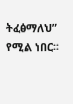ትፈፅማለህ” የሚል ነበር፡፡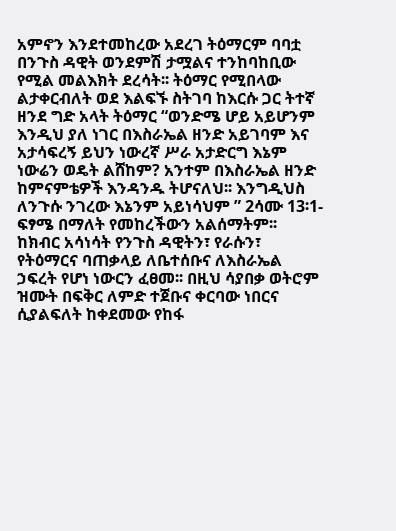አምኖን እንደተመከረው አደረገ ትዕማርም ባባቷ በንጉስ ዳዊት ወንደምሽ ታሟልና ተንከባከቢው የሚል መልእክት ደረሳት፡፡ ትዕማር የሚበላው ልታቀርብለት ወደ እልፍኙ ስትገባ ከእርሱ ጋር ትተኛ ዘንደ ግድ አላት ትዕማር “ወንድሜ ሆይ አይሆንም እንዲህ ያለ ነገር በእስራኤል ዘንድ አይገባም እና አታሳፍረኝ ይህን ነውረኛ ሥራ አታድርግ እኔም ነውሬን ወዴት ልሸከም? አንተም በእስራኤል ዘንድ ከምናምቴዎች እንዳንዱ ትሆናለህ፡፡ እንግዲህስ ለንጉሱ ንገረው እኔንም አይነሳህም ” 2ሳሙ 13፡1-ፍፃሜ በማለት የመከረችውን አልሰማትም፡፡ ከክብር አሳነሳት የንጉስ ዳዊትን፣ የራሱን፣ የትዕማርና ባጠቃላይ ለቤተሰቡና ለእስራኤል ኃፍረት የሆነ ነውርን ፈፀመ፡፡ በዚህ ሳያበቃ ወትሮም ዝሙት በፍቅር ለምድ ተጀቡና ቀርባው ነበርና ሲያልፍለት ከቀደመው የከፋ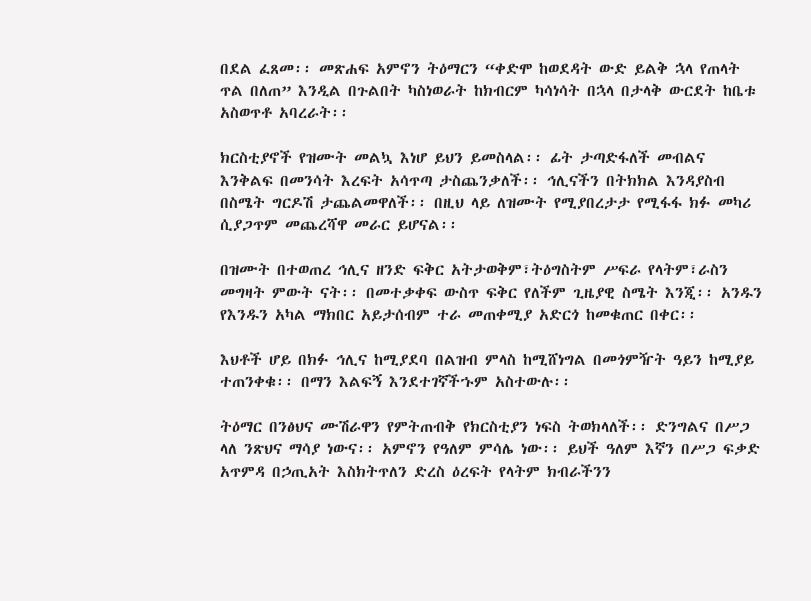በደል ፈጸመ፡፡ መጽሐፍ አምኖን ትዕማርን “ቀድሞ ከወደዳት ውድ ይልቅ ኋላ የጠላት ጥል በለጠ” እንዲል በጉልበት ካስነወራት ከክብርም ካሳነሳት በኋላ በታላቅ ውርደት ከቤቱ አስወጥቶ አባረራት፡፡

ክርስቲያኖች የዝሙት መልኳ እነሆ ይህን ይመስላል፡፡ ፊት ታጣድፋለች መብልና እንቅልፍ በመንሳት እረፍት አሳጥጣ ታስጨንቃለች፡፡ ኅሊናችን በትክክል እንዳያስብ በስሜት ግርዶሽ ታጨልመዋለች፡፡ በዚህ ላይ ለዝሙት የሚያበረታታ የሚፋፋ ክፉ መካሪ ሲያጋጥም መጨረሻዋ መራር ይሆናል፡፡

በዝሙት በተወጠረ ኅሊና ዘንድ ፍቅር አትታወቅም፣ትዕግስትም ሥፍራ የላትም፣ራስን መግዛት ምውት ናት፡፡ በመተቃቀፍ ውስጥ ፍቅር የለችም ጊዜያዊ ስሜት እንጂ፡፡ አንዱን የእንዱን አካል ማክበር አይታሰብም ተራ መጠቀሚያ አድርጎ ከመቁጠር በቀር፡፡

እህቶች ሆይ በክፉ ኅሊና ከሚያደባ በልዝብ ምላስ ከሚሸነግል በመጎምዥት ዓይን ከሚያይ ተጠንቀቁ፡፡ በማን እልፍኝ እንደተገኛችኁም አስተውሉ፡፡

ትዕማር በንፅህና ሙሽራዋን የምትጠብቅ የክርስቲያን ነፍስ ትወክላለች፡፡ ድንግልና በሥጋ ላለ ንጽህና ማሳያ ነውና፡፡ አምኖን የዓለም ምሳሌ ነው፡፡ ይህች ዓለም እኛን በሥጋ ፍቃድ አጥምዳ በኃጢአት እስክትጥለን ድረስ ዕረፍት የላትም ክብራችንን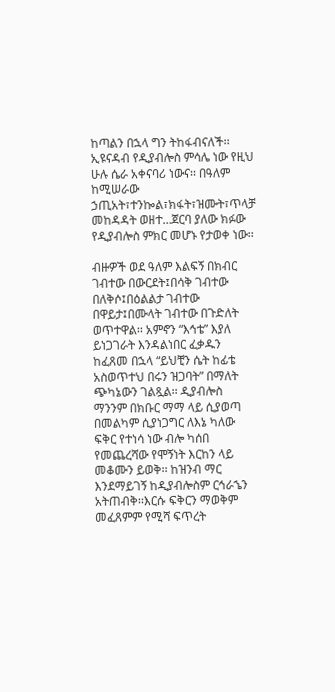ከጣልን በኋላ ግን ትከፋብናለች፡፡ ኢዩናዳብ የዲያብሎስ ምሳሌ ነው የዚህ ሁሉ ሴራ አቀናባሪ ነውና፡፡ በዓለም ከሚሠራው ኃጢአት፣ተንኰል፣ክፋት፣ዝሙት፣ጥላቻ መከዳዳት ወዘተ…ጀርባ ያለው ክፉው የዲያብሎስ ምክር መሆኑ የታወቀ ነው፡፡

ብዙዎች ወደ ዓለም እልፍኝ በክብር ገብተው በውርደት፤በሳቅ ገብተው በለቅሶ፤በዕልልታ ገብተው በዋይታ፤በሙላት ገብተው በጉድለት ወጥተዋል፡፡ አምኖን “እኅቴ” እያለ ይነጋገራት እንዳልነበር ፈቃዱን ከፈጸመ በኋላ “ይህቺን ሴት ከፊቴ አስወጥተህ በሩን ዝጋባት” በማለት ጭካኔውን ገልጿል፡፡ ዲያብሎስ ማንንም በክቡር ማማ ላይ ሲያወጣ በመልካም ሲያነጋግር ለእኔ ካለው ፍቅር የተነሳ ነው ብሎ ካሰበ የመጨረሻው የሞኝነት እርከን ላይ መቆሙን ይወቅ፡፡ ከዝንብ ማር እንደማይገኝ ከዲያብሎስም ርኅራኄን አትጠብቅ፡፡እርሱ ፍቅርን ማወቅም መፈጸምም የሚሻ ፍጥረት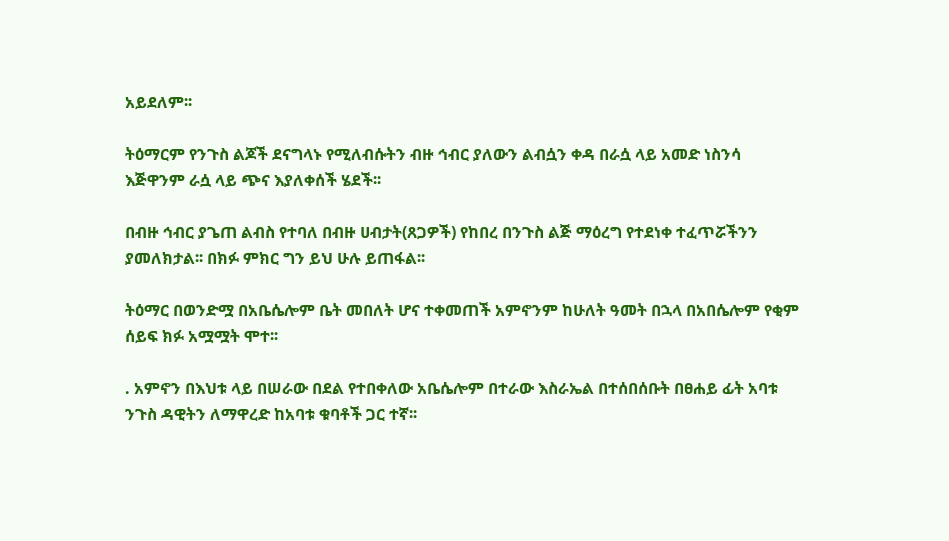አይደለም፡፡

ትዕማርም የንጉስ ልጆች ደናግላኑ የሚለብሱትን ብዙ ኅብር ያለውን ልብሷን ቀዳ በራሷ ላይ አመድ ነስንሳ እጅዋንም ራሷ ላይ ጭና እያለቀሰች ሄደች፡፡

በብዙ ኅብር ያጌጠ ልብስ የተባለ በብዙ ሀብታት(ጸጋዎች) የከበረ በንጉስ ልጅ ማዕረግ የተደነቀ ተፈጥሯችንን ያመለክታል፡፡ በክፉ ምክር ግን ይህ ሁሉ ይጠፋል፡፡

ትዕማር በወንድሟ በአቤሴሎም ቤት መበለት ሆና ተቀመጠች አምኖንም ከሁለት ዓመት በኋላ በአበሴሎም የቂም ሰይፍ ክፉ አሟሟት ሞተ፡፡

. አምኖን በእህቱ ላይ በሠራው በደል የተበቀለው አቤሴሎም በተራው እስራኤል በተሰበሰቡት በፀሐይ ፊት አባቱ ንጉስ ዳዊትን ለማዋረድ ከአባቱ ቁባቶች ጋር ተኛ፡፡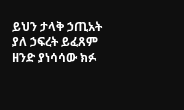ይህን ታላቅ ኃጢአት ያለ ኃፍረት ይፈጸም ዘንድ ያነሳሳው ክፉ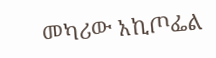መካሪው አኪጦፌል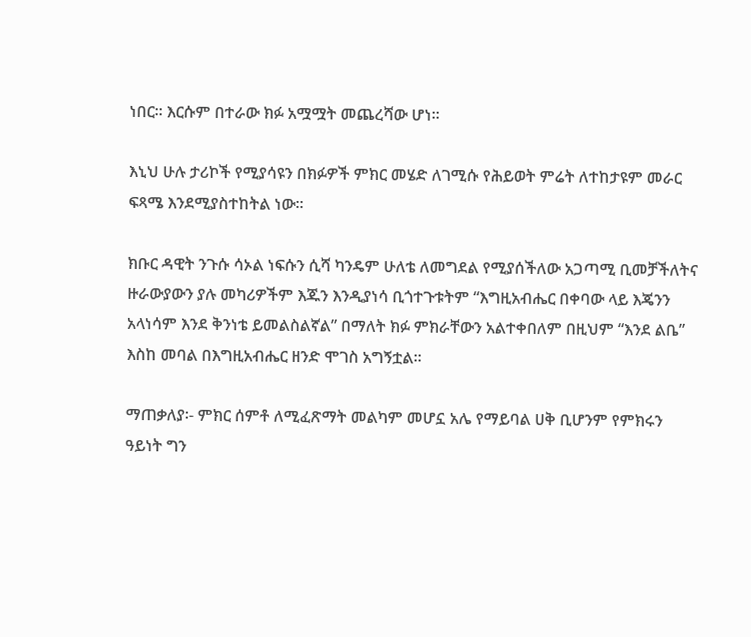ነበር፡፡ እርሱም በተራው ክፉ አሟሟት መጨረሻው ሆነ፡፡

እኒህ ሁሉ ታሪኮች የሚያሳዩን በክፉዎች ምክር መሄድ ለገሚሱ የሕይወት ምሬት ለተከታዩም መራር ፍጻሜ እንደሚያስተከትል ነው፡፡

ክቡር ዳዊት ንጉሱ ሳኦል ነፍሱን ሲሻ ካንዴም ሁለቴ ለመግደል የሚያሰችለው አጋጣሚ ቢመቻችለትና ዙራውያውን ያሉ መካሪዎችም እጁን እንዲያነሳ ቢጎተጉቱትም “እግዚአብሔር በቀባው ላይ እጄንን አላነሳም እንደ ቅንነቴ ይመልስልኛል” በማለት ክፉ ምክራቸውን አልተቀበለም በዚህም “እንደ ልቤ” እስከ መባል በእግዚአብሔር ዘንድ ሞገስ አግኝቷል፡፡

ማጠቃለያ፡- ምክር ሰምቶ ለሚፈጽማት መልካም መሆኗ አሌ የማይባል ሀቅ ቢሆንም የምክሩን ዓይነት ግን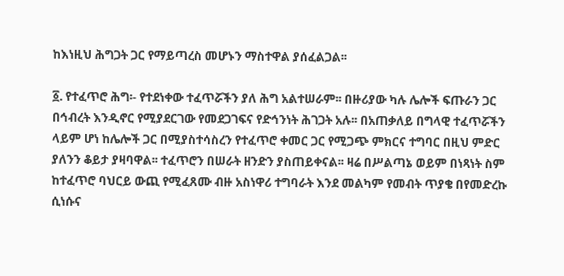ከእነዚህ ሕግጋት ጋር የማይጣረስ መሆኑን ማስተዋል ያሰፈልጋል፡፡

፩. የተፈጥሮ ሕግ፡- የተደነቀው ተፈጥሯችን ያለ ሕግ አልተሠራም፡፡ በዙሪያው ካሉ ሌሎች ፍጡራን ጋር በኅብረት እንዲኖር የሚያደርገው የመደጋገፍና የድኅንነት ሕገጋት አሉ፡፡ በአጠቃለይ በግላዊ ተፈጥሯችን ላይም ሆነ ከሌሎች ጋር በሚያስተሳስረን የተፈጥሮ ቀመር ጋር የሚጋጭ ምክርና ተግባር በዚህ ምድር ያለንን ቆይታ ያዛባዋል፡፡ ተፈጥሮን በሠራት ዘንድን ያስጠይቀናል፡፡ ዛሬ በሥልጣኔ ወይም በነጻነት ስም ከተፈጥሮ ባህርይ ውጪ የሚፈጸሙ ብዙ አስነዋሪ ተግባራት እንደ መልካም የመብት ጥያቄ በየመድረኩ ሲነሱና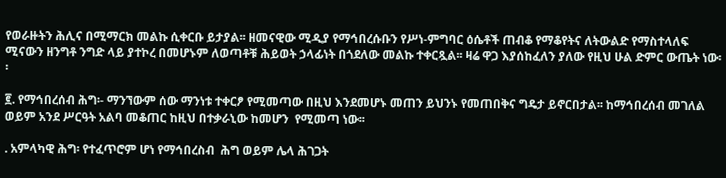የወራዙትን ሕሊና በሚማርክ መልኩ ሲቀርቡ ይታያል፡፡ ዘመናዊው ሚዲያ የማኅበረሱቡን የሥነ-ምግባር ዕሴቶች ጠብቆ የማቆየትና ለትውልድ የማስተላለፍ ሚናውን ዘንግቶ ንግድ ላይ ያተኮረ በመሆኑም ለወጣቶቹ ሕይወት ኃላፊነት በጎደለው መልኩ ተቀርጿል፡፡ ዛሬ ዋጋ እያሰከፈለን ያለው የዚህ ሁል ድምር ውጤት ነው፡፡

፪. የማኅበረሰብ ሕግ፡- ማንኘውም ሰው ማንነቱ ተቀርፆ የሚመጣው በዚህ እንደመሆኑ መጠን ይህንኑ የመጠበቅና ግዴታ ይኖርበታል፡፡ ከማኅበረሰብ መገለል ወይም አንደ ሥርዓት አልባ መቆጠር ከዚህ በተቃራኒው ከመሆን  የሚመጣ ነው፡፡

. አምላካዊ ሕግ፡ የተፈጥሮም ሆነ የማኅበረስብ  ሕግ ወይም ሌላ ሕገጋት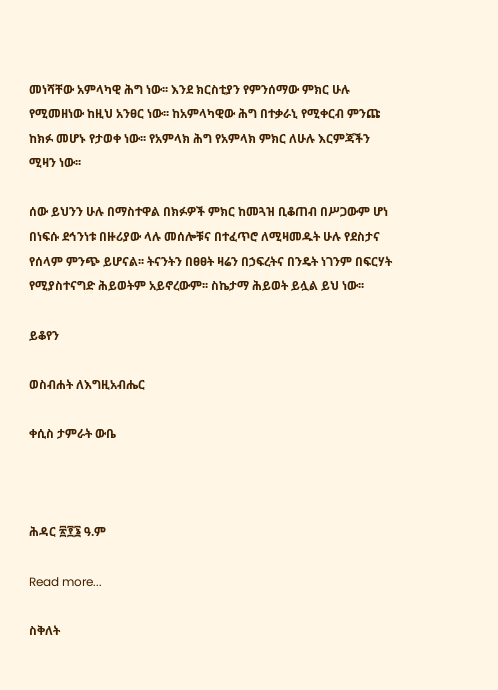መነሻቸው አምላካዊ ሕግ ነው፡፡ እንደ ክርስቲያን የምንሰማው ምክር ሁሉ የሚመዘነው ከዚህ አንፀር ነው፡፡ ከአምላካዊው ሕግ በተቃራኒ የሚቀርብ ምንጩ ከክፉ መሆኑ የታወቀ ነው፡፡ የአምላክ ሕግ የአምላክ ምክር ለሁሉ እርምጃችን ሚዛን ነው፡፡

ሰው ይህንን ሁሉ በማስተዋል በክፉዎች ምክር ከመጓዝ ቢቆጠብ በሥጋውም ሆነ በነፍሱ ደኅንነቱ በዙሪያው ላሉ መሰሎቹና በተፈጥሮ ለሚዛመዱት ሁሉ የደስታና የሰላም ምንጭ ይሆናል፡፡ ትናንትን በፀፀት ዛሬን በኃፍረትና በንዴት ነገንም በፍርሃት የሚያስተናግድ ሕይወትም አይኖረውም፡፡ ስኬታማ ሕይወት ይሏል ይህ ነው፡፡

ይቆየን

ወስብሐት ለእግዚአብሔር

ቀሲስ ታምራት ውቤ



ሕዳር ፳፻፮ ዓ.ም

Read more...

ስቅለት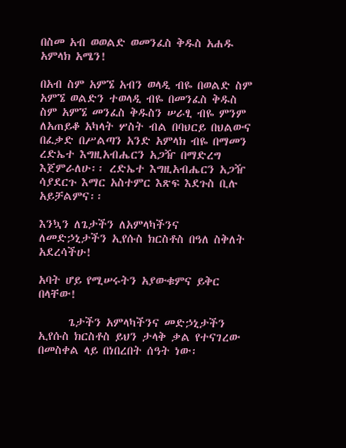በስመ አብ ወወልድ ወመንፈስ ቅዱስ አሐዱ አምላክ አሜን!

በአብ ስም አምኜ አብን ወላዲ ብዬ በወልድ ስም  አምኜ ወልድን ተወላዲ ብዬ በመንፈስ ቅዱስ ስም አምኜ መንፈስ ቅዱስን ሠራፂ ብዬ ምንም ለአጠይቆ አካላት ሦስት ብል በባህርይ በህልውና በፈቃድ በሥልጣን አንድ አምላክ ብዬ በማመን ረድኤተ እግዚአብሔርን አጋዥ በማድረግ እጀምራለሁ፡፡ ረድኤተ እግዚአብሔርን አጋዥ ሳያደርጉ እማር አስተምር እጽፍ እደጉስ ቢሉ አይቻልምና፡፡

እንኳን ለጌታችን ለአምላካችንና ለመድኃኒታችን ኢየሱስ ክርስቶስ በዓለ ስቅለት አደረሳችሁ!

አባት ሆይ የሚሠሩትን አያውቁምና ይቅር በላቸው!

      ጌታችን አምላካችንና መድኃኒታችን ኢየሱስ ክርስቶስ ይህን ታላቅ ቃል የተናገረው በመስቀል ላይ በነበረበት ሰዓት ነው፡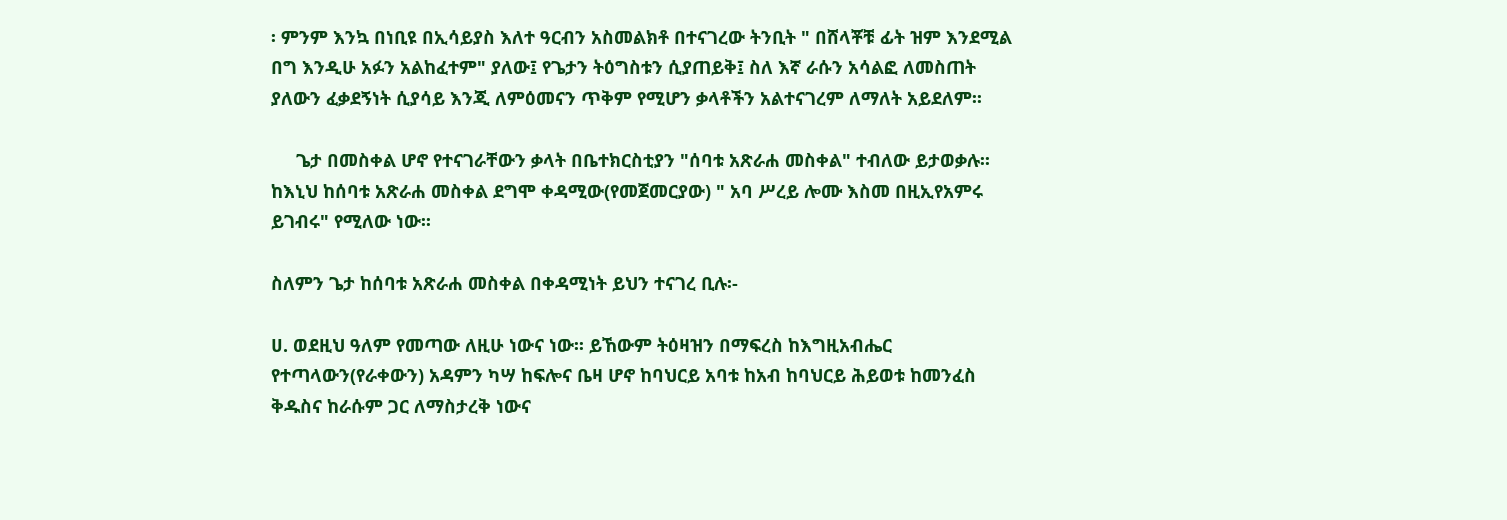፡ ምንም እንኳ በነቢዩ በኢሳይያስ እለተ ዓርብን አስመልክቶ በተናገረው ትንቢት " በሸላቾቹ ፊት ዝም እንደሚል በግ እንዲሁ አፉን አልከፈተም" ያለው፤ የጌታን ትዕግስቱን ሲያጠይቅ፤ ስለ እኛ ራሱን አሳልፎ ለመስጠት ያለውን ፈቃደኝነት ሲያሳይ እንጂ ለምዕመናን ጥቅም የሚሆን ቃላቶችን አልተናገረም ለማለት አይደለም፡፡

     ጌታ በመስቀል ሆኖ የተናገራቸውን ቃላት በቤተክርስቲያን "ሰባቱ አጽራሐ መስቀል" ተብለው ይታወቃሉ፡፡ ከእኒህ ከሰባቱ አጽራሐ መስቀል ደግሞ ቀዳሚው(የመጀመርያው) " አባ ሥረይ ሎሙ እስመ በዚኢየአምሩ ይገብሩ" የሚለው ነው፡፡

ስለምን ጌታ ከሰባቱ አጽራሐ መስቀል በቀዳሚነት ይህን ተናገረ ቢሉ፡-

ሀ. ወደዚህ ዓለም የመጣው ለዚሁ ነውና ነው፡፡ ይኸውም ትዕዛዝን በማፍረስ ከእግዚአብሔር የተጣላውን(የራቀውን) አዳምን ካሣ ከፍሎና ቤዛ ሆኖ ከባህርይ አባቱ ከአብ ከባህርይ ሕይወቱ ከመንፈስ ቅዱስና ከራሱም ጋር ለማስታረቅ ነውና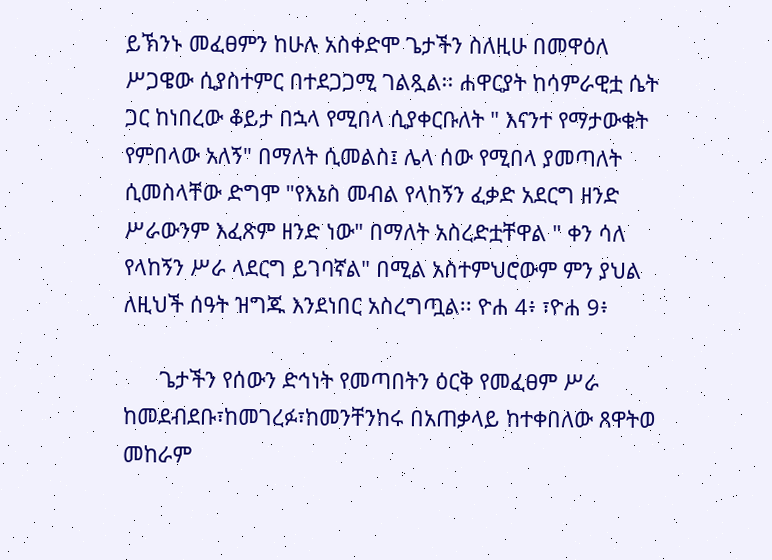ይኽንኑ መፈፀምን ከሁሉ አስቀድሞ ጌታችን ስለዚሁ በመዋዕለ ሥጋዌው ሲያስተምር በተደጋጋሚ ገልጿል፡፡ ሐዋርያት ከሳምራዊቷ ሴት ጋር ከነበረው ቆይታ በኋላ የሚበላ ሲያቀርቡለት " እናንተ የማታውቁት የምበላው አለኝ" በማለት ሲመልስ፤ ሌላ ሰው የሚበላ ያመጣለት ሲመስላቸው ድግሞ "የእኔስ መብል የላከኝን ፈቃድ አደርግ ዘንድ ሥራውንም እፈጽም ዘንድ ነው" በማለት አስረድቷቸዋል " ቀን ሳለ የላከኝን ሥራ ላደርግ ይገባኛል" በሚል አስተምህሮውም ምን ያህል ለዚህች ሰዓት ዝግጁ እንደነበር አስረግጧል፡፡ ዮሐ 4፥ ፣ዮሐ 9፥

      ጌታችን የሰውን ድኅነት የመጣበትን ዕርቅ የመፈፀም ሥራ ከመደብደቡ፣ከመገረፉ፣ከመንቸንከሩ በአጠቃላይ ከተቀበለው ጸዋትወ መከራም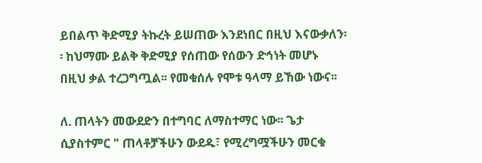ይበልጥ ቅድሚያ ትኩረት ይሠጠው እንደነበር በዚህ እናውቃለን፡፡ ከህማሙ ይልቅ ቅድሚያ የሰጠው የሰውን ድኅነት መሆኑ በዚህ ቃል ተረጋግጧል፡፡ የመቁሰሉ የሞቱ ዓላማ ይኸው ነውና፡፡

ለ. ጠላትን መውደድን በተግባር ለማስተማር ነው፡፡ ጌታ ሲያስተምር " ጠላቶቻችሁን ውደዱ፣ የሚረግሟችሁን መርቁ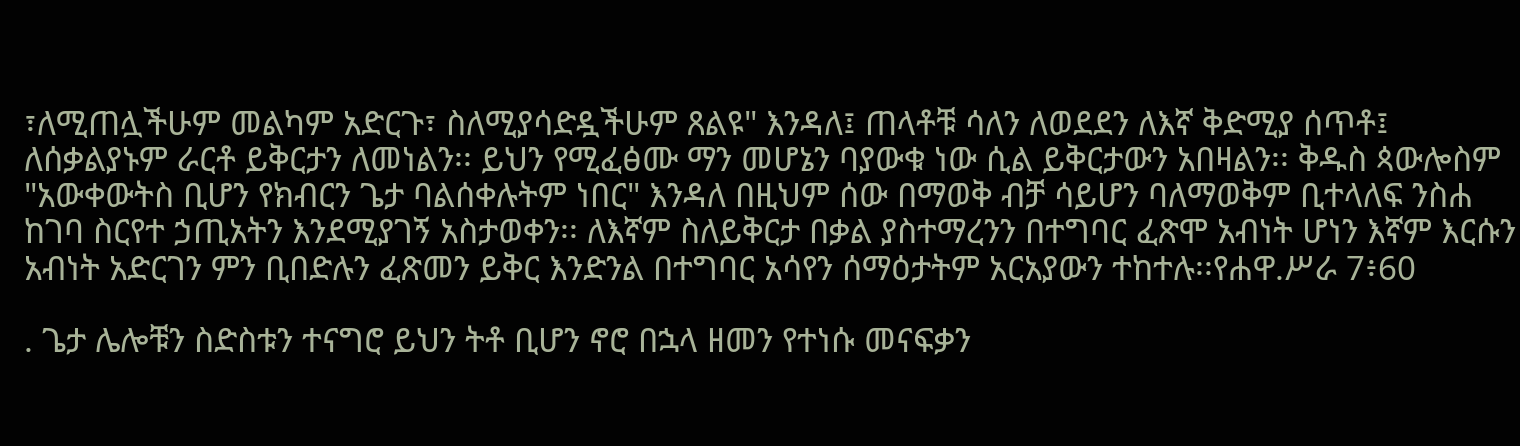፣ለሚጠሏችሁም መልካም አድርጉ፣ ስለሚያሳድዷችሁም ጸልዩ" እንዳለ፤ ጠላቶቹ ሳለን ለወደደን ለእኛ ቅድሚያ ሰጥቶ፤ ለሰቃልያኑም ራርቶ ይቅርታን ለመነልን፡፡ ይህን የሚፈፅሙ ማን መሆኔን ባያውቁ ነው ሲል ይቅርታውን አበዛልን፡፡ ቅዱስ ጳውሎስም "አውቀውትስ ቢሆን የክብርን ጌታ ባልሰቀሉትም ነበር" እንዳለ በዚህም ሰው በማወቅ ብቻ ሳይሆን ባለማወቅም ቢተላለፍ ንስሐ ከገባ ስርየተ ኃጢአትን እንደሚያገኝ አስታወቀን፡፡ ለእኛም ስለይቅርታ በቃል ያስተማረንን በተግባር ፈጽሞ አብነት ሆነን እኛም እርሱን አብነት አድርገን ምን ቢበድሉን ፈጽመን ይቅር እንድንል በተግባር አሳየን ሰማዕታትም አርአያውን ተከተሉ፡፡የሐዋ.ሥራ 7፥60

. ጌታ ሌሎቹን ስድስቱን ተናግሮ ይህን ትቶ ቢሆን ኖሮ በኋላ ዘመን የተነሱ መናፍቃን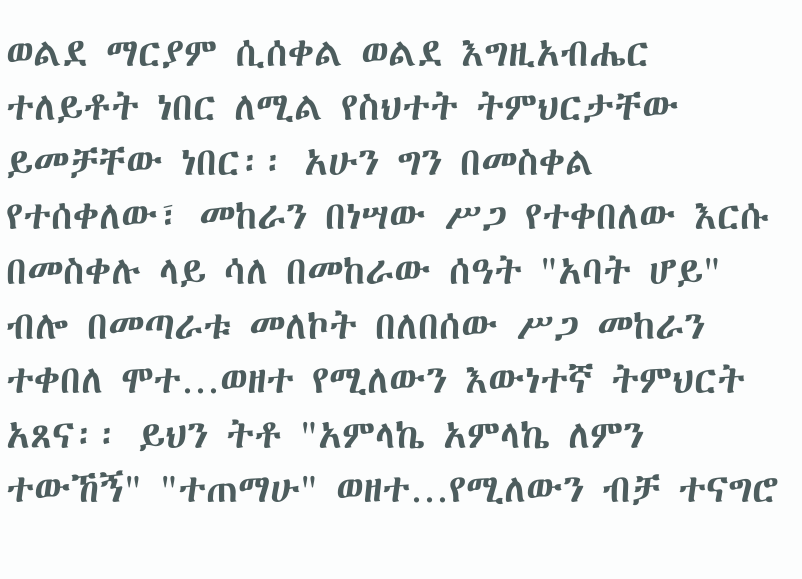ወልደ ማርያም ሲሰቀል ወልደ እግዚአብሔር ተለይቶት ነበር ለሚል የስህተት ትምህርታቸው ይመቻቸው ነበር፡፡ አሁን ግን በመስቀል የተሰቀለው፣ መከራን በነሣው ሥጋ የተቀበለው እርሱ በመስቀሉ ላይ ሳለ በመከራው ሰዓት "አባት ሆይ" ብሎ በመጣራቱ መለኮት በለበሰው ሥጋ መከራን ተቀበለ ሞተ…ወዘተ የሚለውን እውነተኛ ትምህርት አጸና፡፡ ይህን ትቶ "አምላኬ አምላኬ ለምን ተውኸኝ" "ተጠማሁ" ወዘተ…የሚለውን ብቻ ተናግሮ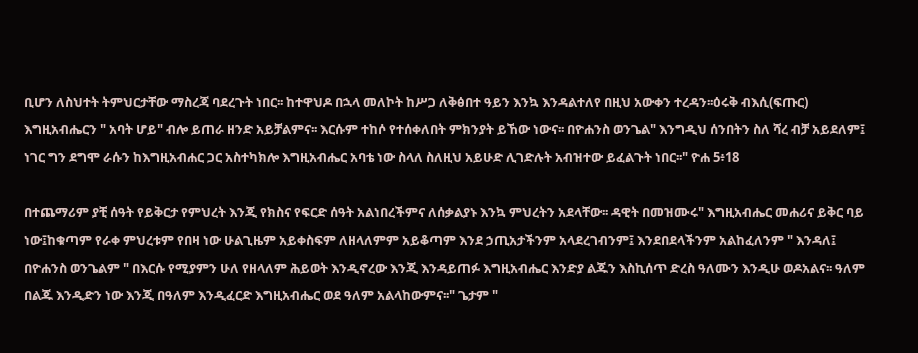ቢሆን ለስህተት ትምህርታቸው ማስረጃ ባደረጉት ነበር፡፡ ከተዋህዶ በኋላ መለኮት ከሥጋ ለቅፅበተ ዓይን እንኳ እንዳልተለየ በዚህ አውቀን ተረዳን፡፡ዕሩቅ ብእሲ(ፍጡር) እግዚአብሔርን " አባት ሆይ" ብሎ ይጠራ ዘንድ አይቻልምና፡፡ እርሱም ተከሶ የተሰቀለበት ምክንያት ይኸው ነውና፡፡ በዮሐንስ ወንጌል" እንግዲህ ሰንበትን ስለ ሻረ ብቻ አይደለም፤ ነገር ግን ደግሞ ራሱን ከእግዚአብሐር ጋር አስተካክሎ እግዚአብሔር አባቴ ነው ስላለ ስለዚህ አይሁድ ሊገድሉት አብዝተው ይፈልጉት ነበር፡፡" ዮሐ 5፥18

በተጨማሪም ያቺ ሰዓት የይቅርታ የምህረት እንጂ የክስና የፍርድ ሰዓት አልነበረችምና ለሰቃልያኑ እንኳ ምህረትን አደላቸው፡፡ ዳዊት በመዝሙሩ" እግዚአብሔር መሐሪና ይቅር ባይ ነው፤ከቁጣም የራቀ ምህረቱም የበዛ ነው ሁልጊዜም አይቀስፍም ለዘላለምም አይቆጣም እንደ ኃጢአታችንም አላደረገብንም፤ እንደበደላችንም አልከፈለንም " እንዳለ፤ በዮሐንስ ወንጌልም " በእርሱ የሚያምን ሁለ የዘላለም ሕይወት እንዲኖረው እንጂ እንዳይጠፉ እግዚአብሔር እንድያ ልጁን እስኪሰጥ ድረስ ዓለሙን እንዲሁ ወዶአልና፡፡ ዓለም በልጁ እንዲድን ነው እንጂ በዓለም እንዲፈርድ እግዚአብሔር ወደ ዓለም አልላከውምና፡፡" ጌታም "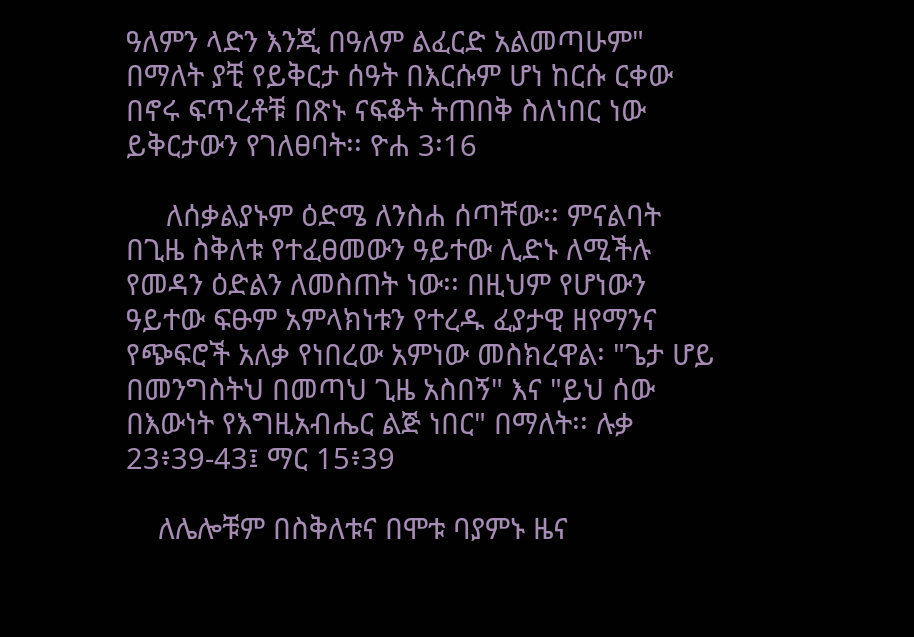ዓለምን ላድን እንጂ በዓለም ልፈርድ አልመጣሁም" በማለት ያቺ የይቅርታ ሰዓት በእርሱም ሆነ ከርሱ ርቀው በኖሩ ፍጥረቶቹ በጽኑ ናፍቆት ትጠበቅ ስለነበር ነው ይቅርታውን የገለፀባት፡፡ ዮሐ 3፡16

     ለሰቃልያኑም ዕድሜ ለንስሐ ሰጣቸው፡፡ ምናልባት በጊዜ ስቅለቱ የተፈፀመውን ዓይተው ሊድኑ ለሚችሉ የመዳን ዕድልን ለመስጠት ነው፡፡ በዚህም የሆነውን ዓይተው ፍፁም አምላክነቱን የተረዱ ፈያታዊ ዘየማንና የጭፍሮች አለቃ የነበረው አምነው መስክረዋል፡ "ጌታ ሆይ በመንግስትህ በመጣህ ጊዜ አስበኝ" እና "ይህ ሰው በእውነት የእግዚአብሔር ልጅ ነበር" በማለት፡፡ ሉቃ 23፥39-43፤ ማር 15፥39

    ለሌሎቹም በስቅለቱና በሞቱ ባያምኑ ዜና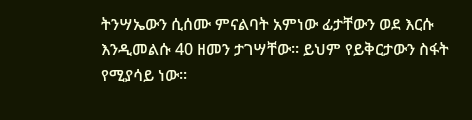ትንሣኤውን ሲሰሙ ምናልባት አምነው ፊታቸውን ወደ እርሱ እንዲመልሱ 40 ዘመን ታገሣቸው፡፡ ይህም የይቅርታውን ስፋት የሚያሳይ ነው፡፡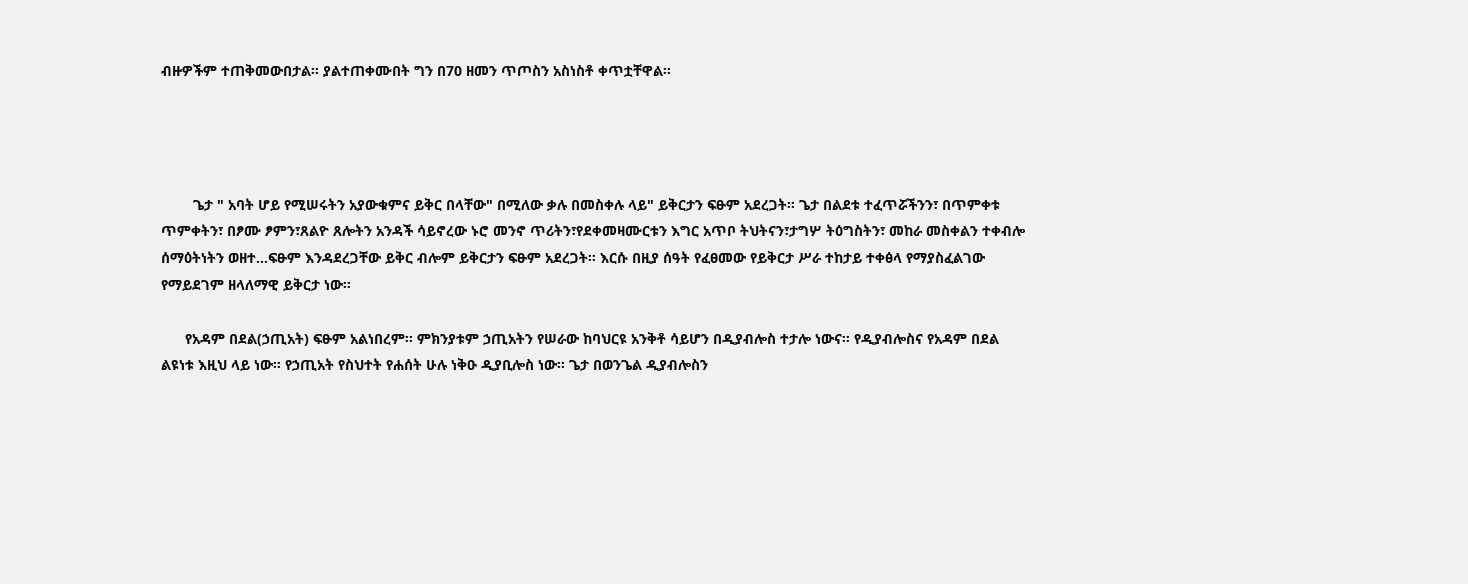ብዙዎችም ተጠቅመውበታል፡፡ ያልተጠቀሙበት ግን በ70 ዘመን ጥጦስን አስነስቶ ቀጥቷቸዋል፡፡




        ጌታ " አባት ሆይ የሚሠሩትን አያውቁምና ይቅር በላቸው" በሚለው ቃሉ በመስቀሉ ላይ" ይቅርታን ፍፁም አደረጋት፡፡ ጌታ በልደቱ ተፈጥሯችንን፣ በጥምቀቱ ጥምቀትን፣ በፆሙ ፆምን፣ጸልዮ ጸሎትን አንዳች ሳይኖረው ኑሮ መንኖ ጥሪትን፣የደቀመዛሙርቱን እግር አጥቦ ትህትናን፣ታግሦ ትዕግስትን፣ መከራ መስቀልን ተቀብሎ ሰማዕትነትን ወዘተ…ፍፁም እንዳደረጋቸው ይቅር ብሎም ይቅርታን ፍፁም አደረጋት፡፡ እርሱ በዚያ ሰዓት የፈፀመው የይቅርታ ሥራ ተከታይ ተቀፅላ የማያስፈልገው የማይደገም ዘላለማዊ ይቅርታ ነው፡፡

      የአዳም በደል(ኃጢአት) ፍፁም አልነበረም፡፡ ምክንያቱም ኃጢአትን የሠራው ከባህርዩ አንቅቶ ሳይሆን በዲያብሎስ ተታሎ ነውና፡፡ የዲያብሎስና የአዳም በደል ልዩነቱ እዚህ ላይ ነው፡፡ የኃጢአት የስህተት የሐሰት ሁሉ ነቅዑ ዲያቢሎስ ነው፡፡ ጌታ በወንጌል ዲያብሎስን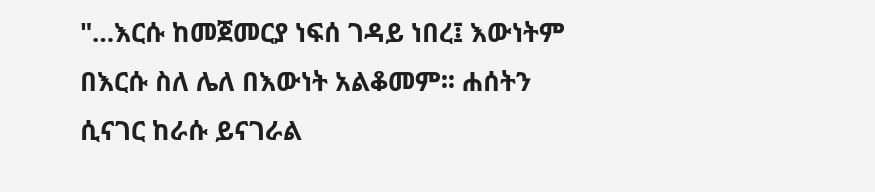"…እርሱ ከመጀመርያ ነፍሰ ገዳይ ነበረ፤ እውነትም በእርሱ ስለ ሌለ በእውነት አልቆመም፡፡ ሐሰትን ሲናገር ከራሱ ይናገራል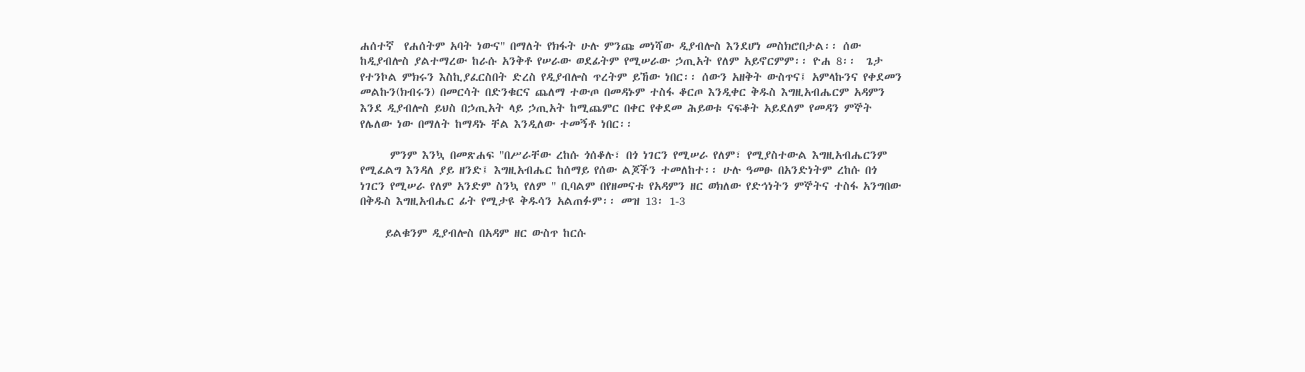ሐሰተኛ  የሐሰትም አባት ነውና" በማለት የክፋት ሁሉ ምንጩ መነሻው ዲያብሎስ እንደሆነ መስክሮበታል፡፡ ሰው ከዲያብሎስ ያልተማረው ከራሱ አንቅቶ የሠራው ወደፊትም የሚሠራው ኃጢአት የለም አይኖርምም፡፡ ዮሐ 8፡፡  ጌታ የተንኮል ምክሩን እስኪያፈርስበት ድረስ የዲያብሎስ ጥረትም ይኸው ነበር፡፡ ሰውን አዘቅት ውስጥና፤ አምላኩንና የቀደመን መልኩን(ክብሩን) በመርሳት በድንቁርና ጨለማ ተውጦ በመዳኑም ተስፋ ቆርጦ እንዲቀር ቅዱስ እግዚአብሔርም አዳምን እንደ ዲያብሎስ ይህስ በኃጢአት ላይ ኃጢአት ከሚጨምር በቀር የቀደመ ሕይወቱ ናፍቆት አይደለም የመዳን ምኞት የሌለው ነው በማለት ከማዳኑ ቸል እንዲለው ተመኝቶ ነበር፡፡

      ምንም እንኳ በመጽሐፍ "በሥራቸው ረከሱ ጎሰቆሉ፣ በጎ ነገርን የሚሠራ የለም፣ የሚያስተውል እግዚአብሔርንም የሚፈልግ እንዳለ ያይ ዘንድ፤ እግዚአብሔር ከሰማይ የሰው ልጆችን ተመለከተ፡፡ ሁሉ ዓመፁ በአንድነትም ረከሱ በጎ ነገርን የሚሠራ የለም አንድም ስንኳ የለም " ቢባልም በየዘመናቱ የአዳምን ዘር ወክለው የድኅነትን ምኞትና ተስፋ አንግበው በቅዱስ እግዚአብሔር ፊት የሚታዩ ቅዱሳን አልጠፉም፡፡ መዝ 13፡ 1-3

     ይልቁንም ዲያብሎስ በአዳም ዘር ውስጥ ከርሱ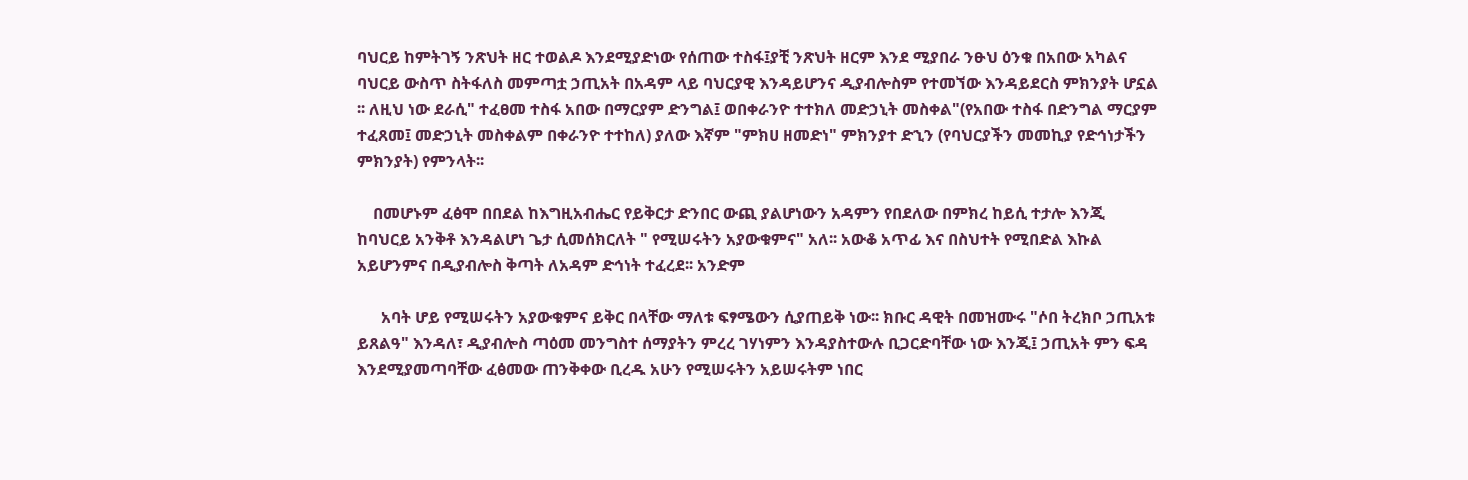ባህርይ ከምትገኝ ንጽህት ዘር ተወልዶ እንደሚያድነው የሰጠው ተስፋ፤ያቺ ንጽህት ዘርም እንደ ሚያበራ ንፁህ ዕንቁ በአበው አካልና ባህርይ ውስጥ ስትፋለስ መምጣቷ ኃጢአት በአዳም ላይ ባህርያዊ እንዳይሆንና ዲያብሎስም የተመኘው እንዳይደርስ ምክንያት ሆኗል ፡፡ ለዚህ ነው ደራሲ" ተፈፀመ ተስፋ አበው በማርያም ድንግል፤ ወበቀራንዮ ተተክለ መድኃኒት መስቀል"(የአበው ተስፋ በድንግል ማርያም ተፈጸመ፤ መድኃኒት መስቀልም በቀራንዮ ተተከለ) ያለው እኛም "ምክሀ ዘመድነ" ምክንያተ ድኂን (የባህርያችን መመኪያ የድኅነታችን ምክንያት) የምንላት፡፡

    በመሆኑም ፈፅሞ በበደል ከእግዚአብሔር የይቅርታ ድንበር ውጪ ያልሆነውን አዳምን የበደለው በምክረ ከይሲ ተታሎ እንጂ ከባህርይ አንቅቶ እንዳልሆነ ጌታ ሲመሰክርለት " የሚሠሩትን አያውቁምና" አለ፡፡ አውቆ አጥፊ እና በስህተት የሚበድል እኩል አይሆንምና በዲያብሎስ ቅጣት ለአዳም ድኅነት ተፈረደ፡፡ አንድም

      አባት ሆይ የሚሠሩትን አያውቁምና ይቅር በላቸው ማለቱ ፍፃሜውን ሲያጠይቅ ነው፡፡ ክቡር ዳዊት በመዝሙሩ "ሶበ ትረክቦ ኃጢአቱ ይጸልዓ" እንዳለ፣ ዲያብሎስ ጣዕመ መንግስተ ሰማያትን ምረረ ገሃነምን እንዳያስተውሉ ቢጋርድባቸው ነው እንጂ፤ ኃጢአት ምን ፍዳ እንደሚያመጣባቸው ፈፅመው ጠንቅቀው ቢረዱ አሁን የሚሠሩትን አይሠሩትም ነበር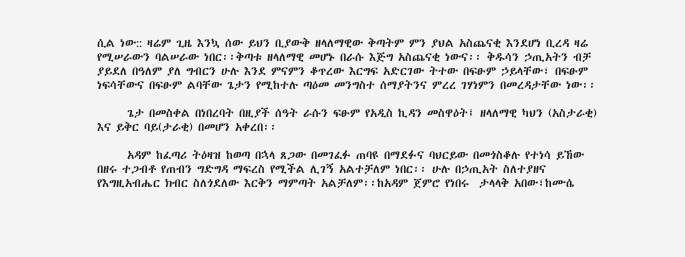ሲል ነው:: ዛሬም ጊዜ እንኳ ሰው ይህን ቢያውቅ ዘላለማዊው ቅጣትም ምን ያህል አስጨናቂ እንደሆነ ቢረዳ ዛሬ የሚሠራውን ባልሠራው ነበር፡፡ቅጣቱ ዘላለማዊ መሆኑ በራሱ እጅግ አስጨናቂ ነውና፡፡ ቅዱሳን ኃጢአትን ብቻ ያይደለ በዓለም ያለ ግብርን ሁሉ እንደ ምናምን ቆጥረው እርግፍ አድርገው ትተው በፍፁም ኃይላቸው፣ በፍፁም ነፍሳቸውና በፍፁም ልባቸው ጌታን የሚከተሉ ጣዕመ መንግስተ ሰማያትንና ምረረ ገሃነምን በመረዳታቸው ነው፡፡

      ጌታ በመስቀል በነበረባት በዚያች ሰዓት ራሱን ፍፁም የአዲስ ኪዳን መስዋዕት፤ ዘላለማዊ ካህን (አስታራቂ) እና ይቅር ባይ(ታራቂ) በመሆን አቀረበ፡፡

      አዳም ከፈጣሪ ትዕዛዝ ከወጣ በኋላ ጸጋው በመገፈፉ ጠባዩ በማደፉና ባህርይው በመጎስቆሉ የተነሳ ይኸው በዘሩ ተጋብቶ የጠብን ግድግዳ ማፍረስ የሚችል ሊገኝ አልተቻለም ነበር፡፡ ሁሉ በኃጢአት ስለተያዘና የእግዚአብሔር ክብር ስለጎደለው እርቅን ማምጣት አልቻለም፡፡ከአዳም ጀምሮ የነበሩ  ታላላቅ አበው፣ከሙሴ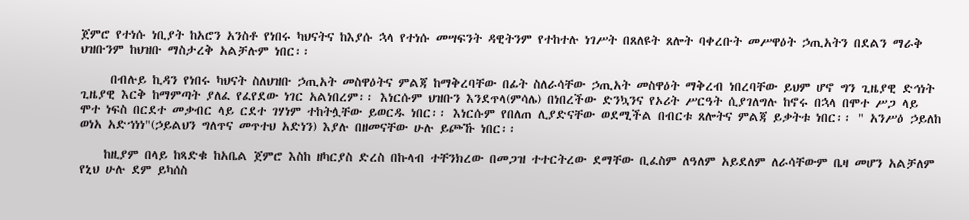ጀምሮ የተነሱ ነቢያት ከአሮን አንስቶ የነበሩ ካህናትና ከእያሱ ኋላ የተነሱ መሣፍንት ዳዊትንም የተከተሉ ነገሥት በጸለዩት ጸሎት ባቀረቡት መሥዋዕት ኃጢአትን በደልን ማራቅ ህዝቡንም ከህዝቡ ማስታረቅ አልቻሉም ነበር፡፡

     በብሉይ ኪዳን የነበሩ ካህናት ስለህዝቡ ኃጢአት መስዋዕትና ምልጃ ከማቅረባቸው በፊት ስለራሳቸው ኃጢአት መስዋዕት ማቅረብ ነበረባቸው ይህም ሆኖ ግን ጊዜያዊ ድኅነት ጊዜያዊ እርቅ ከማምጣት ያለፈ የፈየደው ነገር አልነበረም፡፡ እነርሱም ህዝቡን እንደጥላ(ምሳሌ) በነበረችው ድንኳንና የኦሪት ሥርዓት ሲያገለግሉ ከኖሩ በኋላ በሞተ ሥጋ ላይ ሞተ ነፍስ በርደተ መቃብር ላይ ርደተ ገሃነም ተከትሏቸው ይወርዱ ነበር፡፡ እነርሱም የበለጠ ሊያድናቸው ወደሚችል በብርቱ ጸሎትና ምልጃ ይቃትቱ ነበር፡፡ " አንሥዕ ኃይለከ ወነአ አድኀነነ"(ኃይልህን ግለጥና መጥተህ አድነን) እያሉ በዘመናቸው ሁሉ ይጮኹ ነበር፡፡

    ከዚያም በላይ ከጻድቁ ከአቤል ጀምሮ እስከ ዘካርያስ ድረስ በኩላብ ተቸንክረው በመጋዝ ተተርትረው ደማቸው ቢፈስም ለዓለም አይደለም ለራሳቸውም ቤዛ መሆን አልቻለም የኒህ ሁሉ ደም ይካሰስ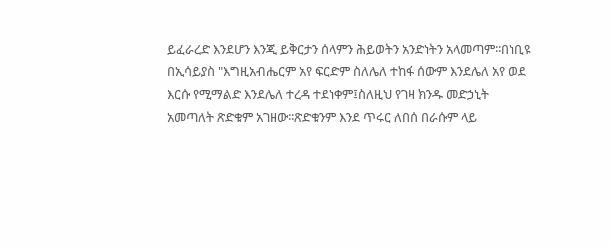ይፈራረድ እንደሆን እንጂ ይቅርታን ሰላምን ሕይወትን አንድነትን አላመጣም፡፡በነቢዩ በኢሳይያስ "እግዚአብሔርም አየ ፍርድም ስለሌለ ተከፋ ሰውም እንደሌለ አየ ወደ እርሱ የሚማልድ እንደሌለ ተረዳ ተደነቀም፤ስለዚህ የገዛ ክንዱ መድኃኒት አመጣለት ጽድቁም አገዘው፡፡ጽድቁንም እንደ ጥሩር ለበሰ በራሱም ላይ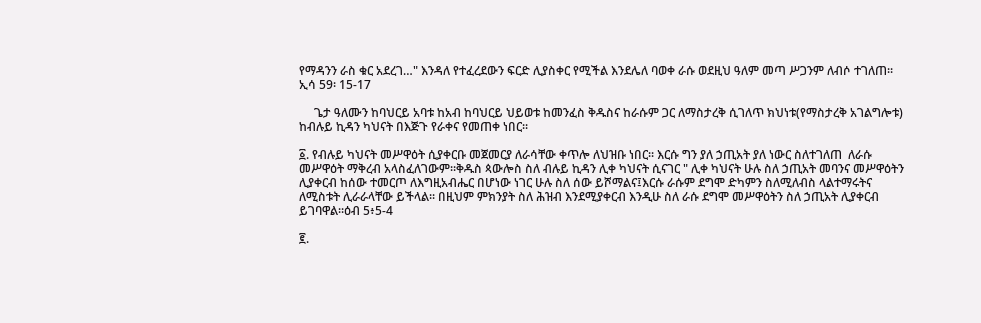የማዳንን ራስ ቁር አደረገ…" እንዳለ የተፈረደውን ፍርድ ሊያስቀር የሚችል እንደሌለ ባወቀ ራሱ ወደዚህ ዓለም መጣ ሥጋንም ለብሶ ተገለጠ፡፡    ኢሳ 59፡ 15-17

     ጌታ ዓለሙን ከባህርይ አባቱ ከአብ ከባህርይ ህይወቱ ከመንፈስ ቅዱስና ከራሱም ጋር ለማስታረቅ ሲገለጥ ክህነቱ(የማስታረቅ አገልግሎቱ) ከብሉይ ኪዳን ካህናት በእጅጉ የራቀና የመጠቀ ነበር፡፡

፩. የብሉይ ካህናት መሥዋዕት ሲያቀርቡ መጀመርያ ለራሳቸው ቀጥሎ ለህዝቡ ነበር፡፡ እርሱ ግን ያለ ኃጢአት ያለ ነውር ስለተገለጠ  ለራሱ መሥዋዕት ማቅረብ አላስፈለገውም፡፡ቅዱስ ጳውሎስ ስለ ብሉይ ኪዳን ሊቀ ካህናት ሲናገር " ሊቀ ካህናት ሁሉ ስለ ኃጢአት መባንና መሥዋዕትን ሊያቀርብ ከሰው ተመርጦ ለእግዚአብሔር በሆነው ነገር ሁሉ ስለ ሰው ይሾማልና፤እርሱ ራሱም ደግሞ ድካምን ስለሚለብስ ላልተማሩትና ለሚስቱት ሊራራላቸው ይችላል፡፡ በዚህም ምክንያት ስለ ሕዝብ እንደሚያቀርብ እንዲሁ ስለ ራሱ ደግሞ መሥዋዕትን ስለ ኃጢአት ሊያቀርብ ይገባዋል፡፡ዕብ 5፥5-4

፪.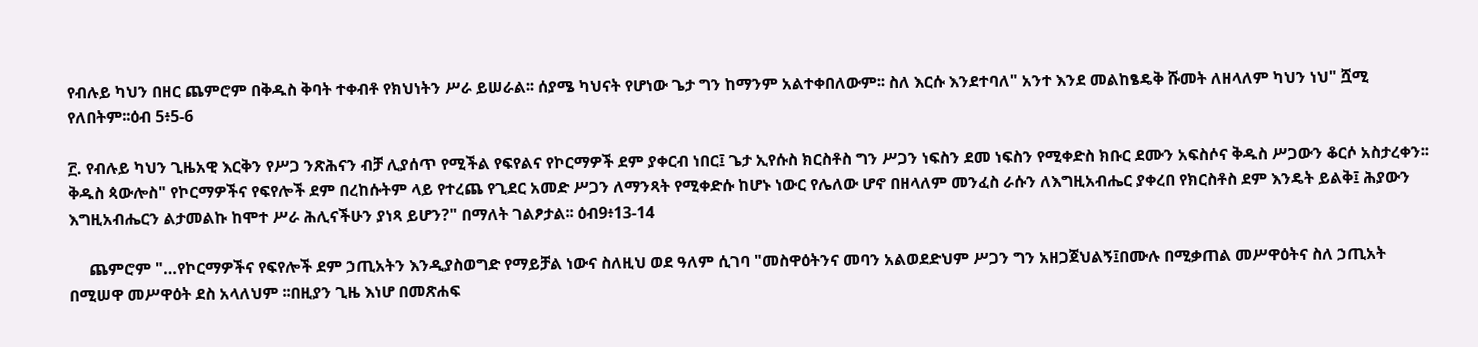የብሉይ ካህን በዘር ጨምሮም በቅዱስ ቅባት ተቀብቶ የክህነትን ሥራ ይሠራል፡፡ ሰያሜ ካህናት የሆነው ጌታ ግን ከማንም አልተቀበለውም፡፡ ስለ እርሱ እንደተባለ" አንተ እንደ መልከፄዴቅ ሹመት ለዘላለም ካህን ነህ" ሿሚ የለበትም፡፡ዕብ 5፥5-6

፫. የብሉይ ካህን ጊዜአዊ እርቅን የሥጋ ንጽሕናን ብቻ ሊያሰጥ የሚችል የፍየልና የኮርማዎች ደም ያቀርብ ነበር፤ ጌታ ኢየሱስ ክርስቶስ ግን ሥጋን ነፍስን ደመ ነፍስን የሚቀድስ ክቡር ደሙን አፍስሶና ቅዱስ ሥጋውን ቆርሶ አስታረቀን፡፡ ቅዱስ ጳውሎስ" የኮርማዎችና የፍየሎች ደም በረከሱትም ላይ የተረጨ የጊደር አመድ ሥጋን ለማንጻት የሚቀድሱ ከሆኑ ነውር የሌለው ሆኖ በዘላለም መንፈስ ራሱን ለእግዚአብሔር ያቀረበ የክርስቶስ ደም እንዴት ይልቅ፤ ሕያውን እግዚአብሔርን ልታመልኩ ከሞተ ሥራ ሕሊናችሁን ያነጻ ይሆን?" በማለት ገልፆታል፡፡ ዕብ9፥13-14

     ጨምሮም "…የኮርማዎችና የፍየሎች ደም ኃጢአትን እንዲያስወግድ የማይቻል ነውና ስለዚህ ወደ ዓለም ሲገባ "መስዋዕትንና መባን አልወደድህም ሥጋን ግን አዘጋጀህልኝ፤በሙሉ በሚቃጠል መሥዋዕትና ስለ ኃጢአት በሚሠዋ መሥዋዕት ደስ አላለህም ፡፡በዚያን ጊዜ እነሆ በመጽሐፍ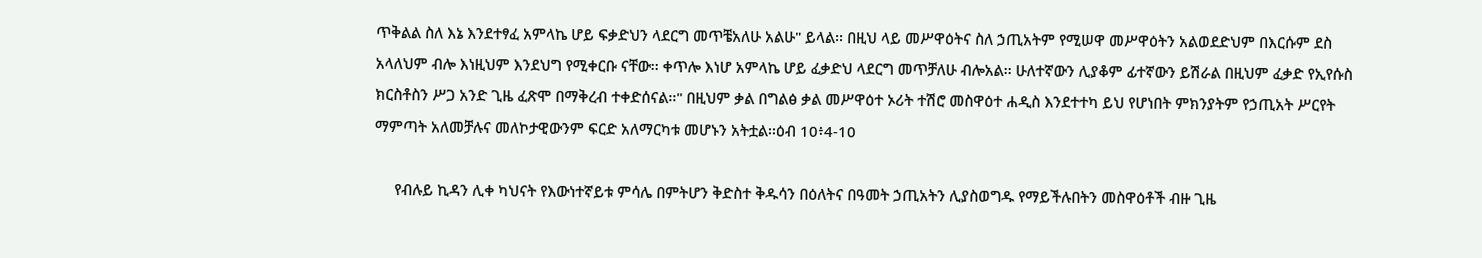ጥቅልል ስለ እኔ እንደተፃፈ አምላኬ ሆይ ፍቃድህን ላደርግ መጥቼአለሁ አልሁ" ይላል፡፡ በዚህ ላይ መሥዋዕትና ስለ ኃጢአትም የሚሠዋ መሥዋዕትን አልወደድህም በእርሱም ደስ አላለህም ብሎ እነዚህም እንደህግ የሚቀርቡ ናቸው፡፡ ቀጥሎ እነሆ አምላኬ ሆይ ፈቃድህ ላደርግ መጥቻለሁ ብሎአል፡፡ ሁለተኛውን ሊያቆም ፊተኛውን ይሽራል በዚህም ፈቃድ የኢየሱስ ክርስቶስን ሥጋ አንድ ጊዜ ፈጽሞ በማቅረብ ተቀድሰናል፡፡" በዚህም ቃል በግልፅ ቃል መሥዋዕተ ኦሪት ተሽሮ መስዋዕተ ሐዲስ እንደተተካ ይህ የሆነበት ምክንያትም የኃጢአት ሥርየት ማምጣት አለመቻሉና መለኮታዊውንም ፍርድ አለማርካቱ መሆኑን አትቷል፡፡ዕብ 10፥4-10

     የብሉይ ኪዳን ሊቀ ካህናት የእውነተኛይቱ ምሳሌ በምትሆን ቅድስተ ቅዱሳን በዕለትና በዓመት ኃጢአትን ሊያስወግዱ የማይችሉበትን መስዋዕቶች ብዙ ጊዜ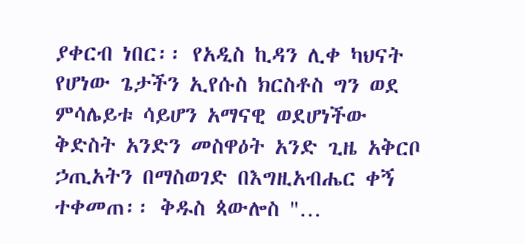ያቀርብ ነበር፡፡ የአዲስ ኪዳን ሊቀ ካህናት የሆነው ጌታችን ኢየሱስ ክርስቶስ ግን ወደ ምሳሌይቱ ሳይሆን አማናዊ ወደሆነችው ቅድስት አንድን መስዋዕት አንድ ጊዜ አቅርቦ ኃጢአትን በማስወገድ በእግዚአብሔር ቀኝ ተቀመጠ፡፡ ቅዱስ ጳውሎስ "…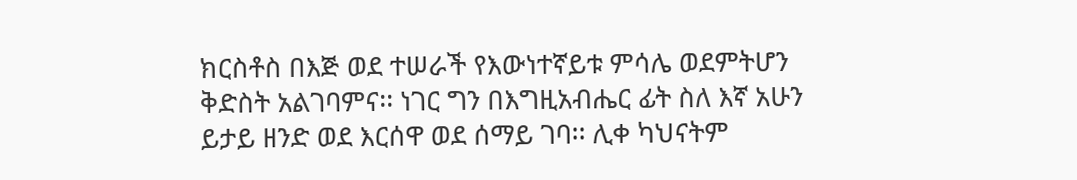ክርስቶስ በእጅ ወደ ተሠራች የእውነተኛይቱ ምሳሌ ወደምትሆን ቅድስት አልገባምና፡፡ ነገር ግን በእግዚአብሔር ፊት ስለ እኛ አሁን ይታይ ዘንድ ወደ እርሰዋ ወደ ሰማይ ገባ፡፡ ሊቀ ካህናትም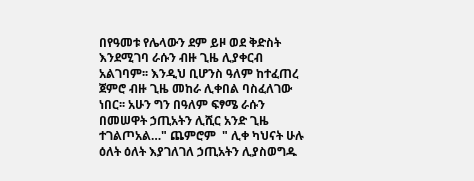በየዓመቱ የሌላውን ደም ይዞ ወደ ቅድስት እንደሚገባ ራሱን ብዙ ጊዜ ሊያቀርብ አልገባም፡፡ እንዲህ ቢሆንስ ዓለም ከተፈጠረ  ጀምሮ ብዙ ጊዜ መከራ ሊቀበል ባስፈለገው ነበር፡፡ አሁን ግን በዓለም ፍፃሜ ራሱን በመሠዋት ኃጢአትን ሊሺር አንድ ጊዜ ተገልጦአል…" ጨምሮም  " ሊቀ ካህናት ሁሉ ዕለት ዕለት እያገለገለ ኃጢአትን ሊያስወግዱ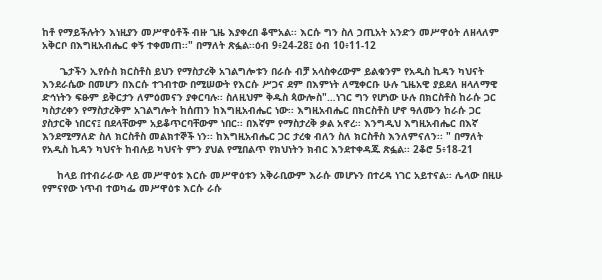ከቶ የማይችሉትን እነዚያን መሥዋዕቶች ብዙ ጊዜ እያቀረበ ቆሞአል፡፡ እርሱ ግን ስለ ኃጢአት አንድን መሥዋዕት ለዘላለም አቅርቦ በእግዚአብሔር ቀኝ ተቀመጠ፡፡" በማለት ጽፏል፡፡ዕብ 9፥24-28፤ ዕብ 10፥11-12

      ጌታችን ኢየሱስ ክርስቶስ ይህን የማስታረቅ አገልግሎቱን በራሱ ብቻ አላስቀረውም ይልቁንም የአዲስ ኪዳን ካህናት እንደራሴው በመሆን በእርሱ ተገብተው በሚሠውት የእርሱ ሥጋና ደም በእምነት ለሚቀርቡ ሁሉ ጊዜአዊ ያይደለ ዘላለማዊ ድኅነትን ፍፁም ይቅርታን ለምዕመናን ያቀርባሉ፡፡ ስለዚህም ቅዱስ ጳውሎስ"…ነገር ግን የሆነው ሁሉ በክርስቶስ ከራሱ ጋር ካስታረቀን የማስታረቅም አገልግሎት ከሰጠን ከእግዚአብሔር ነው፡፡ እግዚአብሔር በክርስቶስ ሆኖ ዓለሙን ከራሱ ጋር ያስታርቅ ነበርና፤ በደላቸውም አይቆጥርባቸውም ነበር፡፡ በእኛም የማስታረቅ ቃል አኖረ፡፡ እንግዲህ እግዚአብሔር በእኛ እንደሚማለድ ስለ ክርስቶስ መልክተኞች ነን፡፡ ከእግዚአብሔር ጋር ታረቁ ብለን ስለ ክርስቶስ እንለምናለን፡፡ " በማለት የአዲስ ኪዳን ካህናት ከብሉይ ካህናት ምን ያህል የሚበልጥ የክህነትን ክብር እንደተቀዳጁ ጽፏል፡፡ 2ቆሮ 5፥18-21

     ከላይ በተብራራው ላይ መሥዋዕቱ እርሱ መሥዋዕቱን አቅራቢውም እራሱ መሆኑን በተረዳ ነገር አይተናል፡፡ ሌላው በዚሁ የምናየው ነጥብ ተወካፌ መሥዋዕቱ እርሱ ራሱ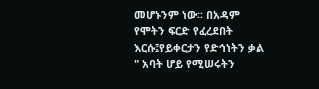መሆኑንም ነው፡፡ በአዳም የሞትን ፍርድ የፈረደበት እርሱ፤የይቀርታን የድኅነትን ቃል " አባት ሆይ የሚሠሩትን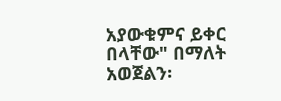አያውቁምና ይቀር በላቸው" በማለት አወጀልን፡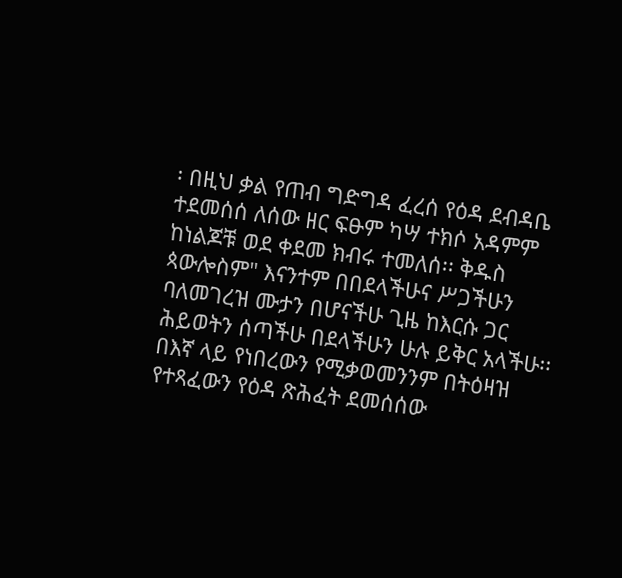፡ በዚህ ቃል የጠብ ግድግዳ ፈረሰ የዕዳ ደብዳቤ ተደመሰሰ ለሰው ዘር ፍፁም ካሣ ተክሶ አዳምም ከነልጆቹ ወደ ቀደመ ክብሩ ተመለሰ፡፡ ቅዱስ ጳውሎስም" እናንተም በበደላችሁና ሥጋችሁን ባለመገረዝ ሙታን በሆናችሁ ጊዜ ከእርሱ ጋር ሕይወትን ሰጣችሁ በደላችሁን ሁሉ ይቅር አላችሁ፡፡ በእኛ ላይ የነበረውን የሚቃወመንንም በትዕዛዝ የተጻፈውን የዕዳ ጽሕፈት ደመሰሰው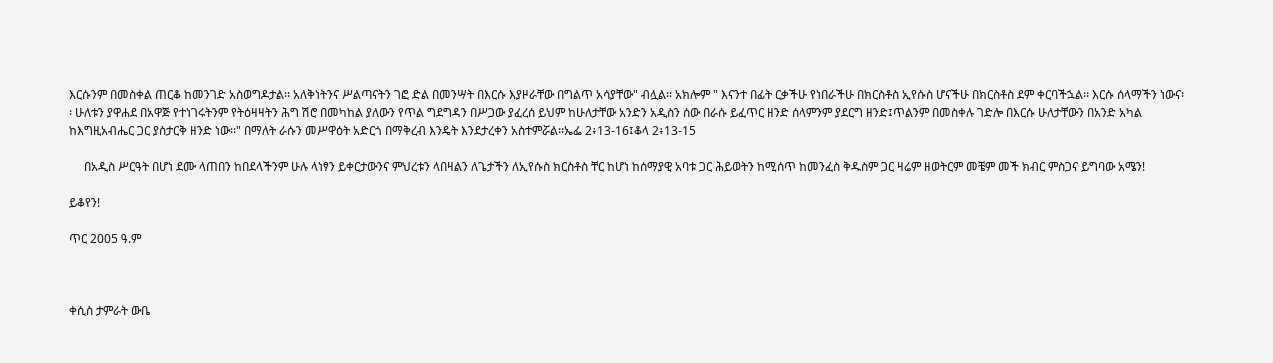እርሱንም በመስቀል ጠርቆ ከመንገድ አስወግዶታል፡፡ አለቅነትንና ሥልጣናትን ገፎ ድል በመንሣት በእርሱ እያዞራቸው በግልጥ አሳያቸው" ብሏል፡፡ አክሎም " እናንተ በፊት ርቃችሁ የነበራችሁ በክርስቶስ ኢየሱስ ሆናችሁ በክርስቶስ ደም ቀርባችኋል፡፡ እርሱ ሰላማችን ነውና፡፡ ሁለቱን ያዋሐደ በአዋጅ የተነገሩትንም የትዕዛዛትን ሕግ ሽሮ በመካከል ያለውን የጥል ግደግዳን በሥጋው ያፈረሰ ይህም ከሁለታቸው አንድን አዲስን ሰው በራሱ ይፈጥር ዘንድ ሰላምንም ያደርግ ዘንድ፤ጥልንም በመስቀሉ ገድሎ በእርሱ ሁለታቸውን በአንድ አካል ከእግዚአብሔር ጋር ያስታርቅ ዘንድ ነው፡፡" በማለት ራሱን መሥዋዕት አድርጎ በማቅረብ እንዴት እንደታረቀን አስተምሯል፡፡ኤፌ 2፥13-16፤ቆላ 2፥13-15

     በአዲስ ሥርዓት በሆነ ደሙ ላጠበን ከበደላችንም ሁሉ ላነፃን ይቀርታውንና ምህረቱን ላበዛልን ለጌታችን ለኢየሱስ ክርስቶስ ቸር ከሆነ ከሰማያዊ አባቱ ጋር ሕይወትን ከሚሰጥ ከመንፈስ ቅዱስም ጋር ዛሬም ዘወትርም መቼም መች ክብር ምስጋና ይግባው አሜን!

ይቆየን!

ጥር 2005 ዓ.ም



ቀሲስ ታምራት ውቤ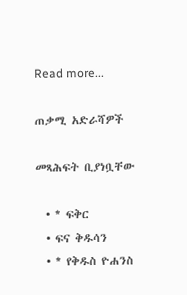Read more...

ጠቃሚ አድራሻዎች

መጻሕፍት ቢያነቧቸው

  • * ፍቅር
  • ፍና ቅዱሳን
  • * የቅዱስ ዮሐንስ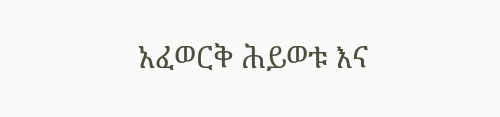አፈወርቅ ሕይወቱ እና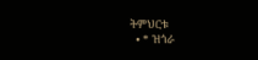ትምህርቱ
  • * ዝጎራ